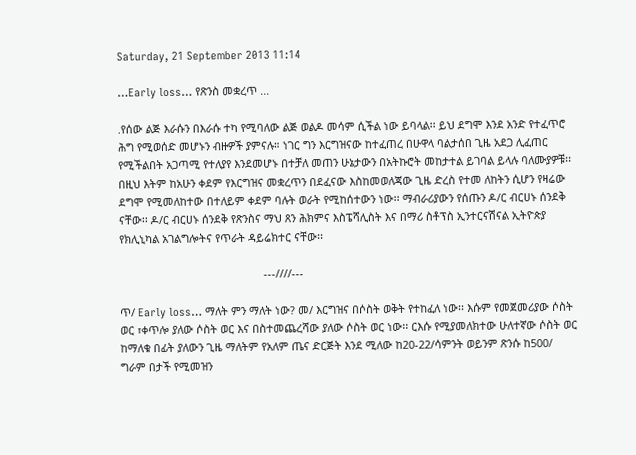Saturday, 21 September 2013 11:14

…Early loss… የጽንስ መቋረጥ ...

.የሰው ልጅ እራሱን በእራሱ ተካ የሚባለው ልጅ ወልዶ መሳም ሲችል ነው ይባላል፡፡ ይህ ደግሞ እንደ አንድ የተፈጥሮ ሕግ የሚወሰድ መሆኑን ብዙዎች ያምናሉ። ነገር ግን እርግዝናው ከተፈጠረ በሁዋላ ባልታሰበ ጊዜ አደጋ ሊፈጠር የሚችልበት አጋጣሚ የተለያየ እንደመሆኑ በተቻለ መጠን ሁኔታውን በአትኩሮት መከታተል ይገባል ይላሉ ባለሙያዎቹ፡፡ በዚህ እትም ከአሁን ቀደም የእርግዝና መቋረጥን በደፈናው እስከመወለጃው ጊዜ ድረስ የተመ ለከትን ሲሆን የዛሬው ደግሞ የሚመለከተው በተለይም ቀደም ባሉት ወራት የሚከሰተውን ነው፡፡ ማብራሪያውን የሰጡን ዶ/ር ብርሀኑ ሰንደቅ ናቸው፡፡ ዶ/ር ብርሀኑ ሰንደቅ የጽንስና ማህ ጸን ሕክምና እስፔሻሊስት እና በማሪ ስቶፕስ ኢንተርናሽናል ኢትዮጵያ የክሊኒካል አገልግሎትና የጥራት ዳይሬክተር ናቸው፡፡

                                                ---////---

ጥ/ Early loss… ማለት ምን ማለት ነው? መ/ እርግዝና በሶስት ወቅት የተከፈለ ነው፡፡ እሱም የመጀመሪያው ሶስት ወር ፣ቀጥሎ ያለው ሶስት ወር እና በስተመጨረሻው ያለው ሶስት ወር ነው፡፡ ርእሱ የሚያመለክተው ሁለተኛው ሶስት ወር ከማለቁ በፊት ያለውን ጊዜ ማለትም የአለም ጤና ድርጅት እንደ ሚለው ከ20-22/ሳምንት ወይንም ጽንሱ ከ500/ ግራም በታች የሚመዝን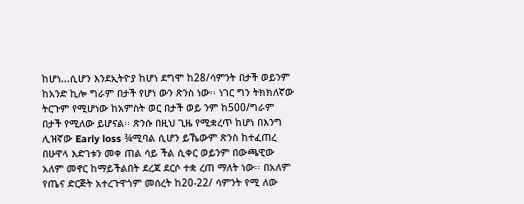ከሆነ...ሲሆን እንደኢትዮያ ከሆነ ደግሞ ከ28/ሳምንት በታች ወይንም ከአንድ ኪሎ ግራም በታች የሆነ ውን ጽንስ ነው፡፡ ነገር ግን ትክክለኛው ትርጉም የሚሆነው ከአምስት ወር በታች ወይ ንም ከ500/ግራም በታች የሚለው ይሆናል፡፡ ጽንሱ በዚህ ጊዜ የሚቋረጥ ከሆነ በእንግ ሊዝኛው Early loss ¾ሚባል ሲሆን ይኼውም ጽንስ ከተፈጠረ በሁዋላ እድገቱን መቀ ጠል ሳይ ችል ሲቀር ወይንም በውጫዊው አለም መኖር ከማይችልበት ደረጃ ደርሶ ተቋ ረጠ ማለት ነው፡፡ በአለም የጤና ድርጅት አተረጉዋጎም መሰረት ከ20-22/ ሳምንት የሚ ለው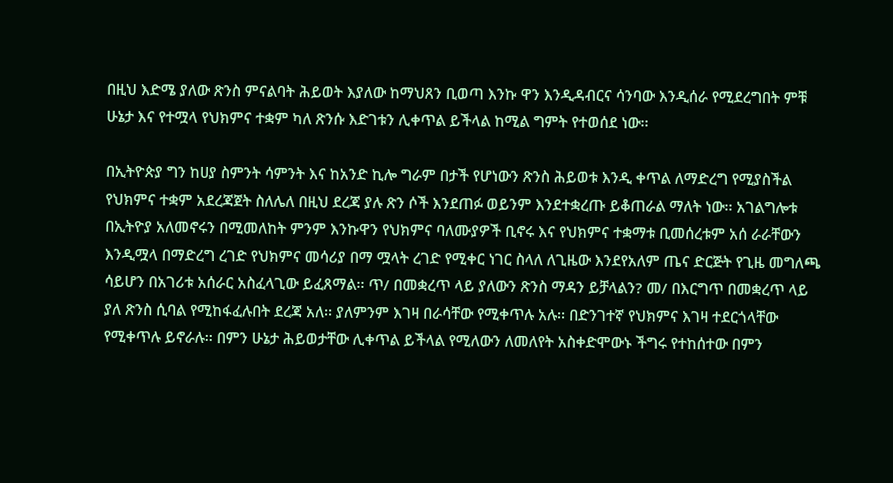በዚህ እድሜ ያለው ጽንስ ምናልባት ሕይወት እያለው ከማህጸን ቢወጣ እንኩ ዋን እንዲዳብርና ሳንባው እንዲሰራ የሚደረግበት ምቹ ሁኔታ እና የተሟላ የህክምና ተቋም ካለ ጽንሱ እድገቱን ሊቀጥል ይችላል ከሚል ግምት የተወሰደ ነው፡፡

በኢትዮጵያ ግን ከሀያ ስምንት ሳምንት እና ከአንድ ኪሎ ግራም በታች የሆነውን ጽንስ ሕይወቱ እንዲ ቀጥል ለማድረግ የሚያስችል የህክምና ተቋም አደረጃጀት ስለሌለ በዚህ ደረጃ ያሉ ጽን ሶች እንደጠፉ ወይንም እንደተቋረጡ ይቆጠራል ማለት ነው፡፡ አገልግሎቱ በኢትዮያ አለመኖሩን በሚመለከት ምንም እንኩዋን የህክምና ባለሙያዎች ቢኖሩ እና የህክምና ተቋማቱ ቢመሰረቱም አሰ ራራቸውን እንዲሟላ በማድረግ ረገድ የህክምና መሳሪያ በማ ሟላት ረገድ የሚቀር ነገር ስላለ ለጊዜው እንደየአለም ጤና ድርጅት የጊዜ መግለጫ ሳይሆን በአገሪቱ አሰራር አስፈላጊው ይፈጸማል፡፡ ጥ/ በመቋረጥ ላይ ያለውን ጽንስ ማዳን ይቻላልን? መ/ በእርግጥ በመቋረጥ ላይ ያለ ጽንስ ሲባል የሚከፋፈሉበት ደረጃ አለ፡፡ ያለምንም እገዛ በራሳቸው የሚቀጥሉ አሉ፡፡ በድንገተኛ የህክምና እገዛ ተደርጎላቸው የሚቀጥሉ ይኖራሉ፡፡ በምን ሁኔታ ሕይወታቸው ሊቀጥል ይችላል የሚለውን ለመለየት አስቀድሞውኑ ችግሩ የተከሰተው በምን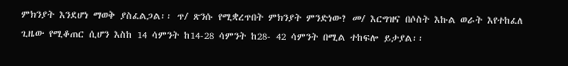ምክንያት እንደሆነ ማወቅ ያስፈልጋል፡፡ ጥ/ ጽንሱ የሚቋረጥበት ምክንያት ምንድነው? መ/ እርግዝና በሶስት እኩል ወራት እየተከፈለ ጊዜው የሚቆጠር ሲሆን እስከ 14 ሳምንት ከ14-28 ሳምንት ከ28- 42 ሳምንት በሚል ተከፍሎ ይታያል፡፡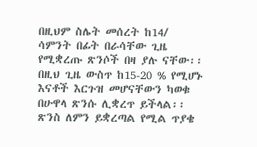በዚህም ስሌት መሰረት ከ14/ ሳምንት በፊት በራሳቸው ጊዜ የሚቋረጡ ጽንሶች በዛ ያሉ ናቸው፡፡ በዚህ ጊዜ ውስጥ ከ15-20 % የሚሆኑ እናቶች እርጉዝ መሆናቸውን ካወቁ በሁዋላ ጽንሱ ሊቋረጥ ይችላል፡፡ ጽንስ ለምን ይቋረጣል የሚል ጥያቄ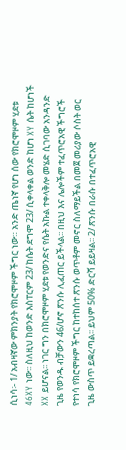ሲነሳ፡- 1/ አብዛኛው ምክንያት የክሮሞዞም ችግር ነው። አንድ ጤነኛ የሆነ ሰው የክሮሞዞም ሂደቱ 46XY ነው፡፡ ስለዚህ ከወንድ እስፐርም 23/ ከሴት ደግሞ 23/ ሲቀላቀል ወንድ ከሆነ XY ሴት ከሆነች XX ይሆናል፡፡ ነገር ግን በክሮሞዞም ሂደቱ የወንድና የሴት አኩል ተቀላቅሎ መሄድ ሲገባው አንዳንድ ጊዜ የወንዱ ብቻውን 46/ሆኖ ጽንሱ ሊፈጠር ይችላል፡፡ በዚህ እና ሌሎችም ተፈጥሮአዊ ችግሮች የተነሳ የክሮሞዞም ችግር ከተከሰተ ጽንሱ ወጥቶም መኖር ስለማይችል በመጀ መሪያው ሶስት ወር ጊዜ ውስጥ ይቋረጣል፡፡ ይህም 50% ድርሻ ይይዛል፡፡ 2/ ጽንሱ በራሱ በተፈጥሮአዊ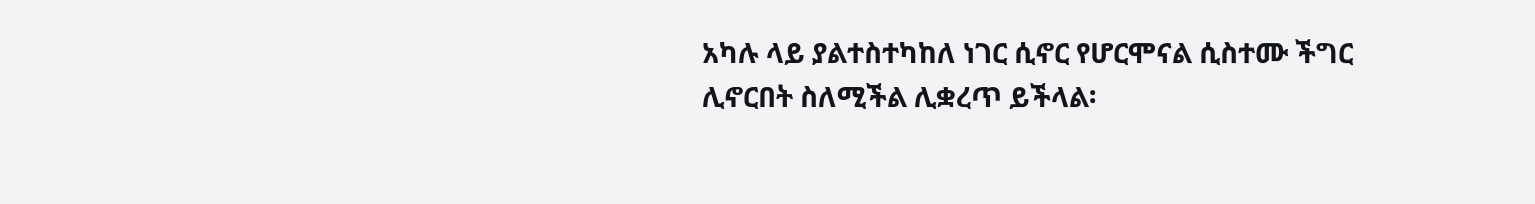አካሉ ላይ ያልተስተካከለ ነገር ሲኖር የሆርሞናል ሲስተሙ ችግር ሊኖርበት ስለሚችል ሊቋረጥ ይችላል፡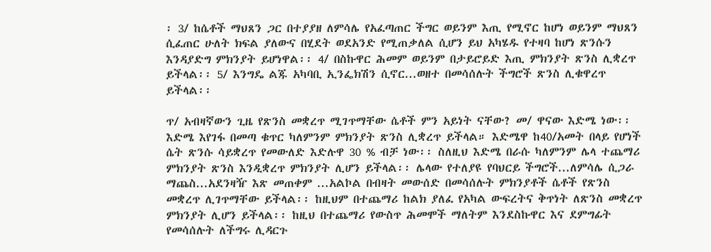፡ 3/ ከሴቶች ማህጸን ጋር በተያያዘ ለምሳሌ የአፈጣጠር ችግር ወይንም እጢ የሚኖር ከሆነ ወይንም ማህጸን ሲፈጠር ሁለት ክፍል ያለውና በሂደት ወደአንድ የሚጠቃለል ሲሆን ይህ አካሄዱ የተዛባ ከሆነ ጽንሱን እንዳያድግ ምክንያት ይሆነዋል፡፡ 4/ በስኩዋር ሕመም ወይንም በታይሮይድ እጢ ምክንያት ጽንስ ሊቋረጥ ይችላል፡፡ 5/ እንግዴ ልጁ አካባቢ ኢንፌክሽን ሲኖር...ወዘተ በመሳሰሉት ችግሮች ጽንስ ሊቁዋረጥ ይችላል፡፡

ጥ/ አብዛኛውን ጊዜ የጽንስ መቋረጥ ሚገጥማቸው ሴቶች ምን አይነት ናቸው? መ/ ዋናው እድሜ ነው፡፡ እድሜ እየገፋ በመጣ ቁጥር ካለምንም ምክንያት ጽንስ ሊቋረጥ ይችላል። እድሜዋ ከ40/አመት በላይ የሆነች ሴት ጽንሱ ሳይቋረጥ የመውለድ እድሉዋ 30 % ብቻ ነው፡፡ ስለዚህ እድሜ በራሱ ካለምንም ሌላ ተጨማሪ ምክንያት ጽንስ እንዲቋረጥ ምክንያት ሊሆን ይችላል፡፡ ሌላው የተለያዩ የባህርይ ችግሮች...ለምሳሌ ሲጋራ ማጨስ...አደንዛዥ እጽ መጠቀም ...አልኮል በብዛት መውሰድ በመሳሰሉት ምክንያቶች ሴቶች የጽንስ መቋረጥ ሊገጥማቸው ይችላል፡፡ ከዚህም በተጨማሪ ከልክ ያለፈ የአካል ውፍረትና ቅጥነት ለጽንስ መቋረጥ ምክንያት ሊሆን ይችላል፡፡ ከዚህ በተጨማሪ የውስጥ ሕመሞች ማለትም እንደስኩዋር እና ደምግፊት የመሳሰሉት ለችግሩ ሊዳርጉ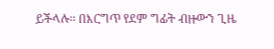ይችላሉ፡፡ በእርግጥ የደም ግፊት ብዙውን ጊዜ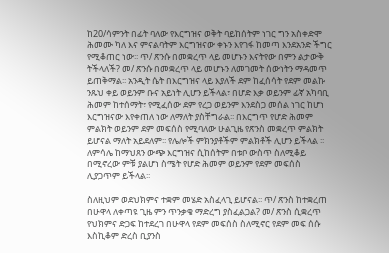ከ20/ሳምንት በፊት ባለው የእርግዝና ወቅት ባይከሰትም ነገር ግን አስቀድሞ ሕመሙ ካለ እና ምናልባትም እርግዝናው ቀኑን እየገፋ ከመጣ እንደአንድ ችግር የሚቆጠር ነው፡፡ ጥ/ ጽንሱ በመቋረጥ ላይ መሆኑን እናትየው በምን ልታውቅ ትችላለች? መ/ ጽንሱ በመቋረጥ ላይ መሆኑን ለመገመት ሰውነትን ማዳመጥ ይጠቅማል፡፡ አንዲት ሴት በእርግዝና ላይ እያለች ደም ከፈሰሳት የደም መልኩ ንጹህ ቀይ ወይንም ቡና አይነት ሊሆን ይችላል፣ በሆድ እቃ ወይንም ፊኛ አካባቢ ሕመም ከተሰማት፣ የሚፈሰው ደም የረጋ ወይንም እንደስጋ መሰል ነገር ከሆነ እርግዝናው እየቀጠለ ነው ለማለት ያስቸግራል፡፡ በእርግጥ የሆድ ሕመም ምልክት ወይንም ደም መፍሰስ የሚባለው ሁልጊዜ የጽንስ መቋረጥ ምልክት ይሆናል ማለት አይደለም፡፡ የሌሎች ምክንያቶችም ምልክቶች ሊሆን ይችላል ፡፡ ለምሳሌ ከማህጸን ውጭ እርግዝና ሲከሰትም በቱቦ ውስጥ ስለሚቆይ በሚኖረው ምቹ ያልሆነ ስሜት የሆድ ሕመም ወይንም የደም መፍሰስ ሊያጋጥም ይችላል፡፡

ስለዚህም ወደህክምና ተቋም መሄድ አስፈላጊ ይሆናል፡፡ ጥ/ ጽንስ ከተቋረጠ በሁዋላ ለቀጣዩ ጊዜ ምን ጥንቃቄ ማድረግ ያስፈልጋል? መ/ ጽንስ ሲቋረጥ የህክምና ድጋፍ ከተደረገ በሁዋላ የደም መፍሰስ ስለሚኖር የደም መፍ ሰሱ እስኪቆም ድረስ ቢያንስ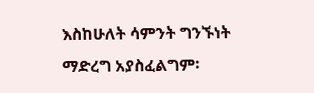እስከሁለት ሳምንት ግንኙነት ማድረግ አያስፈልግም፡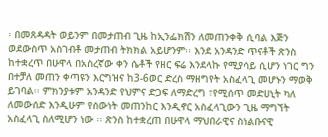፡ በመጸዳዳት ወይንም በመታጠብ ጊዜ ከኢንፌክሽን ለመጠንቀቅ ሲባል እጅን ወደውስጥ አስገብቶ መታጠብ ትክክል አይሆንም፡፡ እንደ አንዳንድ ጥናቶች ጽንስ ከተቋረጥ በሁዋላ በአስረኛው ቀን ሴቶች የዘር ፍሬ እንደላኩ የሚያሳይ ሲሆን ነገር ግን በተቻለ መጠን ቀጣዩን እርግዝና ከ3-6ወር ድረስ ማዘግየት አስፈላጊ መሆኑን ማወቅ ይገባል፡፡ ምክንያቱም አንዳንድ የህምና ድጋፍ ለማድረግ ፣የሚሰጥ መድሀኒት ካለ ለመውሰድ እንዲሁም የሰውነት መጠንከር እንዲኖር አስፈላጊውን ጊዜ ማግኘት አስፈላጊ ስለሚሆን ነው ፡፡ ጽንስ ከተቋረጠ በሁዋላ ማህበራዊና ስነልቡናዊ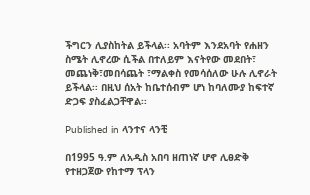ችግርን ሊያስከትል ይችላል፡፡ አባትም እንደአባት የሐዘን ስሜት ሊኖረው ሲችል በተለይም እናትየው መደበት፣ መጨነቅ፣መበሳጨት ፣ማልቀስ የመሳሰለው ሁሉ ሊኖራት ይችላል፡፡ በዚህ ሰአት ከቤተሰብም ሆነ ከባለሙያ ከፍተኛ ድጋፍ ያስፈልጋቸዋል፡፡

Published in ላንተና ላንቺ

በ1995 ዓ.ም ለአዲስ አበባ ዘጠነኛ ሆኖ ሊፀድቅ የተዘጋጀው የከተማ ፕላን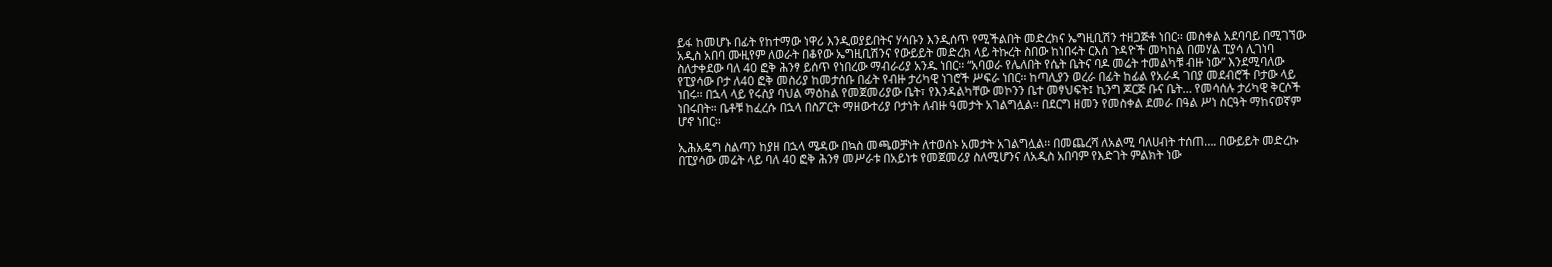ይፋ ከመሆኑ በፊት የከተማው ነዋሪ እንዲወያይበትና ሃሳቡን እንዲሰጥ የሚችልበት መድረክና ኤግዚቢሽን ተዘጋጅቶ ነበር፡፡ መስቀል አደባባይ በሚገኘው አዲስ አበባ ሙዚየም ለወራት በቆየው ኤግዚቢሽንና የውይይት መድረክ ላይ ትኩረት ስበው ከነበሩት ርእሰ ጉዳዮች መካከል በመሃል ፒያሳ ሊገነባ ስለታቀደው ባለ 40 ፎቅ ሕንፃ ይሰጥ የነበረው ማብራሪያ አንዱ ነበር፡፡ “አባወራ የሌለበት የሴት ቤትና ባዶ መሬት ተመልካቹ ብዙ ነው” እንደሚባለው የፒያሳው ቦታ ለ40 ፎቅ መስሪያ ከመታሰቡ በፊት የብዙ ታሪካዊ ነገሮች ሥፍራ ነበር፡፡ ከጣሊያን ወረራ በፊት ከፊል የአራዳ ገበያ መደብሮች ቦታው ላይ ነበሩ፡፡ በኋላ ላይ የሩስያ ባህል ማዕከል የመጀመሪያው ቤት፣ የእንዳልካቸው መኮንን ቤተ መፃህፍት፤ ኪንግ ጆርጅ ቡና ቤት… የመሳሰሉ ታሪካዊ ቅርሶች ነበሩበት። ቤቶቹ ከፈረሱ በኋላ በስፖርት ማዘውተሪያ ቦታነት ለብዙ ዓመታት አገልግሏል፡፡ በደርግ ዘመን የመስቀል ደመራ በዓል ሥነ ስርዓት ማከናወኛም ሆኖ ነበር፡፡

ኢሕአዴግ ስልጣን ከያዘ በኋላ ሜዳው በኳስ መጫወቻነት ለተወሰኑ አመታት አገልግሏል፡፡ በመጨረሻ ለአልሚ ባለሀብት ተሰጠ…. በውይይት መድረኩ በፒያሳው መሬት ላይ ባለ 40 ፎቅ ሕንፃ መሥራቱ በአይነቱ የመጀመሪያ ስለሚሆንና ለአዲስ አበባም የእድገት ምልክት ነው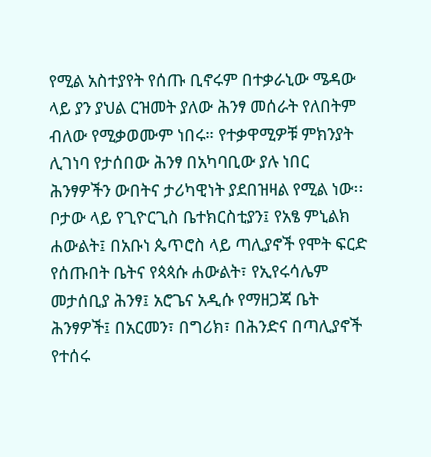የሚል አስተያየት የሰጡ ቢኖሩም በተቃራኒው ሜዳው ላይ ያን ያህል ርዝመት ያለው ሕንፃ መሰራት የለበትም ብለው የሚቃወሙም ነበሩ። የተቃዋሚዎቹ ምክንያት ሊገነባ የታሰበው ሕንፃ በአካባቢው ያሉ ነበር ሕንፃዎችን ውበትና ታሪካዊነት ያደበዝዛል የሚል ነው፡፡ ቦታው ላይ የጊዮርጊስ ቤተክርስቲያን፤ የአፄ ምኒልክ ሐውልት፤ በአቡነ ጴጥሮስ ላይ ጣሊያኖች የሞት ፍርድ የሰጡበት ቤትና የጳጳሱ ሐውልት፣ የኢየሩሳሌም መታሰቢያ ሕንፃ፤ አሮጌና አዲሱ የማዘጋጃ ቤት ሕንፃዎች፤ በአርመን፣ በግሪክ፣ በሕንድና በጣሊያኖች የተሰሩ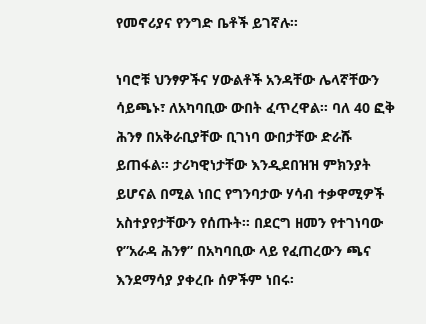የመኖሪያና የንግድ ቤቶች ይገኛሉ፡፡

ነባሮቹ ህንፃዎችና ሃውልቶች አንዳቸው ሌላኛቸውን ሳይጫኑ፣ ለአካባቢው ውበት ፈጥረዋል፡፡ ባለ 40 ፎቅ ሕንፃ በአቅራቢያቸው ቢገነባ ውበታቸው ድራሹ ይጠፋል፡፡ ታሪካዊነታቸው እንዲደበዝዝ ምክንያት ይሆናል በሚል ነበር የግንባታው ሃሳብ ተቃዋሚዎች አስተያየታቸውን የሰጡት፡፡ በደርግ ዘመን የተገነባው የ”አራዳ ሕንፃ” በአካባቢው ላይ የፈጠረውን ጫና እንደማሳያ ያቀረቡ ሰዎችም ነበሩ፡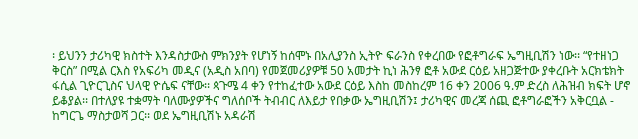፡ ይህንን ታሪካዊ ክስተት እንዳስታውስ ምክንያት የሆነኝ ከሰሞኑ በአሊያንስ ኢትዮ ፍራንስ የቀረበው የፎቶግራፍ ኤግዚቢሽን ነው፡፡ “የተዘነጋ ቅርስ” በሚል ርእስ የአፍሪካ መዲና (አዲስ አበባ) የመጀመሪያዎቹ 50 አመታት ኪነ ሕንፃ ፎቶ አውደ ርዕይ አዘጋጅተው ያቀረቡት አርክቴክት ፋሲል ጊዮርጊስና ህላዊ ዮሴፍ ናቸው፡፡ ጳጉሜ 4 ቀን የተከፈተው አውደ ርዕይ እስከ መስከረም 16 ቀን 2006 ዓ.ም ድረስ ለሕዝብ ክፍት ሆኖ ይቆያል፡፡ በተለያዩ ተቋማት ባለሙያዎችና ግለሰቦች ትብብር ለእይታ የበቃው ኤግዚቢሽን፤ ታሪካዊና መረጃ ሰጪ ፎቶግራፎችን አቅርቧል - ከግርጌ ማስታወሻ ጋር፡፡ ወደ ኤግዚቢሽኑ አዳራሽ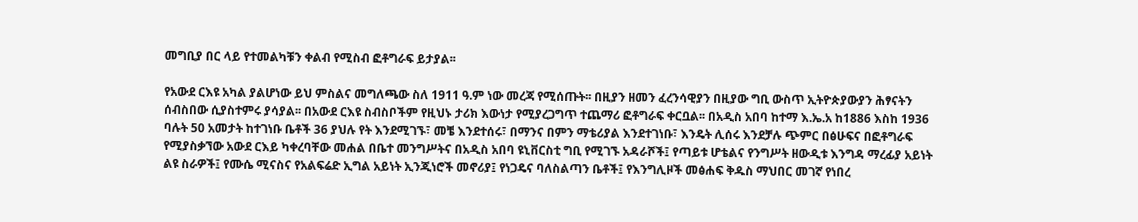መግቢያ በር ላይ የተመልካቹን ቀልብ የሚስብ ፎቶግራፍ ይታያል፡፡

የአውደ ርእዩ አካል ያልሆነው ይህ ምስልና መግለጫው ስለ 1911 ዓ.ም ነው መረጃ የሚሰጡት፡፡ በዚያን ዘመን ፈረንሳዊያን በዚያው ግቢ ውስጥ ኢትዮጵያውያን ሕፃናትን ሰብስበው ሲያስተምሩ ያሳያል፡፡ በአውደ ርእዩ ስብስቦችም የዚህኑ ታሪክ እውነታ የሚያረጋግጥ ተጨማሪ ፎቶግራፍ ቀርቧል፡፡ በአዲስ አበባ ከተማ እ.ኤ.አ ከ1886 እስከ 1936 ባሉት 50 አመታት ከተገነቡ ቤቶች 36 ያህሉ የት እንደሚገኙ፣ መቼ እንደተሰሩ፣ በማንና በምን ማቴሪያል እንደተገነቡ፣ እንዴት ሊሰሩ እንደቻሉ ጭምር በፅሁፍና በፎቶግራፍ የሚያስቃኘው አውደ ርእይ ካቀረባቸው መሐል በቤተ መንግሥትና በአዲስ አበባ ዩኒቨርስቲ ግቢ የሚገኙ አዳራሾች፤ የጣይቱ ሆቴልና የንግሥት ዘውዲቱ እንግዳ ማረፊያ አይነት ልዩ ስራዎች፤ የሙሴ ሚናስና የአልፍሬድ ኢግል አይነት ኢንጂነሮች መኖሪያ፤ የነጋዴና ባለስልጣን ቤቶች፤ የእንግሊዞች መፅሐፍ ቅዱስ ማህበር መገኛ የነበረ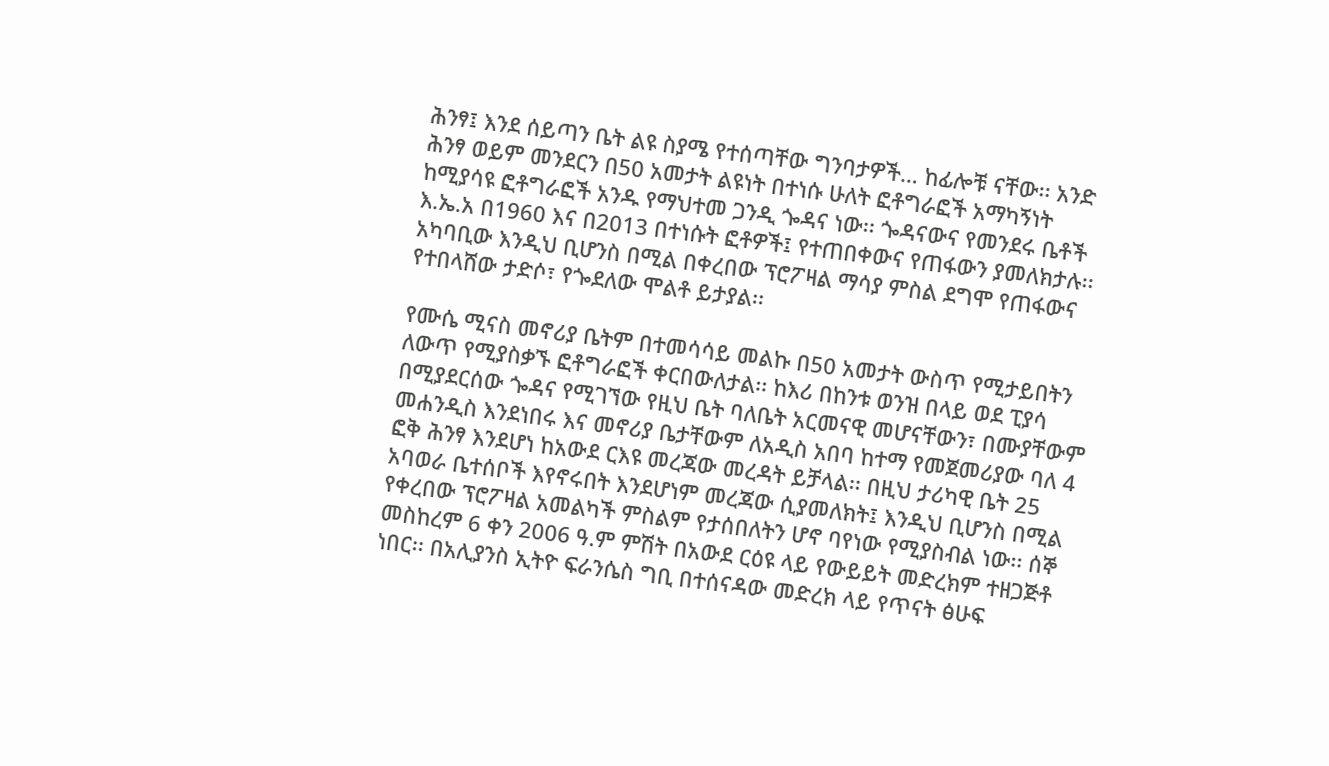ሕንፃ፤ እንደ ሰይጣን ቤት ልዩ ስያሜ የተሰጣቸው ግንባታዎች… ከፊሎቹ ናቸው፡፡ አንድ ሕንፃ ወይም መንደርን በ50 አመታት ልዩነት በተነሱ ሁለት ፎቶግራፎች አማካኝነት ከሚያሳዩ ፎቶግራፎች አንዱ የማህተመ ጋንዲ ጐዳና ነው፡፡ ጐዳናውና የመንደሩ ቤቶች እ.ኤ.አ በ1960 እና በ2013 በተነሱት ፎቶዎች፤ የተጠበቀውና የጠፋውን ያመለክታሉ፡፡ አካባቢው እንዲህ ቢሆንስ በሚል በቀረበው ፕሮፖዛል ማሳያ ምስል ደግሞ የጠፋውና የተበላሸው ታድሶ፣ የጐደለው ሞልቶ ይታያል፡፡

የሙሴ ሚናስ መኖሪያ ቤትም በተመሳሳይ መልኩ በ50 አመታት ውስጥ የሚታይበትን ለውጥ የሚያስቃኙ ፎቶግራፎች ቀርበውለታል፡፡ ከእሪ በከንቱ ወንዝ በላይ ወደ ፒያሳ በሚያደርሰው ጐዳና የሚገኘው የዚህ ቤት ባለቤት አርመናዊ መሆናቸውን፣ በሙያቸውም መሐንዲስ እንደነበሩ እና መኖሪያ ቤታቸውም ለአዲስ አበባ ከተማ የመጀመሪያው ባለ 4 ፎቅ ሕንፃ እንደሆነ ከአውደ ርእዩ መረጃው መረዳት ይቻላል፡፡ በዚህ ታሪካዊ ቤት 25 አባወራ ቤተሰቦች እየኖሩበት እንደሆነም መረጃው ሲያመለክት፤ እንዲህ ቢሆንስ በሚል የቀረበው ፕሮፖዛል አመልካች ምስልም የታሰበለትን ሆኖ ባየነው የሚያስብል ነው፡፡ ሰኞ መስከረም 6 ቀን 2006 ዓ.ም ምሽት በአውደ ርዕዩ ላይ የውይይት መድረክም ተዘጋጅቶ ነበር፡፡ በአሊያንስ ኢትዮ ፍራንሴስ ግቢ በተሰናዳው መድረክ ላይ የጥናት ፅሁፍ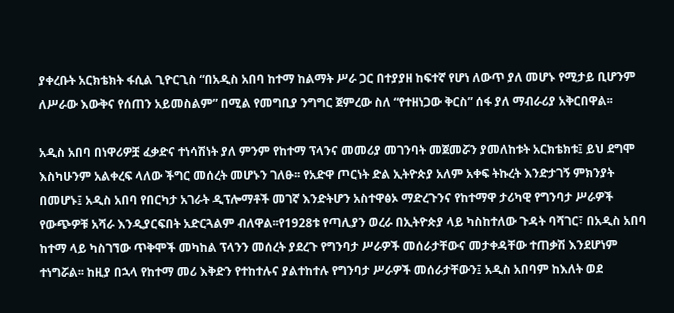ያቀረቡት አርክቴክት ፋሲል ጊዮርጊስ “በአዲስ አበባ ከተማ ከልማት ሥራ ጋር በተያያዘ ከፍተኛ የሆነ ለውጥ ያለ መሆኑ የሚታይ ቢሆንም ለሥራው እውቅና የሰጠን አይመስልም” በሚል የመግቢያ ንግግር ጀምረው ስለ “የተዘነጋው ቅርስ” ሰፋ ያለ ማብራሪያ አቅርበዋል፡፡

አዲስ አበባ በነዋሪዎቿ ፈቃድና ተነሳሽነት ያለ ምንም የከተማ ፕላንና መመሪያ መገንባት መጀመሯን ያመለከቱት አርክቴክቱ፤ ይህ ደግሞ እስካሁንም አልቀረፍ ላለው ችግር መሰረት መሆኑን ገለፁ፡፡ የአድዋ ጦርነት ድል ኢትዮጵያ አለም አቀፍ ትኩረት እንድታገኝ ምክንያት በመሆኑ፤ አዲስ አበባ የበርካታ አገራት ዲፕሎማቶች መገኛ እንድትሆን አስተዋፅኦ ማድረጉንና የከተማዋ ታሪካዊ የግንባታ ሥራዎች የውጭዎቹ አሻራ እንዲያርፍበት አድርጓልም ብለዋል፡፡የ1928ቱ የጣሊያን ወረራ በኢትዮጵያ ላይ ካስከተለው ጉዳት ባሻገር፣ በአዲስ አበባ ከተማ ላይ ካስገኘው ጥቅሞች መካከል ፕላንን መሰረት ያደረጉ የግንባታ ሥራዎች መሰራታቸውና መታቀዳቸው ተጠቃሽ እንደሆነም ተነግሯል፡፡ ከዚያ በኋላ የከተማ መሪ እቅድን የተከተሉና ያልተከተሉ የግንባታ ሥራዎች መሰራታቸውን፤ አዲስ አበባም ከእለት ወደ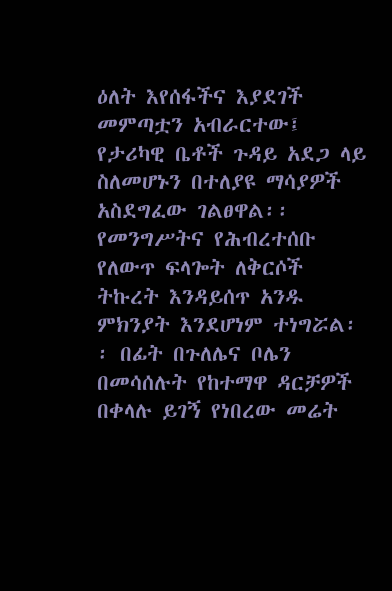ዕለት እየሰፋችና እያደገች መምጣቷን አብራርተው፤ የታሪካዊ ቤቶች ጉዳይ አደጋ ላይ ስለመሆኑን በተለያዩ ማሳያዎች አስደግፈው ገልፀዋል፡፡ የመንግሥትና የሕብረተሰቡ የለውጥ ፍላጐት ለቅርሶች ትኩረት እንዳይሰጥ አንዱ ምክንያት እንደሆነም ተነግሯል፡፡ በፊት በጉለሌና ቦሌን በመሳሰሉት የከተማዋ ዳርቻዎች በቀላሉ ይገኝ የነበረው መሬት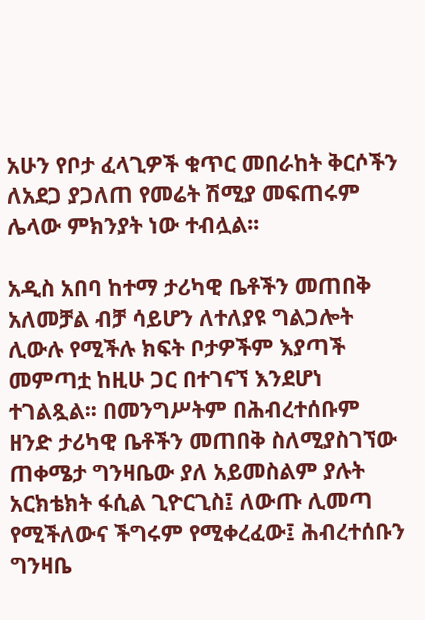አሁን የቦታ ፈላጊዎች ቁጥር መበራከት ቅርሶችን ለአደጋ ያጋለጠ የመሬት ሽሚያ መፍጠሩም ሌላው ምክንያት ነው ተብሏል፡፡

አዲስ አበባ ከተማ ታሪካዊ ቤቶችን መጠበቅ አለመቻል ብቻ ሳይሆን ለተለያዩ ግልጋሎት ሊውሉ የሚችሉ ክፍት ቦታዎችም እያጣች መምጣቷ ከዚሁ ጋር በተገናኘ እንደሆነ ተገልጿል፡፡ በመንግሥትም በሕብረተሰቡም ዘንድ ታሪካዊ ቤቶችን መጠበቅ ስለሚያስገኘው ጠቀሜታ ግንዛቤው ያለ አይመስልም ያሉት አርክቴክት ፋሲል ጊዮርጊስ፤ ለውጡ ሊመጣ የሚችለውና ችግሩም የሚቀረፈው፤ ሕብረተሰቡን ግንዛቤ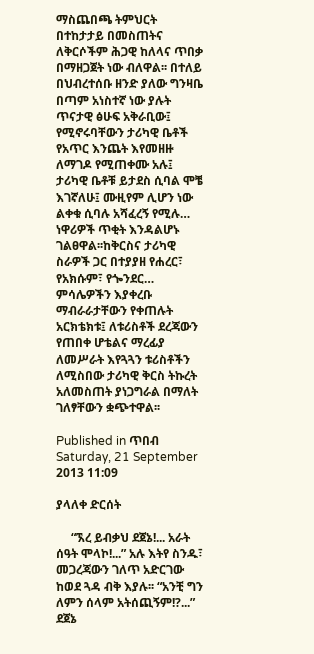ማስጨበጫ ትምህርት በተከታታይ በመስጠትና ለቅርሶችም ሕጋዊ ከለላና ጥበቃ በማዘጋጀት ነው ብለዋል፡፡ በተለይ በህብረተሰቡ ዘንድ ያለው ግንዛቤ በጣም አነስተኛ ነው ያሉት ጥናታዊ ፅሁፍ አቅራቢው፤ የሚኖሩባቸውን ታሪካዊ ቤቶች የአጥር እንጨት እየመዘዙ ለማገዶ የሚጠቀሙ አሉ፤ ታሪካዊ ቤቶቹ ይታደስ ሲባል ሞቼ እገኛለሁ፤ ሙዚየም ሊሆን ነው ልቀቁ ሲባሉ አሻፈረኝ የሚሉ… ነዋሪዎች ጥቂት እንዳልሆኑ ገልፀዋል፡፡ከቅርስና ታሪካዊ ስራዎች ጋር በተያያዘ የሐረር፣ የአክሱም፣ የጐንደር… ምሳሌዎችን እያቀረቡ ማብራራታቸውን የቀጠሉት አርክቴክቱ፤ ለቱሪስቶች ደረጃውን የጠበቀ ሆቴልና ማረፊያ ለመሥራት እየጓጓን ቱሪስቶችን ለሚስበው ታሪካዊ ቅርስ ትኩረት አለመስጠት ያነጋግራል በማለት ገለፃቸውን ቋጭተዋል፡፡

Published in ጥበብ
Saturday, 21 September 2013 11:09

ያላለቀ ድርሰት

     “ኧረ ይብቃህ ደጀኔ!... አራት ሰዓት ሞላኮ!...” አሉ እትየ ስንዱ፣ መጋረጃውን ገለጥ አድርገው ከወደ ጓዳ ብቅ እያሉ፡፡ “አንቺ ግን ለምን ሰላም አትሰጪኝም!?...” ደጀኔ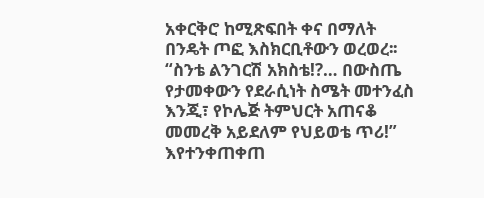አቀርቅሮ ከሚጽፍበት ቀና በማለት በንዴት ጦፎ እስክርቢቶውን ወረወረ፡፡ “ስንቴ ልንገርሽ አክስቴ!?… በውስጤ የታመቀውን የደራሲነት ስሜት መተንፈስ እንጂ፣ የኮሌጅ ትምህርት አጠናቆ መመረቅ አይደለም የህይወቴ ጥሪ!” እየተንቀጠቀጠ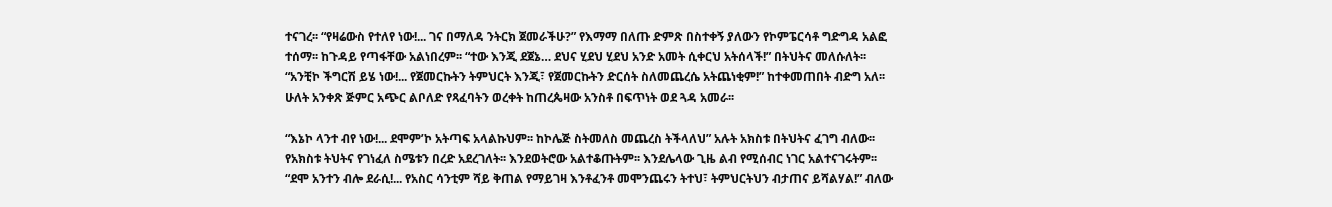ተናገረ፡፡ “የዛሬውስ የተለየ ነው!... ገና በማለዳ ንትርክ ጀመራችሁ?” የእማማ በለጡ ድምጽ በስተቀኝ ያለውን የኮምፔርሳቶ ግድግዳ አልፎ ተሰማ፡፡ ከጉዳይ የጣፋቸው አልነበረም፡፡ “ተው እንጂ ደጀኔ… ደህና ሂደህ ሂደህ አንድ አመት ሲቀርህ አትሰላች!” በትህትና መለሱለት፡፡ “አንቺኮ ችግርሽ ይሄ ነው!... የጀመርኩትን ትምህርት እንጂ፣ የጀመርኩትን ድርሰት ስለመጨረሴ አትጨነቂም!” ከተቀመጠበት ብድግ አለ፡፡ ሁለት አንቀጽ ጅምር አጭር ልቦለድ የጻፈባትን ወረቀት ከጠረጴዛው አንስቶ በፍጥነት ወደ ጓዳ አመራ፡፡

“እኔኮ ላንተ ብየ ነው!... ደሞም’ኮ አትጣፍ አላልኩህም፡፡ ከኮሌጅ ስትመለስ መጨረስ ትችላለህ” አሉት አክስቱ በትህትና ፈገግ ብለው፡፡ የአክስቱ ትህትና የገነፈለ ስሜቱን በረድ አደረገለት፡፡ እንደወትሮው አልተቆጡትም፡፡ እንደሌላው ጊዜ ልብ የሚሰብር ነገር አልተናገሩትም፡፡ “ደሞ አንተን ብሎ ደራሲ!... የአስር ሳንቲም ሻይ ቅጠል የማይገዛ እንቶፈንቶ መሞንጨሩን ትተህ፣ ትምህርትህን ብታጠና ይሻልሃል!” ብለው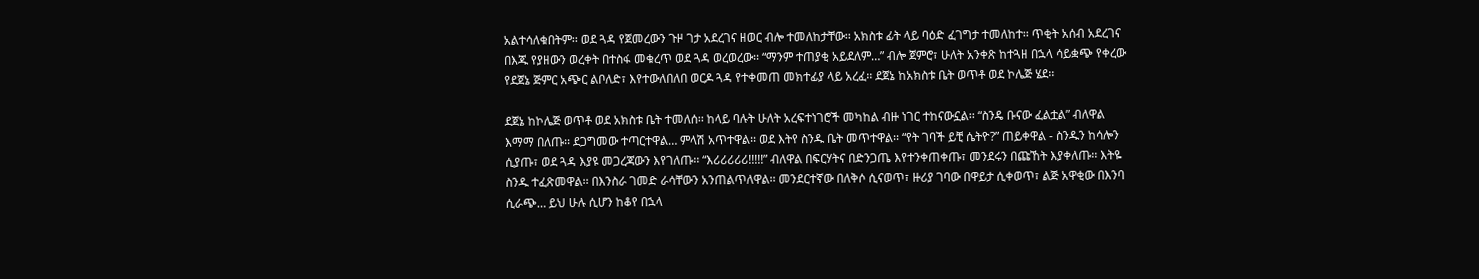አልተሳለቁበትም፡፡ ወደ ጓዳ የጀመረውን ጉዞ ገታ አደረገና ዘወር ብሎ ተመለከታቸው፡፡ አክስቱ ፊት ላይ ባዕድ ፈገግታ ተመለከተ፡፡ ጥቂት አሰብ አደረገና በእጁ የያዘውን ወረቀት በተስፋ መቁረጥ ወደ ጓዳ ወረወረው፡፡ “ማንም ተጠያቂ አይደለም…” ብሎ ጀምሮ፣ ሁለት አንቀጽ ከተጓዘ በኋላ ሳይቋጭ የቀረው የደጀኔ ጅምር አጭር ልቦለድ፣ እየተውለበለበ ወርዶ ጓዳ የተቀመጠ መክተፊያ ላይ አረፈ፡፡ ደጀኔ ከአክስቱ ቤት ወጥቶ ወደ ኮሌጅ ሄደ፡፡

ደጀኔ ከኮሌጅ ወጥቶ ወደ አክስቱ ቤት ተመለሰ፡፡ ከላይ ባሉት ሁለት አረፍተነገሮች መካከል ብዙ ነገር ተከናውኗል፡፡ “ስንዴ ቡናው ፈልቷል” ብለዋል እማማ በለጡ፡፡ ደጋግመው ተጣርተዋል… ምላሽ አጥተዋል፡፡ ወደ እትየ ስንዱ ቤት መጥተዋል፡፡ “የት ገባች ይቺ ሴትዮ?” ጠይቀዋል - ስንዱን ከሳሎን ሲያጡ፣ ወደ ጓዳ እያዩ መጋረጃውን እየገለጡ፡፡ “እሪሪሪሪሪ!!!!!” ብለዋል በፍርሃትና በድንጋጤ እየተንቀጠቀጡ፣ መንደሩን በጩኸት እያቀለጡ፡፡ እትዬ ስንዱ ተፈጽመዋል፡፡ በእንስራ ገመድ ራሳቸውን አንጠልጥለዋል፡፡ መንደርተኛው በለቅሶ ሲናወጥ፣ ዙሪያ ገባው በዋይታ ሲቀወጥ፣ ልጅ አዋቂው በእንባ ሲራጭ… ይህ ሁሉ ሲሆን ከቆየ በኋላ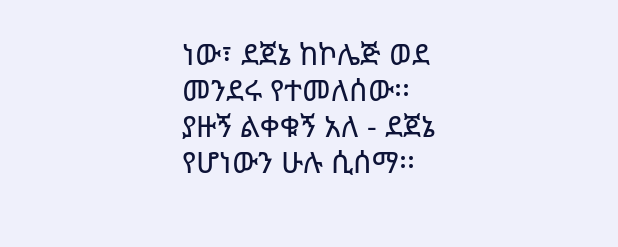ነው፣ ደጀኔ ከኮሌጅ ወደ መንደሩ የተመለሰው፡፡ ያዙኝ ልቀቁኝ አለ - ደጀኔ የሆነውን ሁሉ ሲሰማ፡፡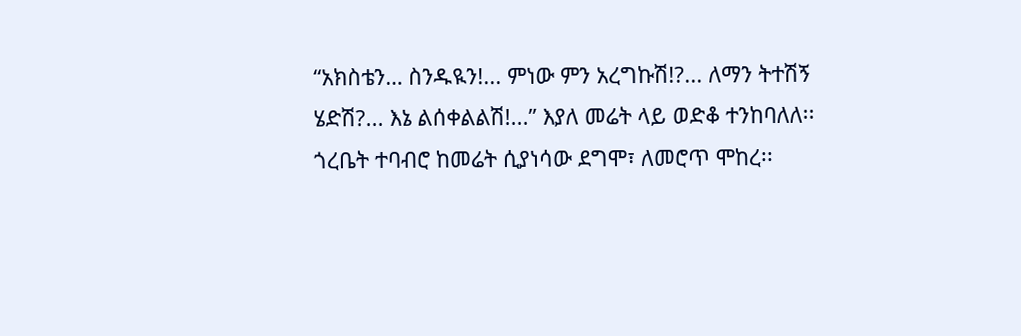“አክስቴን… ስንዱዪን!... ምነው ምን አረግኩሽ!?... ለማን ትተሽኝ ሄድሽ?... እኔ ልሰቀልልሽ!...” እያለ መሬት ላይ ወድቆ ተንከባለለ፡፡ ጎረቤት ተባብሮ ከመሬት ሲያነሳው ደግሞ፣ ለመሮጥ ሞከረ፡፡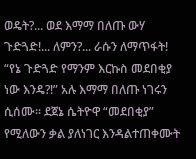ወዴት?... ወደ እማማ በለጡ ውሃ ጉድጓድ!... ለምን?... ራሱን ለማጥፋት! “የኔ ጉድጓድ የማንም እርኩስ መደበቂያ ነው እንዴ?!” አሉ እማማ በለጡ ነገሩን ሲሰሙ፡፡ ደጀኔ ሴትዮዋ “መደበቂያ” የሚለውን ቃል ያለነገር እንዳልተጠቀሙት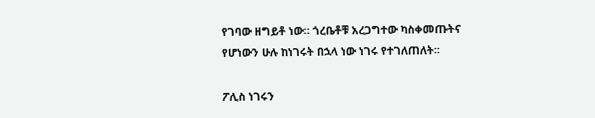የገባው ዘግይቶ ነው። ጎረቤቶቹ አረጋግተው ካስቀመጡትና የሆነውን ሁሉ ከነገሩት በኋላ ነው ነገሩ የተገለጠለት፡፡

ፖሊስ ነገሩን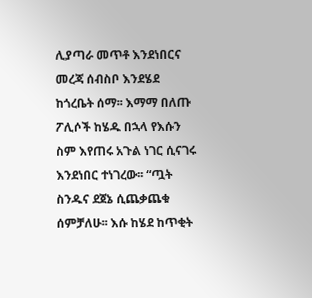ሊያጣራ መጥቶ እንደነበርና መረጃ ሰብስቦ እንደሄደ ከጎረቤት ሰማ፡፡ እማማ በለጡ ፖሊሶች ከሄዱ በኋላ የእሱን ስም እየጠሩ አጉል ነገር ሲናገሩ እንደነበር ተነገረው፡፡ “ጧት ስንዱና ደጀኔ ሲጨቃጨቁ ሰምቻለሁ፡፡ እሱ ከሄደ ከጥቂት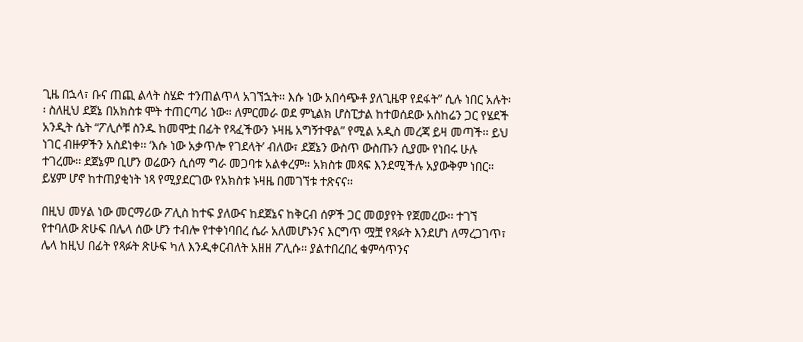ጊዜ በኋላ፣ ቡና ጠጪ ልላት ስሄድ ተንጠልጥላ አገኘኋት፡፡ እሱ ነው አበሳጭቶ ያለጊዜዋ የደፋት” ሲሉ ነበር አሉት፡፡ ስለዚህ ደጀኔ በአክስቱ ሞት ተጠርጣሪ ነው። ለምርመራ ወደ ምኒልክ ሆስፒታል ከተወሰደው አስከሬን ጋር የሄደች አንዲት ሴት “ፖሊሶቹ ስንዱ ከመሞቷ በፊት የጻፈችውን ኑዛዜ አግኝተዋል” የሚል አዲስ መረጃ ይዛ መጣች፡፡ ይህ ነገር ብዙዎችን አስደነቀ፡፡ ‘እሱ ነው አቃጥሎ የገደላት’ ብለው፣ ደጀኔን ውስጥ ውስጡን ሲያሙ የነበሩ ሁሉ ተገረሙ፡፡ ደጀኔም ቢሆን ወሬውን ሲሰማ ግራ መጋባቱ አልቀረም። አክስቱ መጻፍ እንደሚችሉ አያውቅም ነበር። ይሄም ሆኖ ከተጠያቂነት ነጻ የሚያደርገው የአክስቱ ኑዛዜ በመገኘቱ ተጽናና፡፡

በዚህ መሃል ነው መርማሪው ፖሊስ ከተፍ ያለውና ከደጀኔና ከቅርብ ሰዎች ጋር መወያየት የጀመረው፡፡ ተገኘ የተባለው ጽሁፍ በሌላ ሰው ሆን ተብሎ የተቀነባበረ ሴራ አለመሆኑንና እርግጥ ሟቿ የጻፉት እንደሆነ ለማረጋገጥ፣ ሌላ ከዚህ በፊት የጻፉት ጽሁፍ ካለ እንዲቀርብለት አዘዘ ፖሊሱ፡፡ ያልተበረበረ ቁምሳጥንና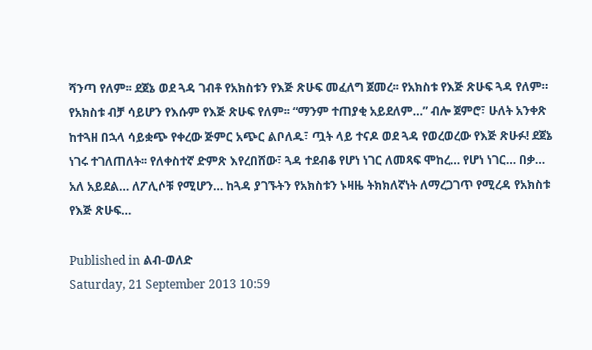ሻንጣ የለም፡፡ ደጀኔ ወደ ጓዳ ገብቶ የአክስቱን የእጅ ጽሁፍ መፈለግ ጀመረ፡፡ የአክስቱ የእጅ ጽሁፍ ጓዳ የለም። የአክስቱ ብቻ ሳይሆን የእሱም የእጅ ጽሁፍ የለም፡፡ “ማንም ተጠያቂ አይደለም…” ብሎ ጀምሮ፣ ሁለት አንቀጽ ከተጓዘ በኋላ ሳይቋጭ የቀረው ጅምር አጭር ልቦለዱ፣ ጧት ላይ ተናዶ ወደ ጓዳ የወረወረው የእጅ ጽሁፉ! ደጀኔ ነገሩ ተገለጠለት፡፡ የለቀስተኛ ድምጽ እየረበሸው፣ ጓዳ ተደብቆ የሆነ ነገር ለመጻፍ ሞከረ… የሆነ ነገር… በቃ… አለ አይደል… ለፖሊሶቹ የሚሆን… ከጓዳ ያገኙትን የአክስቱን ኑዛዜ ትክክለኛነት ለማረጋገጥ የሚረዳ የአክስቱ የእጅ ጽሁፍ…

Published in ልብ-ወለድ
Saturday, 21 September 2013 10:59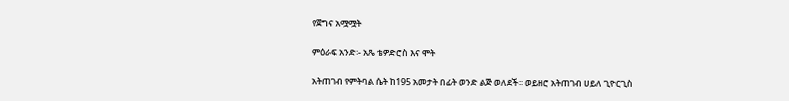የጀግና አሟሟት

ምዕራፍ አንድ፡- አጼ ቴዎድሮስ እና ሞት

አትጠገብ የምትባል ሴት ከ195 አመታት በፊት ወንድ ልጅ ወለደች፡፡ ወይዘሮ አትጠገብ ሀይለ ጊዮርጊስ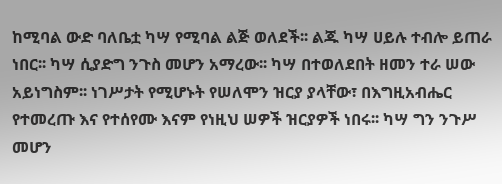ከሚባል ውድ ባለቤቷ ካሣ የሚባል ልጅ ወለደች፡፡ ልጁ ካሣ ሀይሉ ተብሎ ይጠራ ነበር፡፡ ካሣ ሲያድግ ንጉስ መሆን አማረው፡፡ ካሣ በተወለደበት ዘመን ተራ ሠው አይነግስም፡፡ ነገሥታት የሚሆኑት የሠለሞን ዝርያ ያላቸው፣ በእግዚአብሔር የተመረጡ እና የተሰየሙ እናም የነዚህ ሠዎች ዝርያዎች ነበሩ፡፡ ካሣ ግን ንጉሥ መሆን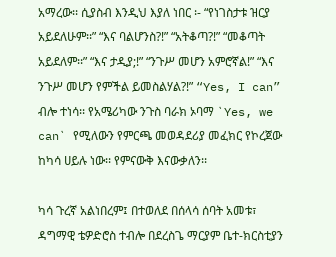አማረው፡፡ ሲያስብ እንዲህ እያለ ነበር ፡- “የነገስታቱ ዝርያ አይደለሁም፡፡” “እና ባልሆንስ?!” “አትቆጣ?!” “መቆጣት አይደለም፡፡” “እና ታዲያ;!” “ንጉሥ መሆን አምሮኛል!” “እና ንጉሥ መሆን የምችል ይመስልሃል?!” “Yes, I can” ብሎ ተነሳ፡፡ የአሜሪካው ንጉስ ባራክ ኦባማ `Yes, we can` የሚለውን የምርጫ መወዳደሪያ መፈክር የኮረጀው ከካሳ ሀይሉ ነው፡፡ የምናውቅ እናውቃለን፡፡

ካሳ ጉረኛ አልነበረም፤ በተወለደ በሰላሳ ሰባት አመቱ፣ ዳግማዊ ቴዎድሮስ ተብሎ በደረስጌ ማርያም ቤተ-ክርስቲያን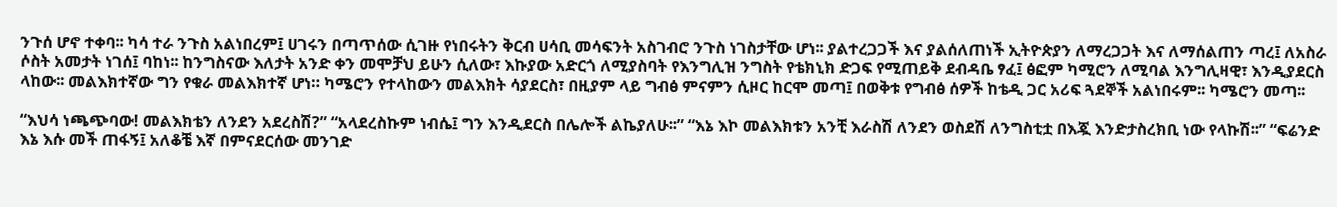ንጉሰ ሆኖ ተቀባ፡፡ ካሳ ተራ ንጉስ አልነበረም፤ ሀገሩን በጣጥሰው ሲገዙ የነበሩትን ቅርብ ሀሳቢ መሳፍንት አስገብሮ ንጉስ ነገስታቸው ሆነ፡፡ ያልተረጋጋች እና ያልሰለጠነች ኢትዮጵያን ለማረጋጋት እና ለማሰልጠን ጣረ፤ ለአስራ ሶስት አመታት ነገሰ፤ ባከነ፡፡ ከንግስናው እለታት አንድ ቀን መሞቻህ ይሁን ሲለው፣ እኩያው አድርጎ ለሚያስባት የእንግሊዝ ንግስት የቴክኒክ ድጋፍ የሚጠይቅ ደብዳቤ ፃፈ፤ ፅፎም ካሚሮን ለሚባል እንግሊዛዊ፣ እንዲያደርስ ላከው፡፡ መልእክተኛው ግን የቁራ መልእክተኛ ሆነ። ካሜሮን የተላከውን መልእክት ሳያደርስ፣ በዚያም ላይ ግብፅ ምናምን ሲዞር ከርሞ መጣ፤ በወቅቱ የግብፅ ሰዎች ከቴዲ ጋር አሪፍ ጓደኞች አልነበሩም፡፡ ካሜሮን መጣ፡፡

“እህሳ ነጫጭባው! መልእክቴን ለንደን አደረስሽ?” “አላደረስኩም ነብሴ፤ ግን እንዲደርስ በሌሎች ልኬያለሁ፡፡” “እኔ እኮ መልእክቱን አንቺ እራስሽ ለንደን ወስደሽ ለንግስቲቷ በእጇ እንድታስረክቢ ነው የላኩሽ፡፡” “ፍሬንድ እኔ እሱ መች ጠፋኝ፤ አለቆቼ እኛ በምናደርሰው መንገድ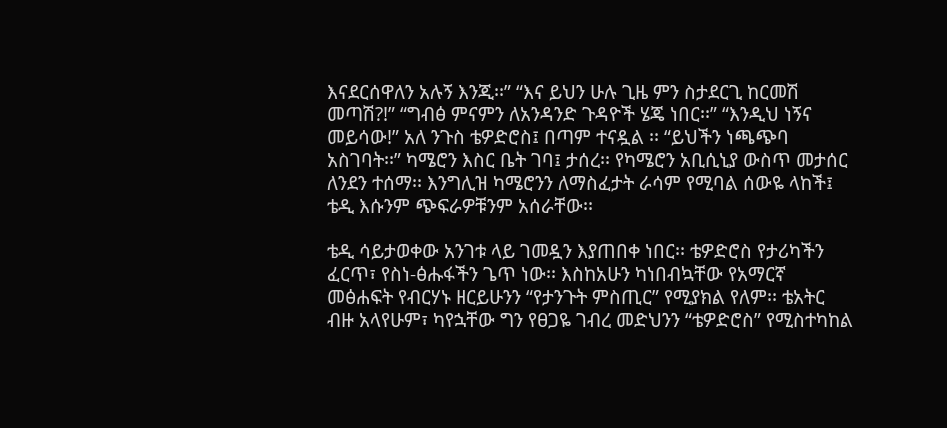እናደርሰዋለን አሉኝ እንጂ፡፡” “እና ይህን ሁሉ ጊዜ ምን ስታደርጊ ከርመሽ መጣሽ?!” “ግብፅ ምናምን ለአንዳንድ ጉዳዮች ሄጄ ነበር፡፡” “እንዲህ ነኝና መይሳው!” አለ ንጉስ ቴዎድሮስ፤ በጣም ተናዷል ፡፡ “ይህችን ነጫጭባ አስገባት፡፡” ካሜሮን እስር ቤት ገባ፤ ታሰረ፡፡ የካሜሮን አቢሲኒያ ውስጥ መታሰር ለንደን ተሰማ፡፡ እንግሊዝ ካሜሮንን ለማስፈታት ራሳም የሚባል ሰውዬ ላከች፤ ቴዲ እሱንም ጭፍራዎቹንም አሰራቸው፡፡

ቴዲ ሳይታወቀው አንገቱ ላይ ገመዷን እያጠበቀ ነበር፡፡ ቴዎድሮስ የታሪካችን ፈርጥ፣ የስነ-ፅሑፋችን ጌጥ ነው፡፡ እስከአሁን ካነበብኳቸው የአማርኛ መፅሐፍት የብርሃኑ ዘርይሁንን “የታንጉት ምስጢር” የሚያክል የለም፡፡ ቴአትር ብዙ አላየሁም፣ ካየኋቸው ግን የፀጋዬ ገብረ መድህንን “ቴዎድሮስ” የሚስተካከል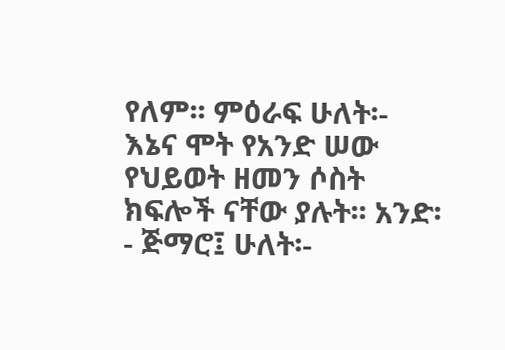የለም፡፡ ምዕራፍ ሁለት፡- እኔና ሞት የአንድ ሠው የህይወት ዘመን ሶስት ክፍሎች ናቸው ያሉት፡፡ አንድ፡- ጅማሮ፤ ሁለት፡-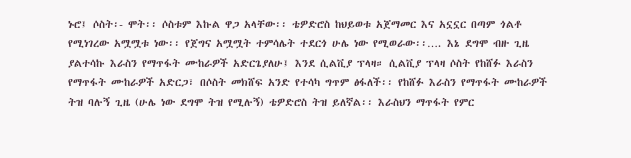ኑሮ፤ ሶስት፡- ሞት፡፡ ሶስቱም እኩል ዋጋ አላቸው፡፡ ቴዎድሮስ ከህይወቱ አጀማመር እና አኗኗር በጣም ጎልቶ የሚነገረው አሟሟቱ ነው፡፡ የጀግና አሟሟት ተምሳሌት ተደርጎ ሁሌ ነው የሚወራው፡፡…. እኔ ደግሞ ብዙ ጊዜ ያልተሳኩ እራስን የማጥፋት ሙከራዎች አድርጌያለሁ፤ እንደ ሲልቪያ ፕላዛ። ሲልቪያ ፕላዛ ሶስት የከሸፉ እራስን የማጥፋት ሙከራዎች አድርጋ፣ በሶስት መክሸፍ አንድ የተሳካ ግጥም ፅፋለች፡፡ የከሸፉ እራስን የማጥፋት ሙከራዎች ትዝ ባሉኝ ጊዜ (ሁሌ ነው ደግሞ ትዝ የሚሉኝ) ቴዎድሮስ ትዝ ይለኛል፡፡ እራስህን ማጥፋት የምር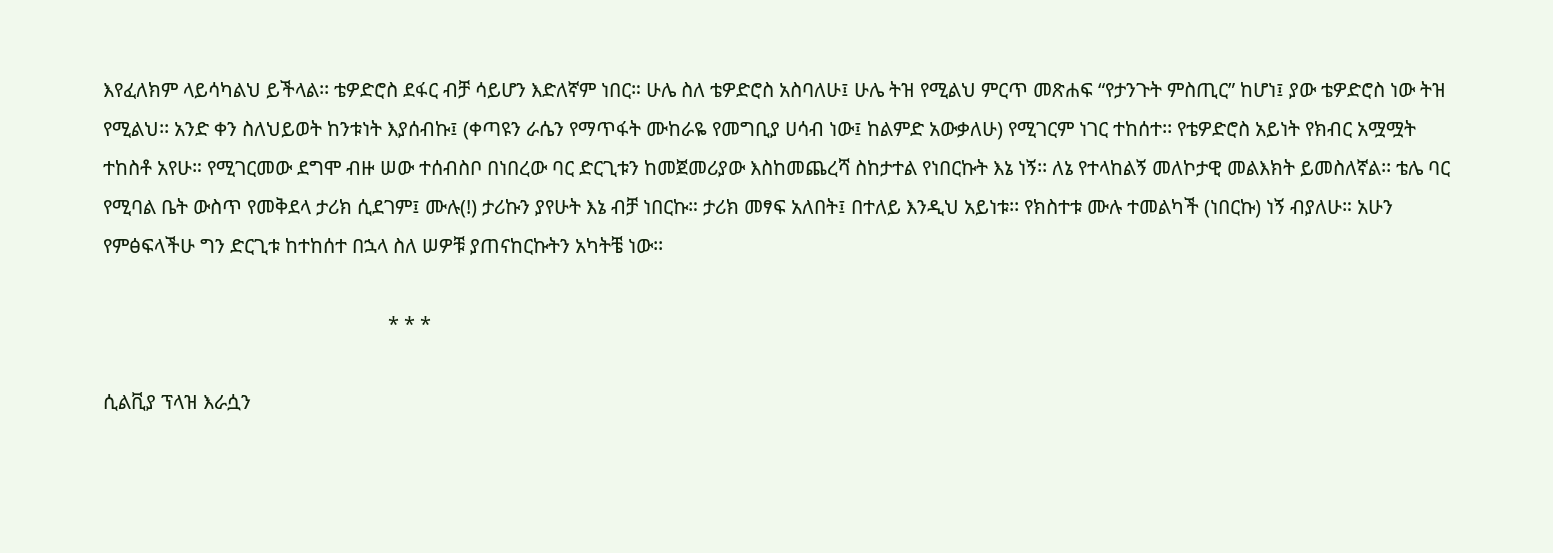እየፈለክም ላይሳካልህ ይችላል፡፡ ቴዎድሮስ ደፋር ብቻ ሳይሆን እድለኛም ነበር። ሁሌ ስለ ቴዎድሮስ አስባለሁ፤ ሁሌ ትዝ የሚልህ ምርጥ መጽሐፍ “የታንጉት ምስጢር” ከሆነ፤ ያው ቴዎድሮስ ነው ትዝ የሚልህ፡፡ አንድ ቀን ስለህይወት ከንቱነት እያሰብኩ፤ (ቀጣዩን ራሴን የማጥፋት ሙከራዬ የመግቢያ ሀሳብ ነው፤ ከልምድ አውቃለሁ) የሚገርም ነገር ተከሰተ፡፡ የቴዎድሮስ አይነት የክብር አሟሟት ተከስቶ አየሁ። የሚገርመው ደግሞ ብዙ ሠው ተሰብስቦ በነበረው ባር ድርጊቱን ከመጀመሪያው እስከመጨረሻ ስከታተል የነበርኩት እኔ ነኝ፡፡ ለኔ የተላከልኝ መለኮታዊ መልእክት ይመስለኛል፡፡ ቴሌ ባር የሚባል ቤት ውስጥ የመቅደላ ታሪክ ሲደገም፤ ሙሉ(!) ታሪኩን ያየሁት እኔ ብቻ ነበርኩ። ታሪክ መፃፍ አለበት፤ በተለይ እንዲህ አይነቱ፡፡ የክስተቱ ሙሉ ተመልካች (ነበርኩ) ነኝ ብያለሁ። አሁን የምፅፍላችሁ ግን ድርጊቱ ከተከሰተ በኋላ ስለ ሠዎቹ ያጠናከርኩትን አካትቼ ነው፡፡

                                                         * * *

ሲልቪያ ፕላዝ እራሷን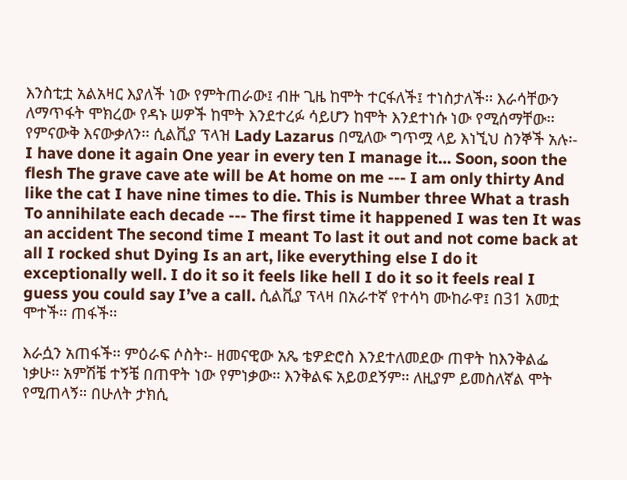እንስቲቷ አልአዛር እያለች ነው የምትጠራው፤ ብዙ ጊዜ ከሞት ተርፋለች፤ ተነስታለች፡፡ እራሳቸውን ለማጥፋት ሞክረው የዳኑ ሠዎች ከሞት እንደተረፉ ሳይሆን ከሞት እንደተነሱ ነው የሚሰማቸው፡፡ የምናውቅ እናውቃለን፡፡ ሲልቪያ ፕላዝ Lady Lazarus በሚለው ግጥሟ ላይ እነኚህ ስንኞች አሉ፡- I have done it again One year in every ten I manage it… Soon, soon the flesh The grave cave ate will be At home on me --- I am only thirty And like the cat I have nine times to die. This is Number three What a trash To annihilate each decade --- The first time it happened I was ten It was an accident The second time I meant To last it out and not come back at all I rocked shut Dying Is an art, like everything else I do it exceptionally well. I do it so it feels like hell I do it so it feels real I guess you could say I’ve a call. ሲልቪያ ፕላዛ በአራተኛ የተሳካ ሙከራዋ፤ በ31 አመቷ ሞተች፡፡ ጠፋች፡፡

እራሷን አጠፋች፡፡ ምዕራፍ ሶስት፡- ዘመናዊው አጼ ቴዎድሮስ እንደተለመደው ጠዋት ከእንቅልፌ ነቃሁ፡፡ አምሽቼ ተኝቼ በጠዋት ነው የምነቃው፡፡ እንቅልፍ አይወደኝም፡፡ ለዚያም ይመስለኛል ሞት የሚጠላኝ። በሁለት ታክሲ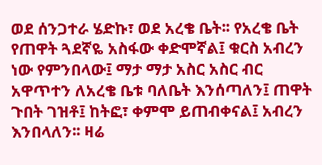ወደ ሰንጋተራ ሄድኩ፣ ወደ አረቄ ቤት፡፡ የአረቄ ቤት የጠዋት ጓደኛዬ አስፋው ቀድሞኛል፤ ቁርስ አብረን ነው የምንበላው፤ ማታ ማታ አስር አስር ብር አዋጥተን ለአረቄ ቤቱ ባለቤት እንሰጣለን፤ ጠዋት ጉበት ገዝቶ፤ ከትፎ፣ ቀምሞ ይጠብቀናል፤ አብረን እንበላለን፡፡ ዛሬ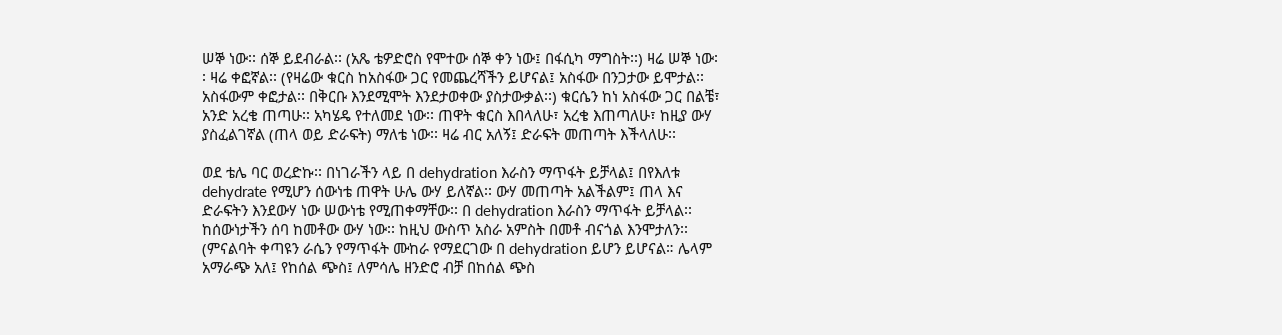ሠኞ ነው፡፡ ሰኞ ይደብራል፡፡ (አጼ ቴዎድሮስ የሞተው ሰኞ ቀን ነው፤ በፋሲካ ማግስት፡፡) ዛሬ ሠኞ ነው፡፡ ዛሬ ቀፎኛል፡፡ (የዛሬው ቁርስ ከአስፋው ጋር የመጨረሻችን ይሆናል፤ አስፋው በንጋታው ይሞታል፡፡ አስፋውም ቀፎታል፡፡ በቅርቡ እንደሚሞት እንደታወቀው ያስታውቃል፡፡) ቁርሴን ከነ አስፋው ጋር በልቼ፣ አንድ አረቄ ጠጣሁ፡፡ አካሄዴ የተለመደ ነው፡፡ ጠዋት ቁርስ እበላለሁ፣ አረቄ እጠጣለሁ፣ ከዚያ ውሃ ያስፈልገኛል (ጠላ ወይ ድራፍት) ማለቴ ነው፡፡ ዛሬ ብር አለኝ፤ ድራፍት መጠጣት እችላለሁ፡፡

ወደ ቴሌ ባር ወረድኩ፡፡ በነገራችን ላይ በ dehydration እራስን ማጥፋት ይቻላል፤ በየእለቱ dehydrate የሚሆን ሰውነቴ ጠዋት ሁሌ ውሃ ይለኛል፡፡ ውሃ መጠጣት አልችልም፤ ጠላ እና ድራፍትን እንደውሃ ነው ሠውነቴ የሚጠቀማቸው፡፡ በ dehydration እራስን ማጥፋት ይቻላል፡፡ ከሰውነታችን ሰባ ከመቶው ውሃ ነው፡፡ ከዚህ ውስጥ አስራ አምስት በመቶ ብናጎል እንሞታለን፡፡ (ምናልባት ቀጣዩን ራሴን የማጥፋት ሙከራ የማደርገው በ dehydration ይሆን ይሆናል። ሌላም አማራጭ አለ፤ የከሰል ጭስ፤ ለምሳሌ ዘንድሮ ብቻ በከሰል ጭስ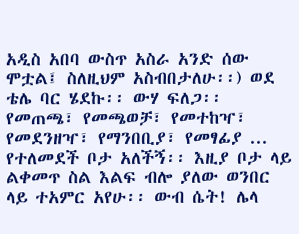አዲስ አበባ ውስጥ አስራ አንድ ሰው ሞቷል፤ ስለዚህም አስብበታለሁ፡፡) ወደ ቴሌ ባር ሄደኩ፡፡ ውሃ ፍለጋ፡፡ የመጠጫ፣ የመጫወቻ፣ የመተከዣ፣ የመደንዘዣ፣ የማንበቢያ፣ የመፃፊያ ... የተለመደች ቦታ አለችኝ፡፡ እዚያ ቦታ ላይ ልቀመጥ ስል እልፍ ብሎ ያለው ወንበር ላይ ተአምር አየሁ፡፡ ውብ ሴት! ሌላ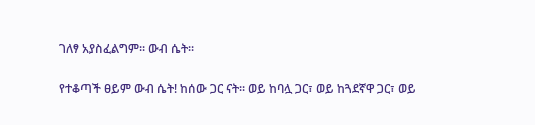ገለፃ አያስፈልግም፡፡ ውብ ሴት፡፡

የተቆጣች ፀይም ውብ ሴት! ከሰው ጋር ናት፡፡ ወይ ከባሏ ጋር፣ ወይ ከጓደኛዋ ጋር፣ ወይ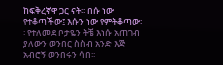ከፍቅረኛዋ ጋር ናት፡፡ በሱ ነው የተቆጣችው፤ እሱን ነው የምትቆጣው፡፡ የተለመደ ቦታዬን ትቼ እነሱ አጠገብ ያለውን ወንበር ስስብ አንድ እጅ አብሮኝ ወንበሩን ሳበ፡፡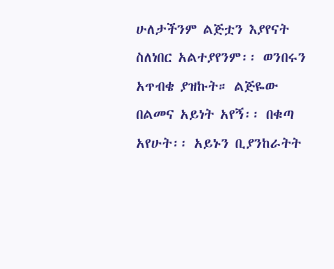ሁለታችንም ልጅቷን እያየናት ስለነበር አልተያየንም፡፡ ወንበሩን አጥብቄ ያዝኩት። ልጅዬው በልመና አይነት አየኝ፡፡ በቁጣ አየሁት፡፡ አይኑን ቢያንከራትት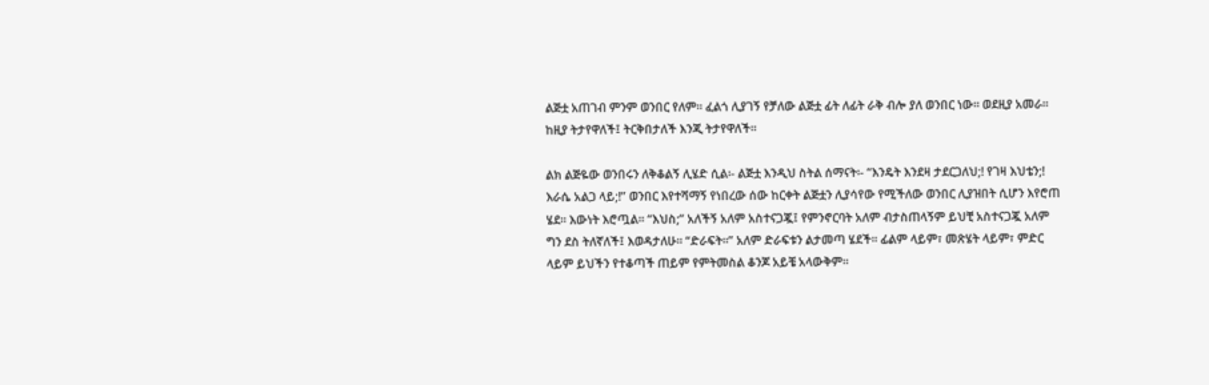ልጅቷ አጠገብ ምንም ወንበር የለም፡፡ ፈልጎ ሊያገኝ የቻለው ልጅቷ ፊት ለፊት ራቅ ብሎ ያለ ወንበር ነው፡፡ ወደዚያ አመራ፡፡ ከዚያ ትታየዋለች፤ ትርቅበታለች እንጂ ትታየዋለች፡፡

ልክ ልጅዬው ወንበሩን ለቅቆልኝ ሊሄድ ሲል፡- ልጅቷ እንዲህ ስትል ሰማናት፡- “እንዴት እንደዛ ታደርጋለህ;! የገዛ እህቴን;! እራሴ አልጋ ላይ;!” ወንበር እየተሻማኝ የነበረው ሰው ከርቀት ልጅቷን ሊያሳየው የሚችለው ወንበር ሊያዝበት ሲሆን እየሮጠ ሄደ፡፡ እውነት እሮጧል፡፡ “እህስ;” አለችኝ አለም አስተናጋጇ፤ የምንኖርባት አለም ብታስጠላኝም ይህቺ አስተናጋጇ አለም ግን ደስ ትለኛለች፤ እወዳታለሁ፡፡ “ድራፍት፡፡” አለም ድራፍቱን ልታመጣ ሄደች፡፡ ፊልም ላይም፣ መጽሄት ላይም፣ ምድር ላይም ይህችን የተቆጣች ጠይም የምትመስል ቆንጆ አይቼ አላውቅም፡፡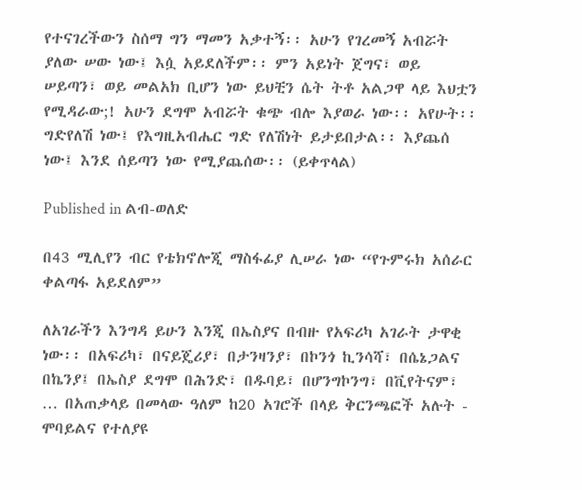የተናገረችውን ስሰማ ግን ማመን አቃተኝ፡፡ አሁን የገረመኝ አብሯት ያለው ሠው ነው፤ እሷ አይደለችም፡፡ ምን አይነት ጀግና፣ ወይ ሠይጣን፣ ወይ መልአክ ቢሆን ነው ይህቺን ሴት ትቶ አልጋዋ ላይ እህቷን የሚዳራው;! አሁን ደግሞ አብሯት ቁጭ ብሎ እያወራ ነው፡፡ አየሁት፡፡ ግድየለሽ ነው፤ የእግዚአብሔር ግድ የለሽነት ይታይበታል፡፡ እያጨሰ ነው፤ እንደ ሰይጣን ነው የሚያጨሰው፡፡ (ይቀጥላል)

Published in ልብ-ወለድ

በ43 ሚሊየን ብር የቴክኖሎጂ ማስፋፊያ ሊሠራ ነው “የጉምሩክ አሰራር ቀልጣፋ አይደለም”

ለአገራችን እንግዳ ይሁን እንጂ በኤስያና በብዙ የአፍሪካ አገራት ታዋቂ ነው፡፡ በአፍሪካ፣ በናይጄሪያ፣ በታንዛንያ፣ በኮንጎ ኪንሳሻ፣ በሴኔጋልና በኬንያ፤ በኤስያ ደግሞ በሕንድ፣ በዱባይ፣ በሆንግኮንግ፣ በቪየትናም፣ … በአጠቃላይ በመላው ዓለም ከ20 አገሮች በላይ ቅርንጫፎች አሉት - ሞባይልና የተለያዩ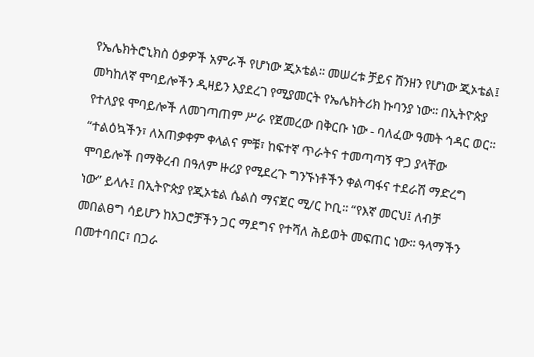የኤሌክትሮኒክስ ዕቃዎች አምራች የሆነው ጂኦቴል፡፡ መሠረቱ ቻይና ሸንዘን የሆነው ጂኦቴል፤ መካከለኛ ሞባይሎችን ዲዛይን እያደረገ የሚያመርት የኤሌክትሪክ ኩባንያ ነው፡፡ በኢትዮጵያ የተለያዩ ሞባይሎች ለመገጣጠም ሥራ የጀመረው በቅርቡ ነው - ባለፈው ዓመት ኅዳር ወር፡፡ “ተልዕኳችን፣ ለአጠቃቀም ቀላልና ምቹ፣ ከፍተኛ ጥራትና ተመጣጣኝ ዋጋ ያላቸው ሞባይሎች በማቅረብ በዓለም ዙሪያ የሚደረጉ ግንኙነቶችን ቀልጣፋና ተደራሽ ማድረግ ነው” ይላሉ፤ በኢትዮጵያ የጂኦቴል ሴልስ ማናጀር ሚ/ር ኮቢ፡፡ “የእኛ መርህ፤ ለብቻ መበልፀግ ሳይሆን ከአጋሮቻችን ጋር ማደግና የተሻለ ሕይወት መፍጠር ነው፡፡ ዓላማችን በመተባበር፣ በጋራ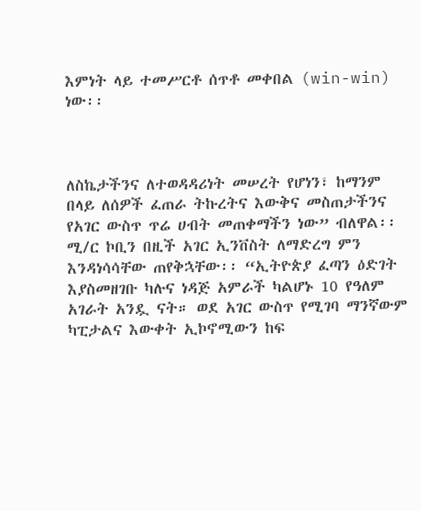እምነት ላይ ተመሥርቶ ሰጥቶ መቀበል (win-win) ነው፡፡



ለስኬታችንና ለተወዳዳሪነት መሠረት የሆነን፣ ከማንም በላይ ለሰዎች ፈጠራ ትኩረትና እውቅና መስጠታችንና የአገር ውስጥ ጥሬ ሀብት መጠቀማችን ነው” ብለዋል፡፡ ሚ/ር ኮቢን በዚች አገር ኢንቨስት ለማድረግ ምን እንዳነሳሳቸው ጠየቅኋቸው፡፡ “ኢትዮጵያ ፈጣን ዕድገት እያስመዘገቡ ካሉና ነዳጅ አምራች ካልሆኑ 10 የዓለም አገራት አንዷ ናት። ወደ አገር ውስጥ የሚገባ ማንኛውም ካፒታልና እውቀት ኢኮኖሚውን ከፍ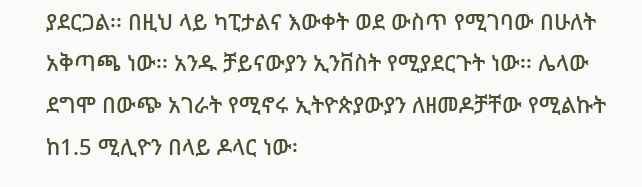ያደርጋል፡፡ በዚህ ላይ ካፒታልና እውቀት ወደ ውስጥ የሚገባው በሁለት አቅጣጫ ነው፡፡ አንዱ ቻይናውያን ኢንቨስት የሚያደርጉት ነው፡፡ ሌላው ደግሞ በውጭ አገራት የሚኖሩ ኢትዮጵያውያን ለዘመዶቻቸው የሚልኩት ከ1.5 ሚሊዮን በላይ ዶላር ነው፡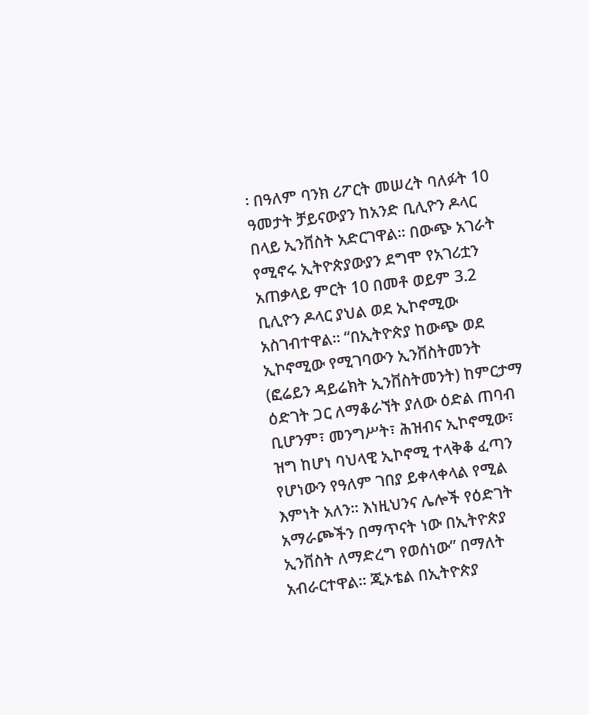፡ በዓለም ባንክ ሪፖርት መሠረት ባለፉት 10 ዓመታት ቻይናውያን ከአንድ ቢሊዮን ዶላር በላይ ኢንቨስት አድርገዋል። በውጭ አገራት የሚኖሩ ኢትዮጵያውያን ደግሞ የአገሪቷን አጠቃላይ ምርት 10 በመቶ ወይም 3.2 ቢሊዮን ዶላር ያህል ወደ ኢኮኖሚው አስገብተዋል፡፡ “በኢትዮጵያ ከውጭ ወደ ኢኮኖሚው የሚገባውን ኢንቨስትመንት (ፎሬይን ዳይሬክት ኢንቨስትመንት) ከምርታማ ዕድገት ጋር ለማቆራኘት ያለው ዕድል ጠባብ ቢሆንም፣ መንግሥት፣ ሕዝብና ኢኮኖሚው፣ ዝግ ከሆነ ባህላዊ ኢኮኖሚ ተላቅቆ ፈጣን የሆነውን የዓለም ገበያ ይቀላቀላል የሚል እምነት አለን፡፡ እነዚህንና ሌሎች የዕድገት አማራጮችን በማጥናት ነው በኢትዮጵያ ኢንቨስት ለማድረግ የወሰነው” በማለት አብራርተዋል፡፡ ጂኦቴል በኢትዮጵያ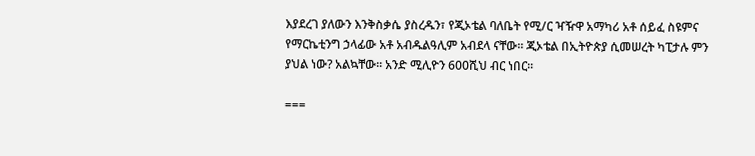እያደረገ ያለውን እንቅስቃሴ ያስረዱን፣ የጂኦቴል ባለቤት የሚ/ር ዣዥዋ አማካሪ አቶ ሰይፈ ስዩምና የማርኬቲንግ ኃላፊው አቶ አብዱልዓሊም አብደላ ናቸው። ጂኦቴል በኢትዮጵያ ሲመሠረት ካፒታሉ ምን ያህል ነው? አልኳቸው፡፡ አንድ ሚሊዮን 600ሺህ ብር ነበር፡፡

===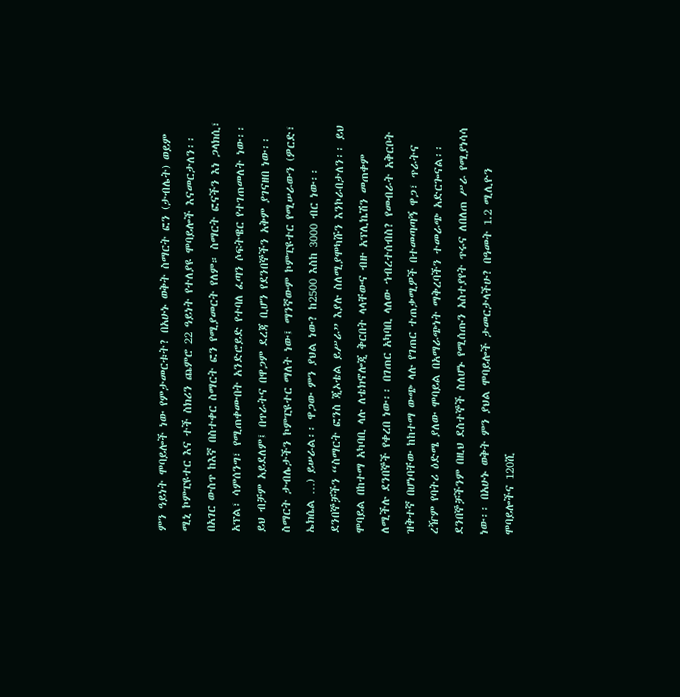ምን ዓይነት ሞባይሎች ነው የምታመርቱት? በአሁኑ ወቅት ስማርት ፎን (ታብሌት) ወይም ሚኒ ኮምፒዩተር እና ተች ስክሪን ጨምሮ 22 ዓይነት የተለያዩ ሞባይሎች እናመርታለን፡፡ በአገር ውስጥ ከእኛ በስተቀር ስማርት ፎን የሚያመርት የለም። ስማርት ፎናችን እነ ጋላክሲ፣ አፕል፣ ሳምሰንግ፣ የሚጠቀሙበት አንድሮይድ የተባለ ፈጣን ሶፍትዌር የተገጠመለት ነው፡፡ ይህ ብቻም አይደለም፤ በጥራትና በዋጋም ደረጃ ቢሆን የደንበኞችን አቅም ያገናዘበ ነው፡፡ ስማርት ታብሌታችን ኮምፒዩተር ማለት ነው፤ ማንኛውም ኮምፒዩተር የሚሠራውን (ዎርድ፣ ኤክሴል …) ይሠራል፡፡ ዋጋው ምን ያህል ነው? ከ2500 እስከ 3000 ብር ነው፡፡ ደንበኞቻችን “ስማርት ፎንስ ጂኦቴል ይሥራ” እያሉ ስለሚያሞካሹን እንኮራበታለን፡፡ ይህ ሞባይል በከተማ አካባቢ ላሉ ለቴክኖሎጂ ቅርበት ላላቸውና ብዙ አፕሊኬሽን መጠቀም ለሚችሉ ደንበኞች የቀረበ ነው፡፡ በገጠር አካባቢ ላለው ኀብረተሰብስ? የመብራት አቅርቦት ዝቅተኛ በሆነባቸው ከከተማ ውጭ ላሉ የገጠር ተጠቃሚዎች በተመጣጣኝ ዋጋ፣ ጥራትና ረዥም የባትሪ ዕድሜ ያለው ሞባይል በአማራጭነት ማቅረባችን ተመራጭ አድርጐናል፡፡ ደንበኞቻችንም በዚህ ደስተኞች ስለሆኑ የሚሰጡን አስተያየት ጥሩና ለበለጠ ሥራ የሚያነሳሳ ነው፡፡ በአሁኑ ወቅት ምን ያህል ሞባይሎች ታመርታላችሁ? በዓመት 1.2 ሚሊዮን ሞባይሎችና 120ሺ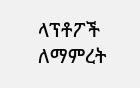ላፕቶፖች ለማምረት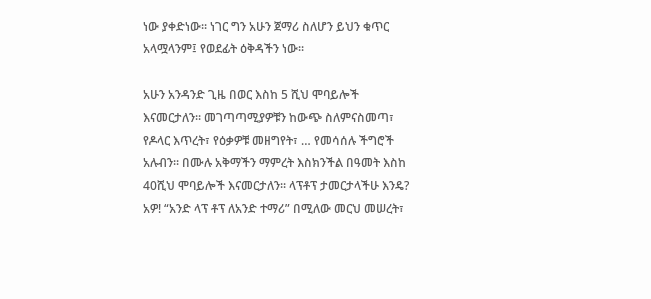ነው ያቀድነው፡፡ ነገር ግን አሁን ጀማሪ ስለሆን ይህን ቁጥር አላሟላንም፤ የወደፊት ዕቅዳችን ነው፡፡

አሁን አንዳንድ ጊዜ በወር እስከ 5 ሺህ ሞባይሎች እናመርታለን፡፡ መገጣጣሚያዎቹን ከውጭ ስለምናስመጣ፣ የዶላር እጥረት፣ የዕቃዎቹ መዘግየት፣ … የመሳሰሉ ችግሮች አሉብን፡፡ በሙሉ አቅማችን ማምረት እስክንችል በዓመት እስከ 40ሺህ ሞባይሎች እናመርታለን፡፡ ላፕቶፕ ታመርታላችሁ እንዴ? አዎ! “አንድ ላፕ ቶፕ ለአንድ ተማሪ” በሚለው መርህ መሠረት፣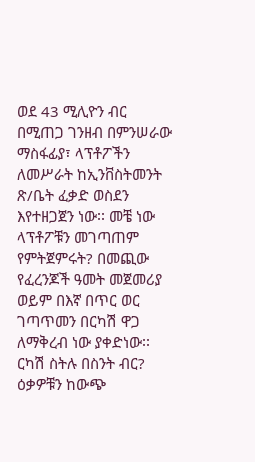ወደ 43 ሚሊዮን ብር በሚጠጋ ገንዘብ በምንሠራው ማስፋፊያ፣ ላፕቶፖችን ለመሥራት ከኢንቨስትመንት ጽ/ቤት ፈቃድ ወስደን እየተዘጋጀን ነው፡፡ መቼ ነው ላፕቶፖቹን መገጣጠም የምትጀምሩት? በመጪው የፈረንጆች ዓመት መጀመሪያ ወይም በእኛ በጥር ወር ገጣጥመን በርካሽ ዋጋ ለማቅረብ ነው ያቀድነው፡፡ ርካሽ ስትሉ በስንት ብር? ዕቃዎቹን ከውጭ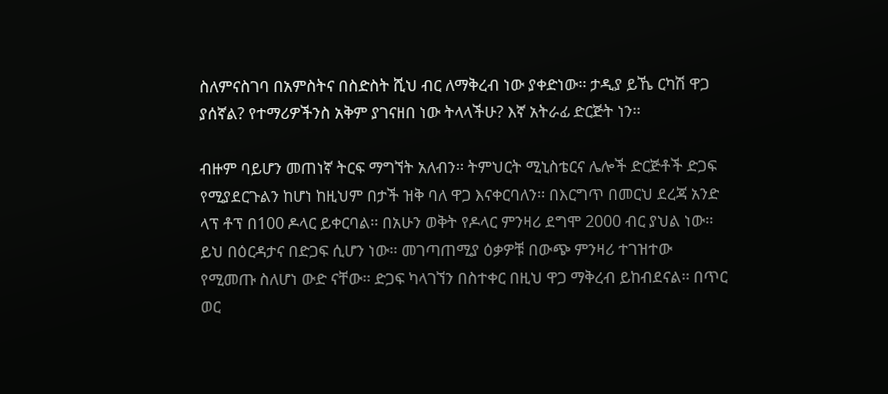ስለምናስገባ በአምስትና በስድስት ሺህ ብር ለማቅረብ ነው ያቀድነው፡፡ ታዲያ ይኼ ርካሽ ዋጋ ያሰኛል? የተማሪዎችንስ አቅም ያገናዘበ ነው ትላላችሁ? እኛ አትራፊ ድርጅት ነን፡፡

ብዙም ባይሆን መጠነኛ ትርፍ ማግኘት አለብን፡፡ ትምህርት ሚኒስቴርና ሌሎች ድርጅቶች ድጋፍ የሚያደርጉልን ከሆነ ከዚህም በታች ዝቅ ባለ ዋጋ እናቀርባለን፡፡ በእርግጥ በመርህ ደረጃ አንድ ላፕ ቶፕ በ100 ዶላር ይቀርባል፡፡ በአሁን ወቅት የዶላር ምንዛሪ ደግሞ 2000 ብር ያህል ነው፡፡ ይህ በዕርዳታና በድጋፍ ሲሆን ነው፡፡ መገጣጠሚያ ዕቃዎቹ በውጭ ምንዛሪ ተገዝተው የሚመጡ ስለሆነ ውድ ናቸው፡፡ ድጋፍ ካላገኘን በስተቀር በዚህ ዋጋ ማቅረብ ይከብደናል፡፡ በጥር ወር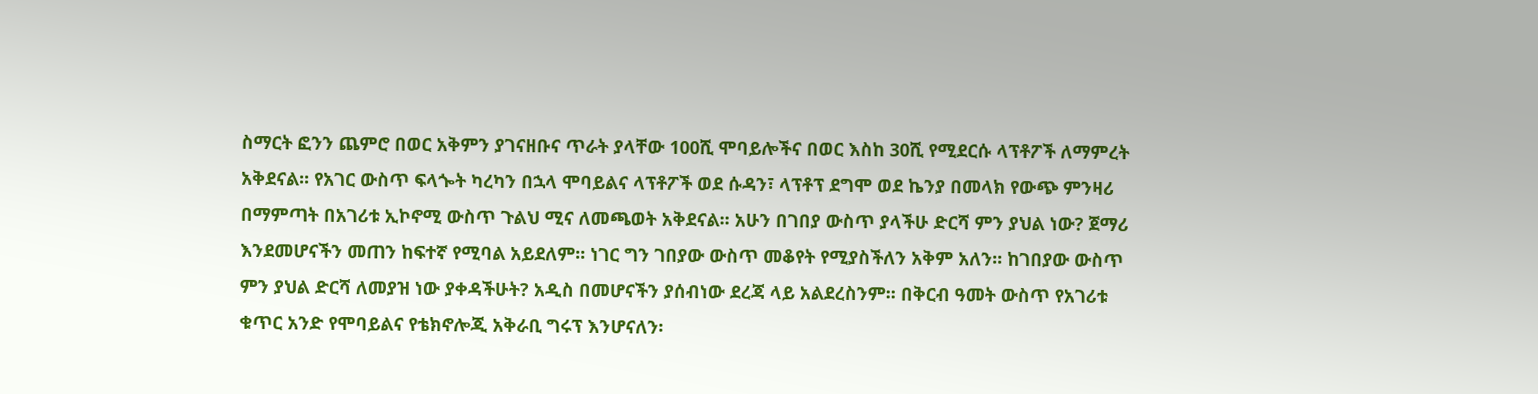ስማርት ፎንን ጨምሮ በወር አቅምን ያገናዘቡና ጥራት ያላቸው 100ሺ ሞባይሎችና በወር እስከ 30ሺ የሚደርሱ ላፕቶፖች ለማምረት አቅደናል፡፡ የአገር ውስጥ ፍላጐት ካረካን በኋላ ሞባይልና ላፕቶፖች ወደ ሱዳን፣ ላፕቶፕ ደግሞ ወደ ኬንያ በመላክ የውጭ ምንዛሪ በማምጣት በአገሪቱ ኢኮኖሚ ውስጥ ጉልህ ሚና ለመጫወት አቅደናል፡፡ አሁን በገበያ ውስጥ ያላችሁ ድርሻ ምን ያህል ነው? ጀማሪ እንደመሆናችን መጠን ከፍተኛ የሚባል አይደለም፡፡ ነገር ግን ገበያው ውስጥ መቆየት የሚያስችለን አቅም አለን፡፡ ከገበያው ውስጥ ምን ያህል ድርሻ ለመያዝ ነው ያቀዳችሁት? አዲስ በመሆናችን ያሰብነው ደረጃ ላይ አልደረስንም፡፡ በቅርብ ዓመት ውስጥ የአገሪቱ ቁጥር አንድ የሞባይልና የቴክኖሎጂ አቅራቢ ግሩፕ እንሆናለን፡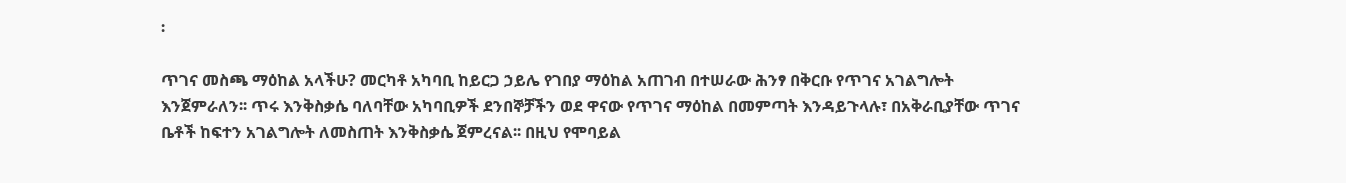፡

ጥገና መስጫ ማዕከል አላችሁ? መርካቶ አካባቢ ከይርጋ ኃይሌ የገበያ ማዕከል አጠገብ በተሠራው ሕንፃ በቅርቡ የጥገና አገልግሎት እንጀምራለን፡፡ ጥሩ እንቅስቃሴ ባለባቸው አካባቢዎች ደንበኞቻችን ወደ ዋናው የጥገና ማዕከል በመምጣት እንዳይጉላሉ፣ በአቅራቢያቸው ጥገና ቤቶች ከፍተን አገልግሎት ለመስጠት እንቅስቃሴ ጀምረናል፡፡ በዚህ የሞባይል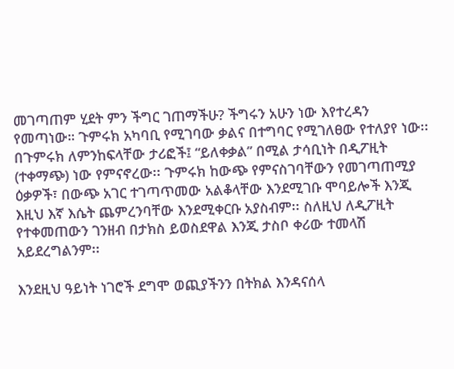መገጣጠም ሂደት ምን ችግር ገጠማችሁ? ችግሩን አሁን ነው እየተረዳን የመጣነው። ጉምሩክ አካባቢ የሚገባው ቃልና በተግባር የሚገለፀው የተለያየ ነው፡፡ በጉምሩክ ለምንከፍላቸው ታሪፎች፤ “ይለቀቃል” በሚል ታሳቢነት በዲፖዚት (ተቀማጭ) ነው የምናኖረው፡፡ ጉምሩክ ከውጭ የምናስገባቸውን የመገጣጠሚያ ዕቃዎች፣ በውጭ አገር ተገጣጥመው አልቆላቸው እንደሚገቡ ሞባይሎች እንጂ እዚህ እኛ እሴት ጨምረንባቸው እንደሚቀርቡ አያስብም፡፡ ስለዚህ ለዲፖዚት የተቀመጠውን ገንዘብ በታክስ ይወስደዋል እንጂ ታስቦ ቀሪው ተመላሽ አይደረግልንም፡፡

እንደዚህ ዓይነት ነገሮች ደግሞ ወጪያችንን በትክል እንዳናሰላ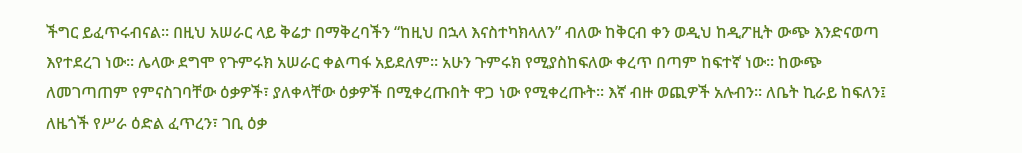ችግር ይፈጥሩብናል። በዚህ አሠራር ላይ ቅሬታ በማቅረባችን “ከዚህ በኋላ እናስተካክላለን” ብለው ከቅርብ ቀን ወዲህ ከዲፖዚት ውጭ እንድናወጣ እየተደረገ ነው፡፡ ሌላው ደግሞ የጉምሩክ አሠራር ቀልጣፋ አይደለም። አሁን ጉምሩክ የሚያስከፍለው ቀረጥ በጣም ከፍተኛ ነው፡፡ ከውጭ ለመገጣጠም የምናስገባቸው ዕቃዎች፣ ያለቀላቸው ዕቃዎች በሚቀረጡበት ዋጋ ነው የሚቀረጡት፡፡ እኛ ብዙ ወጪዎች አሉብን፡፡ ለቤት ኪራይ ከፍለን፤ ለዜጎች የሥራ ዕድል ፈጥረን፣ ገቢ ዕቃ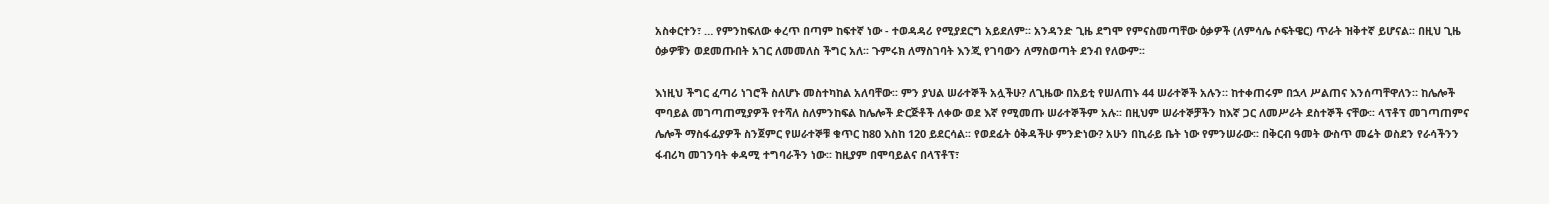አስቀርተን፣ … የምንከፍለው ቀረጥ በጣም ከፍተኛ ነው - ተወዳዳሪ የሚያደርግ አይደለም፡፡ አንዳንድ ጊዜ ደግሞ የምናስመጣቸው ዕቃዎች (ለምሳሌ ሶፍትዌር) ጥራት ዝቅተኛ ይሆናል፡፡ በዚህ ጊዜ ዕቃዎቹን ወደመጡበት አገር ለመመለስ ችግር አለ፡፡ ጉምሩክ ለማስገባት እንጂ የገባውን ለማስወጣት ደንብ የለውም፡፡

እነዚህ ችግር ፈጣሪ ነገሮች ስለሆኑ መስተካከል አለባቸው፡፡ ምን ያህል ሠራተኞች አሏችሁ? ለጊዜው በአይቲ የሠለጠኑ 44 ሠራተኞች አሉን። ከተቀጠሩም በኋላ ሥልጠና እንሰጣቸዋለን። ከሌሎች ሞባይል መገጣጠሚያዎች የተሻለ ስለምንከፍል ከሌሎች ድርጅቶች ለቀው ወደ እኛ የሚመጡ ሠራተኞችም አሉ፡፡ በዚህም ሠራተኞቻችን ከእኛ ጋር ለመሥራት ደስተኞች ናቸው፡፡ ላፕቶፕ መገጣጠምና ሌሎች ማስፋፊያዎች ስንጀምር የሠራተኞቹ ቁጥር ከ80 እስከ 120 ይደርሳል፡፡ የወደፊት ዕቅዳችሁ ምንድነው? አሁን በኪራይ ቤት ነው የምንሠራው፡፡ በቅርብ ዓመት ውስጥ መሬት ወስደን የራሳችንን ፋብሪካ መገንባት ቀዳሚ ተግባራችን ነው፡፡ ከዚያም በሞባይልና በላፕቶፕ፣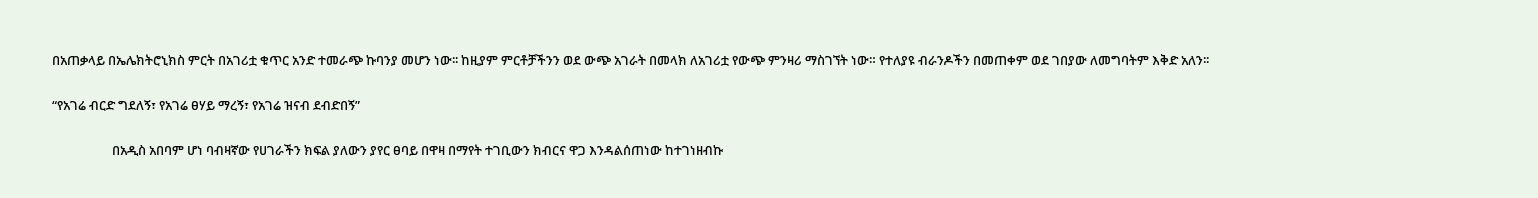በአጠቃላይ በኤሌክትሮኒክስ ምርት በአገሪቷ ቁጥር አንድ ተመራጭ ኩባንያ መሆን ነው፡፡ ከዚያም ምርቶቻችንን ወደ ውጭ አገራት በመላክ ለአገሪቷ የውጭ ምንዛሪ ማስገኘት ነው። የተለያዩ ብራንዶችን በመጠቀም ወደ ገበያው ለመግባትም እቅድ አለን፡፡

“የአገሬ ብርድ ግደለኝ፣ የአገሬ ፀሃይ ማረኝ፣ የአገሬ ዝናብ ደብድበኝ”

                    በአዲስ አበባም ሆነ ባብዛኛው የሀገራችን ክፍል ያለውን ያየር ፀባይ በዋዛ በማየት ተገቢውን ክብርና ዋጋ እንዳልሰጠነው ከተገነዘብኩ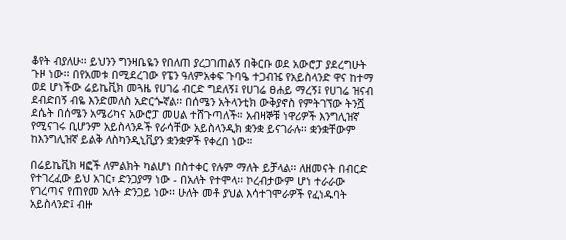ቆየት ብያለሁ፡፡ ይህንን ግንዛቤዬን የበለጠ ያረጋገጠልኝ በቅርቡ ወደ አውሮፓ ያደረግሁት ጉዞ ነው፡፡ በየአመቱ በሚደረገው የፔን ዓለምአቀፍ ጉባዔ ተጋብዤ የአይስላንድ ዋና ከተማ ወደ ሆነችው ሬይኬቪክ መጓዜ የሀገሬ ብርድ ግደለኝ፤ የሀገሬ ፀሐይ ማረኝ፤ የሀገሬ ዝናብ ደብድበኝ ብዬ እንድመለስ አድርጐኛል፡፡ በሰሜን አትላንቲክ ውቅያኖስ የምትገኘው ትንሿ ደሴት በሰሜን አሜሪካና አውሮፓ መሀል ተሸጉጣለች። አብዛኞቹ ነዋሪዎች እንግሊዝኛ የሚናገሩ ቢሆንም አይስላንዶች የራሳቸው አይስላንዲክ ቋንቋ ይናገራሉ፡፡ ቋንቋቸውም ከእንግሊዝኛ ይልቅ ለስካንዲኒቪያን ቋንቋዎች የቀረበ ነው።

በሬይኬቪክ ዛፎች ለምልክት ካልሆነ በስተቀር የሉም ማለት ይቻላል፡፡ ለዘመናት በብርድ የተገረፈው ይህ አገር፣ ድንጋያማ ነው - በአለት የተሞላ፡፡ ኮረብታውም ሆነ ተራራው የገረጣና የጠየመ አለት ድንጋይ ነው፡፡ ሁለት መቶ ያህል እሳተገሞራዎች የፈነዱባት አይስላንድ፤ ብዙ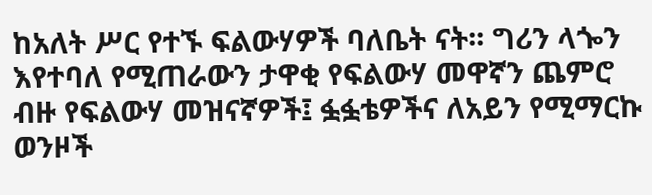ከአለት ሥር የተኙ ፍልውሃዎች ባለቤት ናት፡፡ ግሪን ላጐን እየተባለ የሚጠራውን ታዋቂ የፍልውሃ መዋኛን ጨምሮ ብዙ የፍልውሃ መዝናኛዎች፤ ፏፏቴዎችና ለአይን የሚማርኩ ወንዞች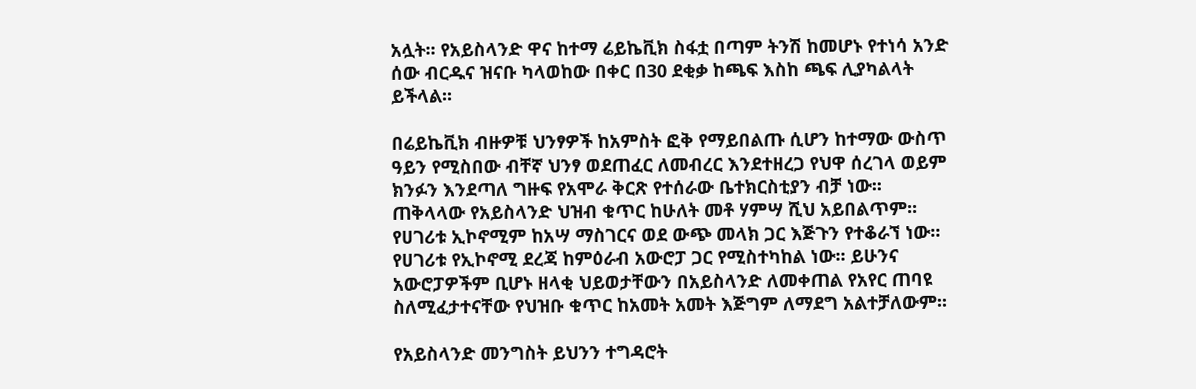አሏት፡፡ የአይስላንድ ዋና ከተማ ሬይኬቪክ ስፋቷ በጣም ትንሽ ከመሆኑ የተነሳ አንድ ሰው ብርዱና ዝናቡ ካላወከው በቀር በ30 ደቂቃ ከጫፍ እስከ ጫፍ ሊያካልላት ይችላል፡፡

በሬይኬቪክ ብዙዎቹ ህንፃዎች ከአምስት ፎቅ የማይበልጡ ሲሆን ከተማው ውስጥ ዓይን የሚስበው ብቸኛ ህንፃ ወደጠፈር ለመብረር እንደተዘረጋ የህዋ ሰረገላ ወይም ክንፉን እንደጣለ ግዙፍ የአሞራ ቅርጽ የተሰራው ቤተክርስቲያን ብቻ ነው፡፡ ጠቅላላው የአይስላንድ ህዝብ ቁጥር ከሁለት መቶ ሃምሣ ሺህ አይበልጥም፡፡ የሀገሪቱ ኢኮኖሚም ከአሣ ማስገርና ወደ ውጭ መላክ ጋር እጅጉን የተቆራኘ ነው። የሀገሪቱ የኢኮኖሚ ደረጃ ከምዕራብ አውሮፓ ጋር የሚስተካከል ነው፡፡ ይሁንና አውሮፓዎችም ቢሆኑ ዘላቂ ህይወታቸውን በአይስላንድ ለመቀጠል የአየር ጠባዩ ስለሚፈታተናቸው የህዝቡ ቁጥር ከአመት አመት እጅግም ለማደግ አልተቻለውም፡፡

የአይስላንድ መንግስት ይህንን ተግዳሮት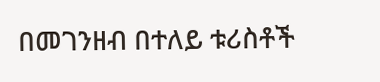በመገንዘብ በተለይ ቱሪስቶች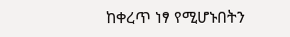ከቀረጥ ነፃ የሚሆኑበትን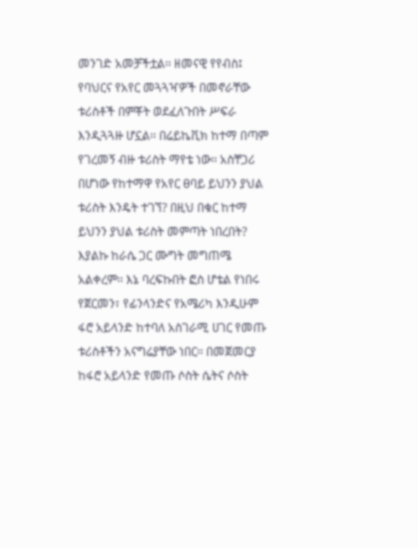መንገድ አመቻችቷል፡፡ ዘመናዊ የየብስ፤ የባህርና የአየር መጓጓዣዎች በመኖራቸው ቱሪስቶች በምቾት ወደፈለጉበት ሥፍራ እንዲጓጓዙ ሆኗል፡፡ በሬይኬቪክ ከተማ በጣም የገረመኝ ብዙ ቱሪስት ማየቴ ነው፡፡ አስቸጋሪ በሆነው የከተማዋ የአየር ፀባይ ይህንን ያህል ቱሪስት እንዴት ተገኘ? በዚህ በቁር ከተማ ይህንን ያህል ቱሪስት መምጣት ነበረበት? እያልኩ ከራሴ ጋር ሙግት መግጠሜ አልቀረም፡፡ እኔ ባረፍኩበት ፎስ ሆቴል የነበሩ የጀርመን፣ የፊንላንድና የአሜሪካ እንዲሁም ፋሮ አይላንድ ከተባለ አስገራሚ ሀገር የመጡ ቱሪስቶችን አናግሬያቸው ነበር፡፡ በመጀመርያ ከፋሮ አይላንድ የመጡ ሶስት ሴትና ሶስት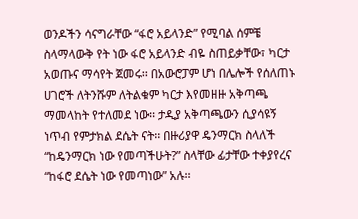ወንዶችን ሳናግራቸው “ፋሮ አይላንድ” የሚባል ሰምቼ ስላማላውቅ የት ነው ፋሮ አይላንድ ብዬ ስጠይቃቸው፣ ካርታ አወጡና ማሳየት ጀመሩ፡፡ በአውሮፓም ሆነ በሌሎች የሰለጠኑ ሀገሮች ለትንሹም ለትልቁም ካርታ እየመዘዙ አቅጣጫ ማመላከት የተለመደ ነው፡፡ ታዲያ አቅጣጫውን ሲያሳዩኝ ነጥብ የምታክል ደሴት ናት፡፡ በዙሪያዋ ዴንማርክ ስላለች “ከዴንማርክ ነው የመጣችሁት?” ስላቸው ፊታቸው ተቀያየረና “ከፋሮ ደሴት ነው የመጣነው” አሉ፡፡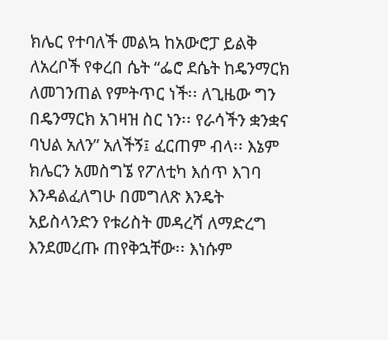ክሌር የተባለች መልኳ ከአውሮፓ ይልቅ ለአረቦች የቀረበ ሴት “ፌሮ ደሴት ከዴንማርክ ለመገንጠል የምትጥር ነች፡፡ ለጊዜው ግን በዴንማርክ አገዛዝ ስር ነን፡፡ የራሳችን ቋንቋና ባህል አለን” አለችኝ፤ ፈርጠም ብላ፡፡ እኔም ክሌርን አመስግኜ የፖለቲካ እሰጥ እገባ እንዳልፈለግሁ በመግለጽ እንዴት አይስላንድን የቱሪስት መዳረሻ ለማድረግ እንደመረጡ ጠየቅኋቸው፡፡ እነሱም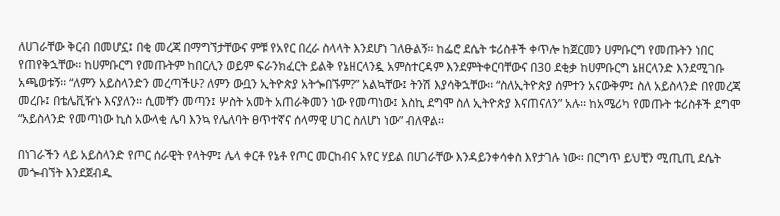ለሀገራቸው ቅርብ በመሆኗ፤ በቂ መረጃ በማግኘታቸውና ምቹ የአየር በረራ ስላላት እንደሆነ ገለፁልኝ፡፡ ከፌሮ ደሴት ቱሪስቶች ቀጥሎ ከጀርመን ሀምቡርግ የመጡትን ነበር የጠየቅኋቸው፡፡ ከሀምቡርግ የመጡትም ከበርሊን ወይም ፍራንክፈርት ይልቅ የኔዘርላንዷ አምስተርዳም እንደምትቀርባቸውና በ30 ደቂቃ ከሀምቡርግ ኔዘርላንድ እንደሚገቡ አጫወቱኝ፡፡ “ለምን አይስላንድን መረጣችሁ? ለምን ውቧን ኢትዮጵያ አትጐበኙም?” አልኳቸው፤ ትንሽ እያሳቅኋቸው፡፡ “ስለኢትዮጵያ ሰምተን አናውቅም፤ ስለ አይስላንድ በየመረጃ መረቡ፤ በቴሌቪዥኑ እናያለን፡፡ ሲመቸን መጣን፤ ሦስት አመት አጠራቅመን ነው የመጣነው፤ እስኪ ደግሞ ስለ ኢትዮጵያ እናጠናለን” አሉ፡፡ ከአሜሪካ የመጡት ቱሪስቶች ደግሞ “አይስላንድ የመጣነው ኪስ አውላቂ ሌባ እንኳ የሌለባት ፀጥተኛና ሰላማዊ ሀገር ስለሆነ ነው” ብለዋል፡፡

በነገራችን ላይ አይስላንድ የጦር ሰራዊት የላትም፤ ሌላ ቀርቶ የኔቶ የጦር መርከብና አየር ሃይል በሀገራቸው እንዳይንቀሳቀስ እየታገሉ ነው፡፡ በርግጥ ይህቺን ሚጢጢ ደሴት መጐብኘት እንደጀብዱ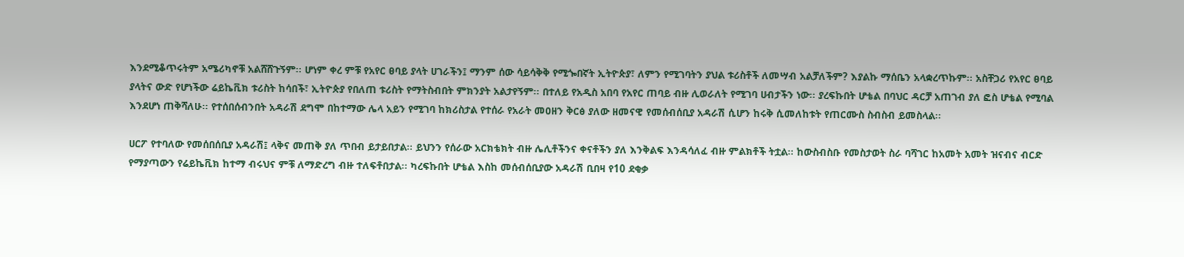እንደሚቆጥሩትም አሜሪካኖቹ አልሸሸጉኝም፡፡ ሆነም ቀረ ምቹ የአየር ፀባይ ያላት ሀገራችን፤ ማንም ሰው ሳይሳቅቅ የሚጐበኛት ኢትዮጵያ፣ ለምን የሚገባትን ያህል ቱሪስቶች ለመሣብ አልቻለችም? እያልኩ ማሰቤን አላቋረጥኩም፡፡ አስቸጋሪ የአየር ፀባይ ያላትና ውድ የሆነችው ሬይኬቪክ ቱሪስት ከሳበች፣ ኢትዮጵያ የበለጠ ቱሪስት የማትስብበት ምክንያት አልታየኝም፡፡ በተለይ የአዲስ አበባ የአየር ጠባይ ብዙ ሊወራለት የሚገባ ሀብታችን ነው፡፡ ያረፍኩበት ሆቴል በባህር ዳርቻ አጠገብ ያለ ፎስ ሆቴል የሚባል እንደሆነ ጠቅሻለሁ፡፡ የተሰበሰብንበት አዳራሽ ደግሞ በከተማው ሌላ አይን የሚገባ ከክሪስታል የተሰራ የአራት መዐዘን ቅርፅ ያለው ዘመናዊ የመሰብሰቢያ አዳራሽ ሲሆን ከሩቅ ሲመለከቱት የጠርሙስ ስብስብ ይመስላል፡፡

ሀርፖ የተባለው የመሰበሰቢያ አዳራሽ፤ ላቅና መጠቅ ያለ ጥበብ ይታይበታል፡፡ ይህንን የሰራው አርክቴክት ብዙ ሌሊቶችንና ቀናቶችን ያለ እንቅልፍ እንዳሳለፈ ብዙ ምልክቶች ትቷል፡፡ ከውስብስቡ የመስታወት ስራ ባሻገር ከአመት አመት ዝናብና ብርድ የማያጣውን የሬይኬቪክ ከተማ ብሩህና ምቹ ለማድረግ ብዙ ተለፍቶበታል፡፡ ካረፍኩበት ሆቴል እስከ መሰብሰቢያው አዳራሽ ቢበዛ የ10 ደቂቃ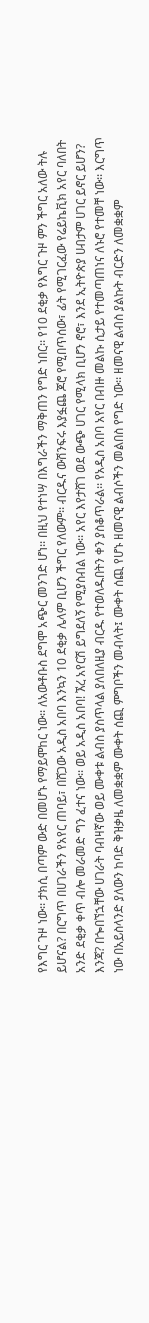የእግር ጉዞ ነው፡፡ ታክሲ በጣም ውድ በመሆኑ የማይሞከር ነው፡፡ ለአውቶቡስ ደግሞ አጭር መንገድ ሆነ፡፡ በዚህ የተነሣ በእግራችን ማቅጠን የግድ ነበር፡፡ የ10 ደቂቃ የእግር ጉዞ ምን ችግር አለው ትሉ ይሆናል? በርግጥ በሀገራችን የአየር ጠባይ፣ በሸጋው አዲስ አበባ እንኳን 10 ደቂቃ ሌላም ቢሆን ችግር የለውም፡፡ ብርዱና ውሽንፍሩ እያፏጨ ጆሮ የሚበጥሰው፣ ፊት የሚገርፈው የሬይኬቪክ አየር ባለበት አንድ ደቂቃ ቀጥ ብሎ መራመድ ግን ፈተና ነው፡፡ ወይ አዲስ አበባ! ኧረ አየርሽ ይግደለኝ የሚያስብል ነው፡፡ አየር እየታሸገ ወደ ውጭ ሀገር የሚላክ ቢሆን ኖሮ፣ እንደ ኢትዮጵያ ሀብታም ሀገር ይኖር ይሆን? እንጃ? በጐበኘኋቸው ሀገራት ባብዛኛው ወይ ሙቀቱ ልብስ ያስጥላል ያለበለዚያ ብርዱ የተወለዱበትን ቀን ያስቆጥራል፡፡ የአዲስ አበባ አየር በብዙ መልኩ ሲታይ የተመጣጠነና ለኑሮ የተመቸ ነው፡፡ እርግጥ ነው በአይስላንድ ያለውን ከባድ ቅዝቃዜ ለመቋቋም ሙቀት ሰጪ ምግቦችን መብላት፤ ሙቀት ሰጪ የሆኑ ዘመናዊ ልብሶችን መልበስ የግድ ነው፡፡ ዘመናዊ ልብስ ያልኩት ብርድን ለመቋቋም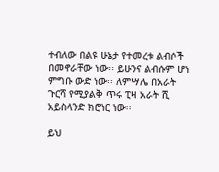ተብለው በልዩ ሁኔታ የተመረቱ ልብሶች በመኖራቸው ነው፡፡ ይሁንና ልብሱም ሆነ ምግቡ ውድ ነው፡፡ ለምሣሌ በአራት ጉርሻ የሚያልቅ ጥሩ ፒዛ አራት ሺ አይስላንድ ክሮነር ነው፡፡

ይህ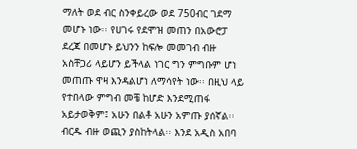ማለት ወደ ብር ስንቀይረው ወደ 750ብር ገደማ መሆኑ ነው፡፡ የሀገሩ የደሞዝ መጠን በአውሮፓ ደረጃ በመሆኑ ይህንን ከፍሎ መመገብ ብዙ አስቸጋሪ ላይሆን ይችላል ነገር ግን ምግቡም ሆነ መጠጡ ዋዛ እንዳልሆነ ለማሳየት ነው፡፡ በዚህ ላይ የተበላው ምግብ መቼ ከሆድ እንደሚጠፋ አይታወቅም፤ አሁን በልቶ አሁን አምጡ ያሰኛል፡፡ ብርዱ ብዙ ወጪን ያስከትላል፡፡ እንደ አዲስ አበባ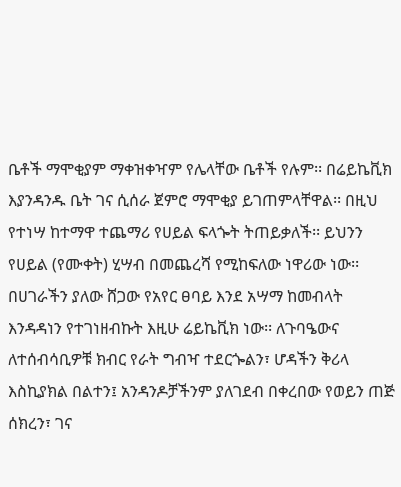ቤቶች ማሞቂያም ማቀዝቀዣም የሌላቸው ቤቶች የሉም፡፡ በሬይኬቪክ እያንዳንዱ ቤት ገና ሲሰራ ጀምሮ ማሞቂያ ይገጠምላቸዋል፡፡ በዚህ የተነሣ ከተማዋ ተጨማሪ የሀይል ፍላጐት ትጠይቃለች፡፡ ይህንን የሀይል (የሙቀት) ሂሣብ በመጨረሻ የሚከፍለው ነዋሪው ነው፡፡ በሀገራችን ያለው ሸጋው የአየር ፀባይ እንደ አሣማ ከመብላት እንዳዳነን የተገነዘብኩት እዚሁ ሬይኬቪክ ነው፡፡ ለጉባዔውና ለተሰብሳቢዎቹ ክብር የራት ግብዣ ተደርጐልን፣ ሆዳችን ቅሪላ እስኪያክል በልተን፤ አንዳንዶቻችንም ያለገደብ በቀረበው የወይን ጠጅ ሰክረን፣ ገና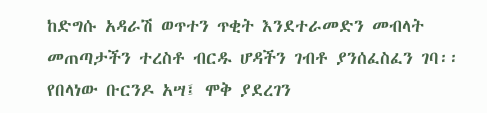ከድግሱ አዳራሽ ወጥተን ጥቂት እንደተራመድን መብላት መጠጣታችን ተረስቶ ብርዱ ሆዳችን ገብቶ ያንሰፈስፈን ገባ፡፡ የበላነው ቡርንዶ አሣ፤ ሞቅ ያደረገን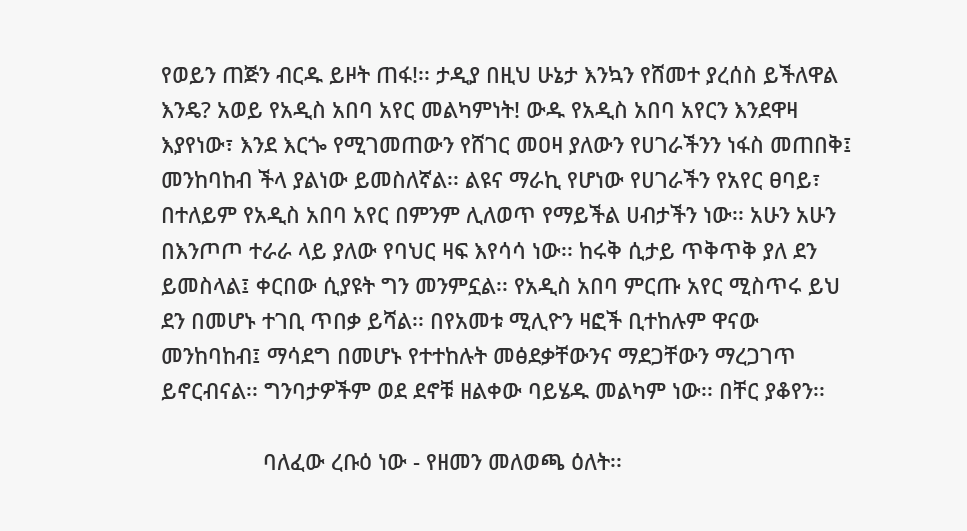የወይን ጠጅን ብርዱ ይዞት ጠፋ!፡፡ ታዲያ በዚህ ሁኔታ እንኳን የሸመተ ያረሰስ ይችለዋል እንዴ? አወይ የአዲስ አበባ አየር መልካምነት! ውዱ የአዲስ አበባ አየርን እንደዋዛ እያየነው፣ እንደ እርጐ የሚገመጠውን የሸገር መዐዛ ያለውን የሀገራችንን ነፋስ መጠበቅ፤ መንከባከብ ችላ ያልነው ይመስለኛል፡፡ ልዩና ማራኪ የሆነው የሀገራችን የአየር ፀባይ፣ በተለይም የአዲስ አበባ አየር በምንም ሊለወጥ የማይችል ሀብታችን ነው፡፡ አሁን አሁን በእንጦጦ ተራራ ላይ ያለው የባህር ዛፍ እየሳሳ ነው፡፡ ከሩቅ ሲታይ ጥቅጥቅ ያለ ደን ይመስላል፤ ቀርበው ሲያዩት ግን መንምኗል፡፡ የአዲስ አበባ ምርጡ አየር ሚስጥሩ ይህ ደን በመሆኑ ተገቢ ጥበቃ ይሻል፡፡ በየአመቱ ሚሊዮን ዛፎች ቢተከሉም ዋናው መንከባከብ፤ ማሳደግ በመሆኑ የተተከሉት መፅደቃቸውንና ማደጋቸውን ማረጋገጥ ይኖርብናል፡፡ ግንባታዎችም ወደ ደኖቹ ዘልቀው ባይሄዱ መልካም ነው፡፡ በቸር ያቆየን፡፡

                 ባለፈው ረቡዕ ነው - የዘመን መለወጫ ዕለት፡፡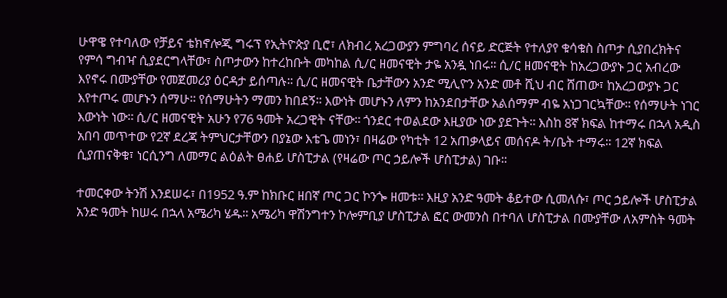ሁዋዌ የተባለው የቻይና ቴክኖሎጂ ግሩፕ የኢትዮጵያ ቢሮ፣ ለክብረ አረጋውያን ምግባረ ሰናይ ድርጅት የተለያየ ቁሳቁስ ስጦታ ሲያበረክትና የምሳ ግብዣ ሲያደርግላቸው፣ ስጦታውን ከተረከቡት መካከል ሲ/ር ዘመናዊት ታዬ አንዷ ነበሩ፡፡ ሲ/ር ዘመናዊት ከአረጋውያኑ ጋር አብረው እየኖሩ በሙያቸው የመጀመሪያ ዕርዳታ ይሰጣሉ፡፡ ሲ/ር ዘመናዊት ቤታቸውን አንድ ሚሊዮን አንድ መቶ ሺህ ብር ሸጠው፣ ከአረጋውያኑ ጋር እየተጦሩ መሆኑን ሰማሁ፡፡ የሰማሁትን ማመን ከበደኝ፡፡ እውነት መሆኑን ለምን ከአንደበታቸው አልሰማም ብዬ አነጋገርኳቸው፡፡ የሰማሁት ነገር እውነት ነው፡፡ ሲ/ር ዘመናዊት አሁን የ76 ዓመት አረጋዊት ናቸው፡፡ ጎንደር ተወልደው እዚያው ነው ያደጉት፡፡ እስከ 8ኛ ክፍል ከተማሩ በኋላ አዲስ አበባ መጥተው የ2ኛ ደረጃ ትምህርታቸውን በያኔው እቴጌ መነን፣ በዛሬው የካቲት 12 አጠቃላይና መሰናዶ ት/ቤት ተማሩ፡፡ 12ኛ ክፍል ሲያጠናቅቁ፣ ነርሲንግ ለመማር ልዕልት ፀሐይ ሆስፒታል (የዛሬው ጦር ኃይሎች ሆስፒታል) ገቡ፡፡

ተመርቀው ትንሽ እንደሠሩ፣ በ1952 ዓ.ም ከክቡር ዘበኛ ጦር ጋር ኮንጐ ዘመቱ፡፡ እዚያ አንድ ዓመት ቆይተው ሲመለሱ፣ ጦር ኃይሎች ሆስፒታል አንድ ዓመት ከሠሩ በኋላ አሜሪካ ሄዱ፡፡ አሜሪካ ዋሽንግተን ኮሎምቢያ ሆስፒታል ፎር ውመንስ በተባለ ሆስፒታል በሙያቸው ለአምስት ዓመት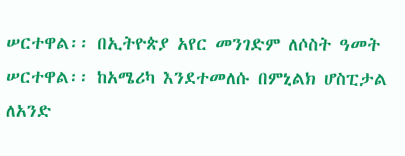ሠርተዋል፡፡ በኢትዮጵያ አየር መንገድም ለሶስት ዓመት ሠርተዋል፡፡ ከአሜሪካ እንደተመለሱ በምኒልክ ሆስፒታል ለአንድ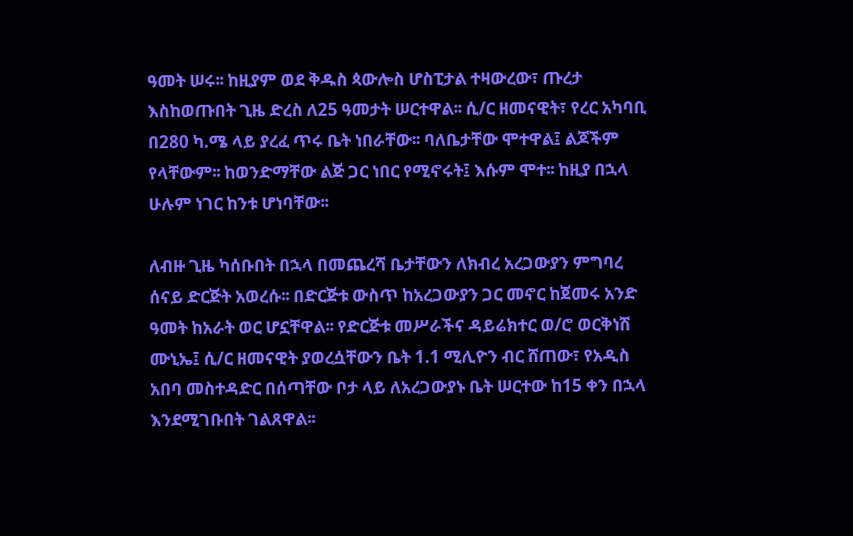ዓመት ሠሩ፡፡ ከዚያም ወደ ቅዱስ ጳውሎስ ሆስፒታል ተዛውረው፣ ጡረታ እስከወጡበት ጊዜ ድረስ ለ25 ዓመታት ሠርተዋል፡፡ ሲ/ር ዘመናዊት፣ የረር አካባቢ በ280 ካ.ሜ ላይ ያረፈ ጥሩ ቤት ነበራቸው፡፡ ባለቤታቸው ሞተዋል፤ ልጆችም የላቸውም፡፡ ከወንድማቸው ልጅ ጋር ነበር የሚኖሩት፤ እሱም ሞተ፡፡ ከዚያ በኋላ ሁሉም ነገር ከንቱ ሆነባቸው፡፡

ለብዙ ጊዜ ካሰቡበት በኋላ በመጨረሻ ቤታቸውን ለክብረ አረጋውያን ምግባረ ሰናይ ድርጅት አወረሱ፡፡ በድርጅቱ ውስጥ ከአረጋውያን ጋር መኖር ከጀመሩ አንድ ዓመት ከአራት ወር ሆኗቸዋል፡፡ የድርጅቱ መሥራችና ዳይሬክተር ወ/ሮ ወርቅነሽ ሙኒኤ፤ ሲ/ር ዘመናዊት ያወረሷቸውን ቤት 1.1 ሚሊዮን ብር ሸጠው፣ የአዲስ አበባ መስተዳድር በሰጣቸው ቦታ ላይ ለአረጋውያኑ ቤት ሠርተው ከ15 ቀን በኋላ እንደሚገቡበት ገልጸዋል፡፡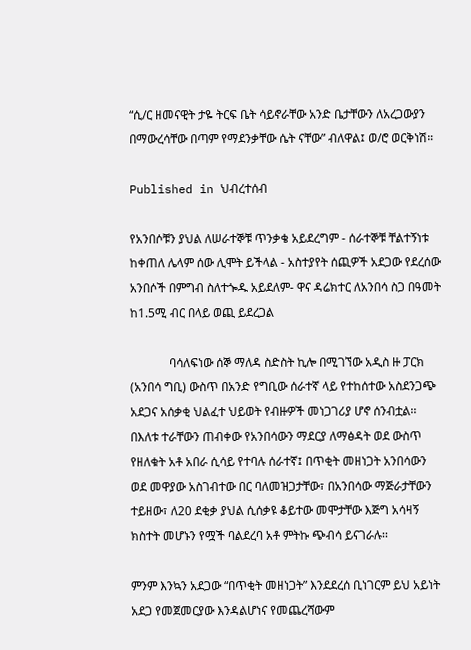“ሲ/ር ዘመናዊት ታዬ ትርፍ ቤት ሳይኖራቸው አንድ ቤታቸውን ለአረጋውያን በማውረሳቸው በጣም የማደንቃቸው ሴት ናቸው” ብለዋል፤ ወ/ሮ ወርቅነሽ።

Published in ህብረተሰብ

የአንበሶቹን ያህል ለሠራተኞቹ ጥንቃቄ አይደረግም - ሰራተኞቹ ቸልተኝነቱ ከቀጠለ ሌላም ሰው ሊሞት ይችላል - አስተያየት ሰጪዎች አደጋው የደረሰው አንበሶች በምግብ ስለተጐዱ አይደለም- ዋና ዳሬክተር ለአንበሳ ስጋ በዓመት ከ1.5ሚ ብር በላይ ወጪ ይደረጋል

             ባሳለፍነው ሰኞ ማለዳ ስድስት ኪሎ በሚገኘው አዲስ ዙ ፓርክ (አንበሳ ግቢ) ውስጥ በአንድ የግቢው ሰራተኛ ላይ የተከሰተው አስደንጋጭ አደጋና አሰቃቂ ህልፈተ ህይወት የብዙዎች መነጋገሪያ ሆኖ ሰንብቷል፡፡ በእለቱ ተራቸውን ጠብቀው የአንበሳውን ማደርያ ለማፅዳት ወደ ውስጥ የዘለቁት አቶ አበራ ሲሳይ የተባሉ ሰራተኛ፤ በጥቂት መዘነጋት አንበሳውን ወደ መዋያው አስገብተው በር ባለመዝጋታቸው፣ በአንበሳው ማጅራታቸውን ተይዘው፣ ለ20 ደቂቃ ያህል ሲሰቃዩ ቆይተው መሞታቸው እጅግ አሳዛኝ ክስተት መሆኑን የሟች ባልደረባ አቶ ምትኩ ጭብሳ ይናገራሉ፡፡

ምንም እንኳን አደጋው “በጥቂት መዘነጋት” እንደደረሰ ቢነገርም ይህ አይነት አደጋ የመጀመርያው እንዳልሆነና የመጨረሻውም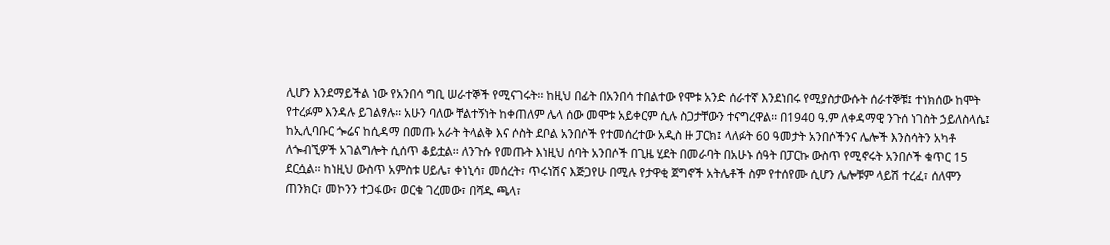ሊሆን እንደማይችል ነው የአንበሳ ግቢ ሠራተኞች የሚናገሩት፡፡ ከዚህ በፊት በአንበሳ ተበልተው የሞቱ አንድ ሰራተኛ እንደነበሩ የሚያስታውሱት ሰራተኞቹ፤ ተነክሰው ከሞት የተረፉም እንዳሉ ይገልፃሉ፡፡ አሁን ባለው ቸልተኝነት ከቀጠለም ሌላ ሰው መሞቱ አይቀርም ሲሉ ስጋታቸውን ተናግረዋል፡፡ በ1940 ዓ.ም ለቀዳማዊ ንጉሰ ነገስት ኃይለስላሴ፤ ከኢሊባቡር ጐሬና ከሲዳማ በመጡ አራት ትላልቅ እና ሶስት ደቦል አንበሶች የተመሰረተው አዲስ ዙ ፓርክ፤ ላለፉት 60 ዓመታት አንበሶችንና ሌሎች እንስሳትን አካቶ ለጐብኚዎች አገልግሎት ሲሰጥ ቆይቷል፡፡ ለንጉሱ የመጡት እነዚህ ሰባት አንበሶች በጊዜ ሂደት በመራባት በአሁኑ ሰዓት በፓርኩ ውስጥ የሚኖሩት አንበሶች ቁጥር 15 ደርሷል፡፡ ከነዚህ ውስጥ አምስቱ ሀይሌ፣ ቀነኒሳ፣ መሰረት፣ ጥሩነሽና እጅጋየሁ በሚሉ የታዋቂ ጀግኖች አትሌቶች ስም የተሰየሙ ሲሆን ሌሎቹም ላይሽ ተረፈ፣ ሰለሞን ጠንክር፣ መኮንን ተጋፋው፣ ወርቁ ገረመው፣ በሻዱ ጫላ፣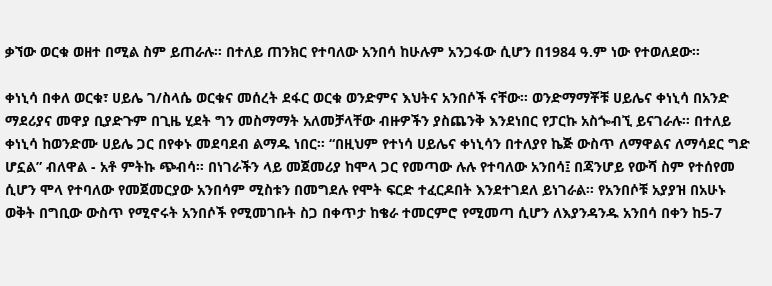ቃኘው ወርቁ ወዘተ በሚል ስም ይጠራሉ፡፡ በተለይ ጠንክር የተባለው አንበሳ ከሁሉም አንጋፋው ሲሆን በ1984 ዓ.ም ነው የተወለደው፡፡

ቀነኒሳ በቀለ ወርቁ፣ ሀይሌ ገ/ስላሴ ወርቁና መሰረት ደፋር ወርቁ ወንድምና እህትና አንበሶች ናቸው፡፡ ወንድማማቾቹ ሀይሌና ቀነኒሳ በአንድ ማደሪያና መዋያ ቢያድጉም በጊዜ ሂደት ግን መስማማት አለመቻላቸው ብዙዎችን ያስጨንቅ እንደነበር የፓርኩ አስጐብኚ ይናገራሉ። በተለይ ቀነኒሳ ከወንድሙ ሀይሌ ጋር በየቀኑ መደባደብ ልማዱ ነበር፡፡ “በዚህም የተነሳ ሀይሌና ቀነኒሳን በተለያየ ኬጅ ውስጥ ለማዋልና ለማሳደር ግድ ሆኗል” ብለዋል - አቶ ምትኩ ጭብሳ። በነገራችን ላይ መጀመሪያ ከሞላ ጋር የመጣው ሉሉ የተባለው አንበሳ፤ በጃንሆይ የውሻ ስም የተሰየመ ሲሆን ሞላ የተባለው የመጀመርያው አንበሳም ሚስቱን በመግደሉ የሞት ፍርድ ተፈርዶበት እንደተገደለ ይነገራል፡፡ የአንበሶቹ አያያዝ በአሁኑ ወቅት በግቢው ውስጥ የሚኖሩት አንበሶች የሚመገቡት ስጋ በቀጥታ ከቄራ ተመርምሮ የሚመጣ ሲሆን ለእያንዳንዱ አንበሳ በቀን ከ5-7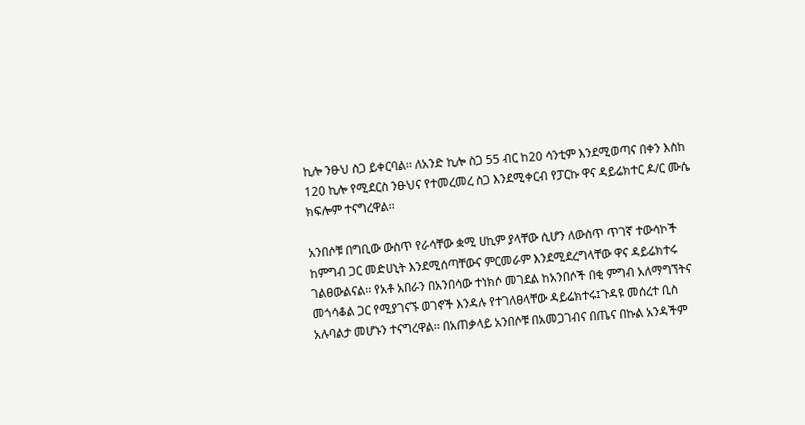ኪሎ ንፁህ ስጋ ይቀርባል፡፡ ለአንድ ኪሎ ስጋ 55 ብር ከ20 ሳንቲም እንደሚወጣና በቀን እስከ 120 ኪሎ የሚደርስ ንፁህና የተመረመረ ስጋ እንደሚቀርብ የፓርኩ ዋና ዳይሬክተር ዶ/ር ሙሴ ክፍሎም ተናግረዋል፡፡

አንበሶቹ በግቢው ውስጥ የራሳቸው ቋሚ ሀኪም ያላቸው ሲሆን ለውስጥ ጥገኛ ተውሳኮች ከምግብ ጋር መድሀኒት እንደሚሰጣቸውና ምርመራም እንደሚደረግላቸው ዋና ዳይሬክተሩ ገልፀውልናል፡፡ የአቶ አበራን በአንበሳው ተነክሶ መገደል ከአንበሶች በቂ ምግብ አለማግኘትና መጎሳቆል ጋር የሚያገናኙ ወገኖች እንዳሉ የተገለፀላቸው ዳይሬክተሩ፤ጉዳዩ መሰረተ ቢስ አሉባልታ መሆኑን ተናግረዋል፡፡ በአጠቃላይ አንበሶቹ በአመጋገብና በጤና በኩል አንዳችም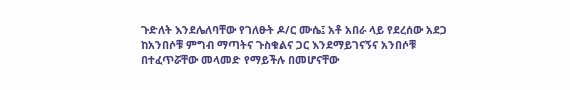ጉድለት እንደሌለባቸው የገለፁት ዶ/ር ሙሴ፤ አቶ አበራ ላይ የደረሰው አደጋ ከአንበሶቹ ምግብ ማጣትና ጉስቁልና ጋር እንደማይገናኝና አንበሶቹ በተፈጥሯቸው መላመድ የማይችሉ በመሆናቸው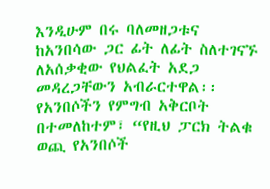እንዲሁም በሩ ባለመዘጋቱና ከአንበሳው ጋር ፊት ለፊት ስለተገናኙ ለአሰቃቂው የህልፈት አደጋ መዳረጋቸውን አብራርተዋል፡፡ የአንበሶችን የምግብ አቅርቦት በተመለከተም፣ “የዚህ ፓርክ ትልቁ ወጪ የአንበሶች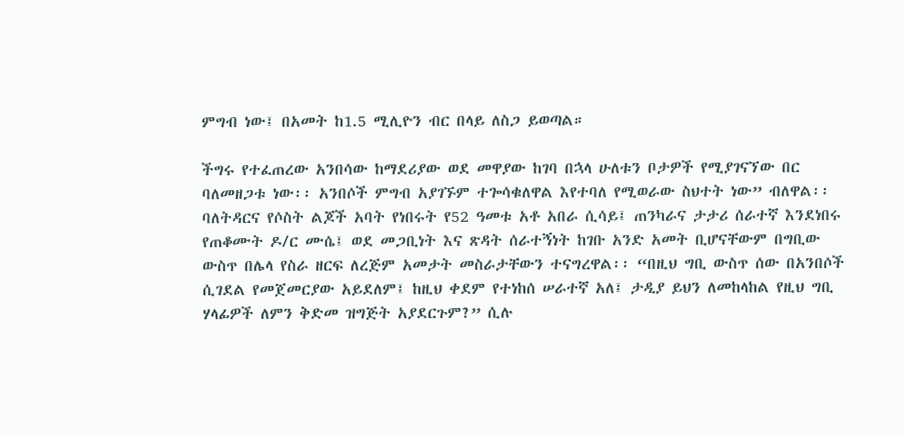ምግብ ነው፤ በአመት ከ1.5 ሚሊዮን ብር በላይ ለስጋ ይወጣል።

ችግሩ የተፈጠረው አንበሳው ከማደሪያው ወደ መዋያው ከገባ በኋላ ሁለቱን ቦታዎች የሚያገናኘው በር ባለመዘጋቱ ነው፡፡ አንበሶች ምግብ አያገኙም ተጐሳቁለዋል እየተባለ የሚወራው ስህተት ነው” ብለዋል፡፡ ባለትዳርና የሶስት ልጆች አባት የነበሩት የ52 ዓመቱ አቶ አበራ ሲሳይ፤ ጠንካራና ታታሪ ሰራተኛ እንደነበሩ የጠቆሙት ዶ/ር ሙሴ፤ ወደ መጋቢነት እና ጽዳት ሰራተኝነት ከገቡ አንድ አመት ቢሆናቸውም በግቢው ውስጥ በሌላ የስራ ዘርፍ ለረጅም አመታት መስራታቸውን ተናግረዋል፡፡ “በዚህ ግቢ ውስጥ ሰው በአንበሶች ሲገደል የመጀመርያው አይደለም፤ ከዚህ ቀደም የተነከሰ ሠራተኛ አለ፤ ታዲያ ይህን ለመከላከል የዚህ ግቢ ሃላፊዎች ለምን ቅድመ ዝግጅት አያደርጉም?” ሲሉ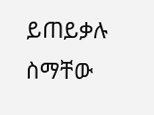ይጠይቃሉ ስማቸው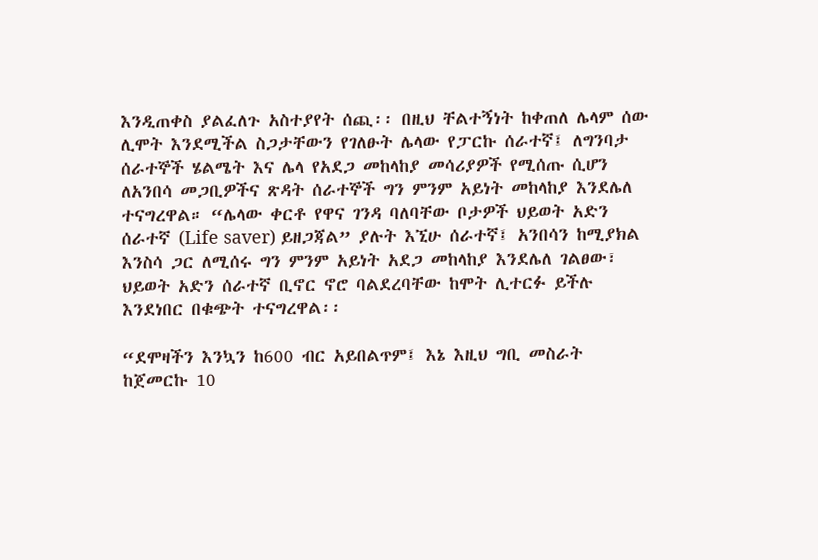እንዲጠቀስ ያልፈለጉ አስተያየት ሰጪ፡፡ በዚህ ቸልተኝነት ከቀጠለ ሌላም ሰው ሊሞት እንደሚችል ስጋታቸውን የገለፁት ሌላው የፓርኩ ሰራተኛ፤ ለግንባታ ሰራተኞች ሄልሜት እና ሌላ የአደጋ መከላከያ መሳሪያዎች የሚሰጡ ሲሆን ለአንበሳ መጋቢዎችና ጽዳት ሰራተኞች ግን ምንም አይነት መከላከያ እንደሌለ ተናግረዋል። “ሌላው ቀርቶ የዋና ገንዳ ባለባቸው ቦታዎች ህይወት አድን ሰራተኛ (Life saver) ይዘጋጃል” ያሉት እኚሁ ሰራተኛ፤ አንበሳን ከሚያክል እንስሳ ጋር ለሚሰሩ ግን ምንም አይነት አደጋ መከላከያ እንደሌለ ገልፀው፣ ህይወት አድን ሰራተኛ ቢኖር ኖሮ ባልደረባቸው ከሞት ሊተርፉ ይችሉ እንደነበር በቁጭት ተናግረዋል፡፡

“ደሞዛችን እንኳን ከ600 ብር አይበልጥም፤ እኔ እዚህ ግቢ መስራት ከጀመርኩ 10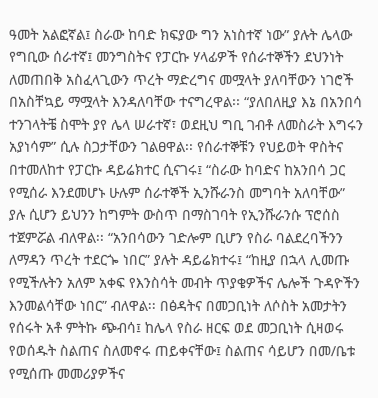ዓመት አልፎኛል፤ ስራው ከባድ ክፍያው ግን አነስተኛ ነው” ያሉት ሌላው የግቢው ሰራተኛ፤ መንግስትና የፓርኩ ሃላፊዎች የሰራተኞችን ደህንነት ለመጠበቅ አስፈላጊውን ጥረት ማድረግና መሟላት ያለባቸውን ነገሮች በአስቸኳይ ማሟላት እንዳለባቸው ተናግረዋል፡፡ “ያለበለዚያ እኔ በአንበሳ ተንገላትቼ ስሞት ያየ ሌላ ሠራተኛ፣ ወደዚህ ግቢ ገብቶ ለመስራት እግሩን አያነሳም” ሲሉ ስጋታቸውን ገልፀዋል፡፡ የሰራተኞቹን የህይወት ዋስትና በተመለከተ የፓርኩ ዳይሬክተር ሲናገሩ፤ “ስራው ከባድና ከአንበሳ ጋር የሚሰራ እንደመሆኑ ሁሉም ሰራተኞች ኢንሹራንስ መግባት አለባቸው” ያሉ ሲሆን ይህንን ከግምት ውስጥ በማስገባት የኢንሹራንሱ ፕሮሰስ ተጀምሯል ብለዋል፡፡ “አንበሳውን ገድሎም ቢሆን የስራ ባልደረባችንን ለማዳን ጥረት ተደርጐ ነበር” ያሉት ዳይሬክተሩ፤ “ከዚያ በኋላ ሊመጡ የሚችሉትን አለም አቀፍ የእንስሳት መብት ጥያቄዎችና ሌሎች ጉዳዮችን እንመልሳቸው ነበር” ብለዋል፡፡ በፅዳትና በመጋቢነት ለሶስት አመታትን የሰሩት አቶ ምትኩ ጭብሳ፤ ከሌላ የስራ ዘርፍ ወደ መጋቢነት ሲዛወሩ የወሰዱት ስልጠና ስለመኖሩ ጠይቀናቸው፤ ስልጠና ሳይሆን በመ/ቤቱ የሚሰጡ መመሪያዎችና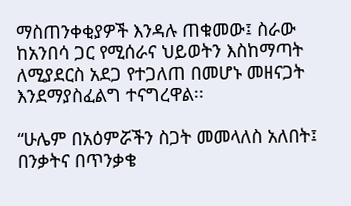ማስጠንቀቂያዎች እንዳሉ ጠቁመው፤ ስራው ከአንበሳ ጋር የሚሰራና ህይወትን እስከማጣት ለሚያደርስ አደጋ የተጋለጠ በመሆኑ መዘናጋት እንደማያስፈልግ ተናግረዋል፡፡

“ሁሌም በአዕምሯችን ስጋት መመላለስ አለበት፤ በንቃትና በጥንቃቄ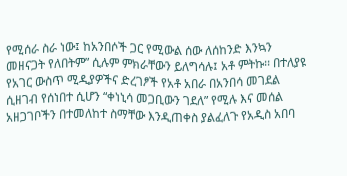የሚሰራ ስራ ነው፤ ከአንበሶች ጋር የሚውል ሰው ለሰከንድ እንኳን መዘናጋት የለበትም” ሲሉም ምክራቸውን ይለግሳሉ፤ አቶ ምትኩ፡፡ በተለያዩ የአገር ውስጥ ሚዲያዎችና ድረገፆች የአቶ አበራ በአንበሳ መገደል ሲዘገብ የሰነበተ ሲሆን “ቀነኒሳ መጋቢውን ገደለ” የሚሉ እና መሰል አዘጋገቦችን በተመለከተ ስማቸው እንዲጠቀስ ያልፈለጉ የአዲስ አበባ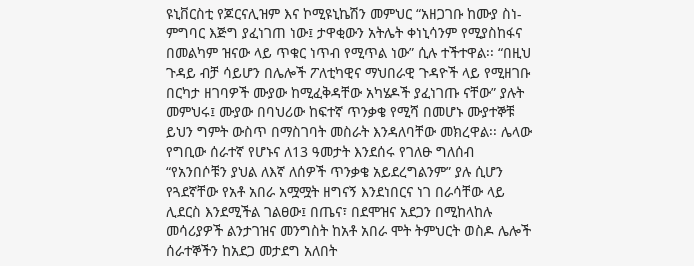ዩኒቨርስቲ የጆርናሊዝም እና ኮሚዩኒኬሽን መምህር “አዘጋገቡ ከሙያ ስነ-ምግባር እጅግ ያፈነገጠ ነው፤ ታዋቂውን አትሌት ቀነኒሳንም የሚያስከፋና በመልካም ዝናው ላይ ጥቁር ነጥብ የሚጥል ነው” ሲሉ ተችተዋል፡፡ “በዚህ ጉዳይ ብቻ ሳይሆን በሌሎች ፖለቲካዊና ማህበራዊ ጉዳዮች ላይ የሚዘገቡ በርካታ ዘገባዎች ሙያው ከሚፈቅዳቸው አካሄዶች ያፈነገጡ ናቸው” ያሉት መምህሩ፤ ሙያው በባህሪው ከፍተኛ ጥንቃቄ የሚሻ በመሆኑ ሙያተኞቹ ይህን ግምት ውስጥ በማስገባት መስራት እንዳለባቸው መክረዋል፡፡ ሌላው የግቢው ሰራተኛ የሆኑና ለ13 ዓመታት እንደሰሩ የገለፁ ግለሰብ “የአንበሶቹን ያህል ለእኛ ለሰዎች ጥንቃቄ አይደረግልንም” ያሉ ሲሆን የጓደኛቸው የአቶ አበራ አሟሟት ዘግናኝ እንደነበርና ነገ በራሳቸው ላይ ሊደርስ እንደሚችል ገልፀው፤ በጤና፣ በደሞዝና አደጋን በሚከላከሉ መሳሪያዎች ልንታገዝና መንግስት ከአቶ አበራ ሞት ትምህርት ወስዶ ሌሎች ሰራተኞችን ከአደጋ መታደግ አለበት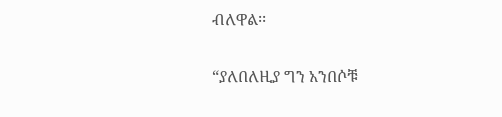ብለዋል፡፡

“ያለበለዚያ ግን አንበሶቹ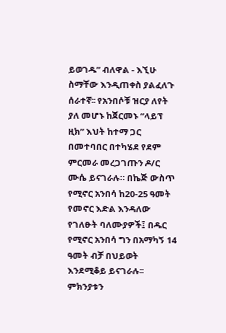ይወገዱ” ብለዋል - እኚሁ ስማቸው እንዲጠቀስ ያልፈለጉ ሰራተኛ፡፡ የአንበሶቹ ዝርያ ለየት ያለ መሆኑ ከጀርመኑ “ላይፕ ዚክ” እህት ከተማ ጋር በመተባበር በተካሄደ የደም ምርመራ መረጋገጡን ዶ/ር ሙሴ ይናገራሉ። በኬጅ ውስጥ የሚኖር አንበሳ ከ20-25 ዓመት የመኖር እድል እንዳለው የገለፁት ባለሙያዎች፤ በዱር የሚኖር አንበሳ ግን በአማካኝ 14 ዓመት ብቻ በህይወት እንደሚቆይ ይናገራሉ፡፡ ምክንያቱን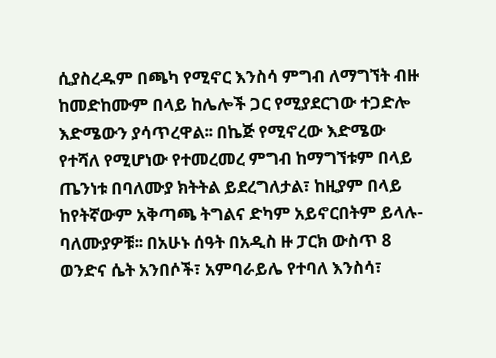ሲያስረዱም በጫካ የሚኖር እንስሳ ምግብ ለማግኘት ብዙ ከመድከሙም በላይ ከሌሎች ጋር የሚያደርገው ተጋድሎ እድሜውን ያሳጥረዋል፡፡ በኬጅ የሚኖረው እድሜው የተሻለ የሚሆነው የተመረመረ ምግብ ከማግኘቱም በላይ ጤንነቱ በባለሙያ ክትትል ይደረግለታል፣ ከዚያም በላይ ከየትኛውም አቅጣጫ ትግልና ድካም አይኖርበትም ይላሉ- ባለሙያዎቹ፡፡ በአሁኑ ሰዓት በአዲስ ዙ ፓርክ ውስጥ 8 ወንድና ሴት አንበሶች፣ አምባራይሌ የተባለ እንስሳ፣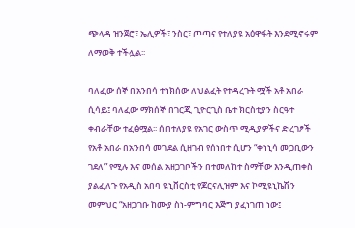ጭላዳ ዝንጀሮ፣ ኤሊዎች፣ ንስር፣ ጦጣና የተለያዩ አዕዋፋት እንደሚኖሩም ለማወቅ ተችሏል፡፡

ባለፈው ሰኞ በአንበሳ ተነክሰው ለህልፈት የተዳረጉት ሟች አቶ አበራ ሲሳይ፤ ባለፈው ማክሰኞ በገርጂ ጊዮርጊስ ቤተ ክርስቲያን ስርዓተ ቀብራቸው ተፈፅሟል፡፡ ሰበተለያዩ የአገር ውስጥ ሚዲያዎችና ድረገፆች የአቶ አበራ በአንበሳ መገደል ሲዘገብ የሰነበተ ሲሆን “ቀነኒሳ መጋቢውን ገደለ” የሚሉ እና መሰል አዘጋገቦችን በተመለከተ ስማቸው እንዲጠቀስ ያልፈለጉ የአዲስ አበባ ዩኒቨርስቲ የጆርናሊዝም እና ኮሚዩኒኬሽን መምህር “አዘጋገቡ ከሙያ ስነ-ምግባር እጅግ ያፈነገጠ ነው፤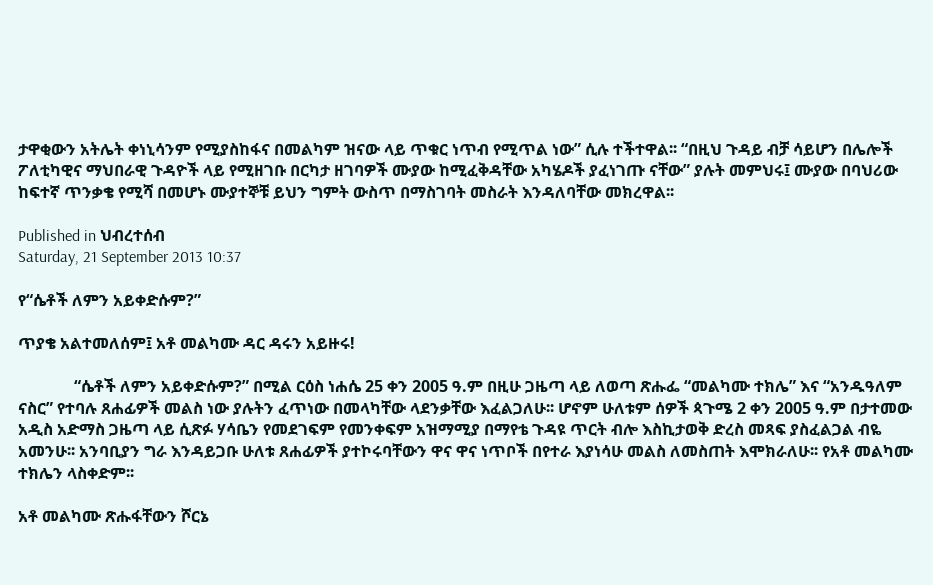ታዋቂውን አትሌት ቀነኒሳንም የሚያስከፋና በመልካም ዝናው ላይ ጥቁር ነጥብ የሚጥል ነው” ሲሉ ተችተዋል፡፡ “በዚህ ጉዳይ ብቻ ሳይሆን በሌሎች ፖለቲካዊና ማህበራዊ ጉዳዮች ላይ የሚዘገቡ በርካታ ዘገባዎች ሙያው ከሚፈቅዳቸው አካሄዶች ያፈነገጡ ናቸው” ያሉት መምህሩ፤ ሙያው በባህሪው ከፍተኛ ጥንቃቄ የሚሻ በመሆኑ ሙያተኞቹ ይህን ግምት ውስጥ በማስገባት መስራት እንዳለባቸው መክረዋል፡፡

Published in ህብረተሰብ
Saturday, 21 September 2013 10:37

የ“ሴቶች ለምን አይቀድሱም?”

ጥያቄ አልተመለሰም፤ አቶ መልካሙ ዳር ዳሩን አይዙሩ!

              “ሴቶች ለምን አይቀድሱም?” በሚል ርዕስ ነሐሴ 25 ቀን 2005 ዓ.ም በዚሁ ጋዜጣ ላይ ለወጣ ጽሑፌ “መልካሙ ተክሌ” እና “አንዱዓለም ናስር” የተባሉ ጸሐፊዎች መልስ ነው ያሉትን ፈጥነው በመላካቸው ላደንቃቸው እፈልጋለሁ፡፡ ሆኖም ሁለቱም ሰዎች ጳጉሜ 2 ቀን 2005 ዓ.ም በታተመው አዲስ አድማስ ጋዜጣ ላይ ሲጽፉ ሃሳቤን የመደገፍም የመንቀፍም አዝማሚያ በማየቴ ጉዳዩ ጥርት ብሎ እስኪታወቅ ድረስ መጻፍ ያስፈልጋል ብዬ አመንሁ፡፡ አንባቢያን ግራ እንዳይጋቡ ሁለቱ ጸሐፊዎች ያተኮሩባቸውን ዋና ዋና ነጥቦች በየተራ እያነሳሁ መልስ ለመስጠት እሞክራለሁ፡፡ የአቶ መልካሙ ተክሌን ላስቀድም፡፡

አቶ መልካሙ ጽሑፋቸውን ሾርኔ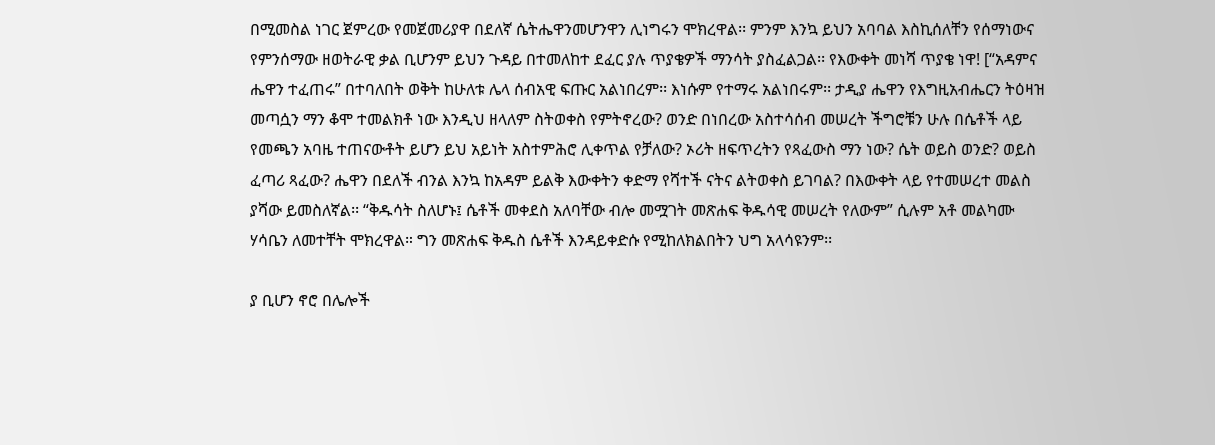በሚመስል ነገር ጀምረው የመጀመሪያዋ በደለኛ ሴትሔዋንመሆንዋን ሊነግሩን ሞክረዋል፡፡ ምንም እንኳ ይህን አባባል እስኪሰለቸን የሰማነውና የምንሰማው ዘወትራዊ ቃል ቢሆንም ይህን ጉዳይ በተመለከተ ደፈር ያሉ ጥያቄዎች ማንሳት ያስፈልጋል፡፡ የእውቀት መነሻ ጥያቄ ነዋ! [“አዳምና ሔዋን ተፈጠሩ” በተባለበት ወቅት ከሁለቱ ሌላ ሰብአዊ ፍጡር አልነበረም፡፡ እነሱም የተማሩ አልነበሩም፡፡ ታዲያ ሔዋን የእግዚአብሔርን ትዕዛዝ መጣሷን ማን ቆሞ ተመልክቶ ነው እንዲህ ዘላለም ስትወቀስ የምትኖረው? ወንድ በነበረው አስተሳሰብ መሠረት ችግሮቹን ሁሉ በሴቶች ላይ የመጫን አባዜ ተጠናውቶት ይሆን ይህ አይነት አስተምሕሮ ሊቀጥል የቻለው? ኦሪት ዘፍጥረትን የጻፈውስ ማን ነው? ሴት ወይስ ወንድ? ወይስ ፈጣሪ ጻፈው? ሔዋን በደለች ብንል እንኳ ከአዳም ይልቅ እውቀትን ቀድማ የሻተች ናትና ልትወቀስ ይገባል? በእውቀት ላይ የተመሠረተ መልስ ያሻው ይመስለኛል፡፡ “ቅዱሳት ስለሆኑ፤ ሴቶች መቀደስ አለባቸው ብሎ መሟገት መጽሐፍ ቅዱሳዊ መሠረት የለውም” ሲሉም አቶ መልካሙ ሃሳቤን ለመተቸት ሞክረዋል። ግን መጽሐፍ ቅዱስ ሴቶች እንዳይቀድሱ የሚከለክልበትን ህግ አላሳዩንም፡፡

ያ ቢሆን ኖሮ በሌሎች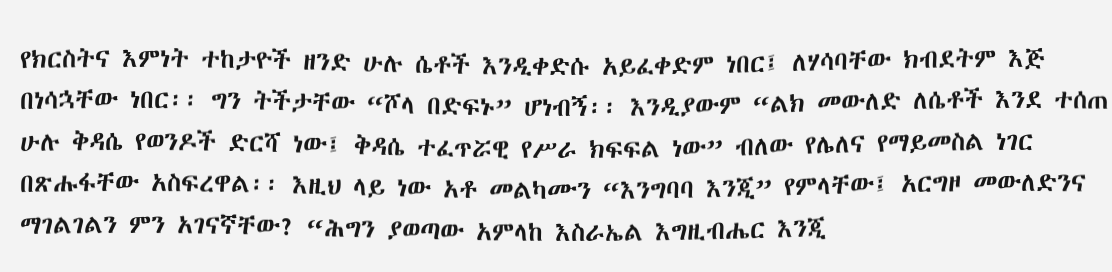የክርስትና እምነት ተከታዮች ዘንድ ሁሉ ሴቶች እንዲቀድሱ አይፈቀድም ነበር፤ ለሃሳባቸው ክብደትም እጅ በነሳኋቸው ነበር፡፡ ግን ትችታቸው “ሾላ በድፍኑ” ሆነብኝ፡፡ እንዲያውም “ልክ መውለድ ለሴቶች እንደ ተሰጠ ሁሉ ቅዳሴ የወንዶች ድርሻ ነው፤ ቅዳሴ ተፈጥሯዊ የሥራ ክፍፍል ነው” ብለው የሌለና የማይመስል ነገር በጽሑፋቸው አስፍረዋል፡፡ እዚህ ላይ ነው አቶ መልካሙን “እንግባባ እንጂ” የምላቸው፤ አርግዞ መውለድንና ማገልገልን ምን አገናኛቸው? “ሕግን ያወጣው አምላከ እስራኤል እግዚብሔር እንጂ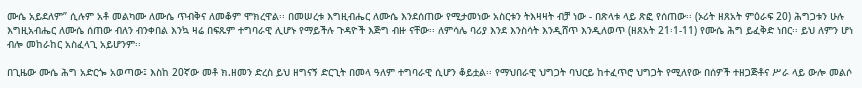ሙሴ አይደለም” ሲሉም አቶ መልካሙ ለሙሴ ጥብቅና ለመቆም ሞክረዋል፡፡ በመሠረቱ እግዚብሔር ለሙሴ እንደሰጠው የሚታመነው አስርቱን ትእዛዛት ብቻ ነው - በጽላቱ ላይ ጽፎ የሰጠው፡፡ (ኦሪት ዘጸአት ምዕራፍ 20) ሕግጋቱን ሁሉ እግዚአብሔር ለሙሴ ሰጠው ብለን ብንቀበል እንኳ ዛሬ በፍጹም ተግባራዊ ሊሆኑ የማይችሉ ጉዳዮች እጅግ ብዙ ናቸው፡፡ ለምሳሌ ባሪያ እንደ እንስሳት እንዲሸጥ እንዲለወጥ (ዘጸአት 21፡1-11) የሙሴ ሕግ ይፈቅድ ነበር፡፡ ይህ ለምን ሆነ ብሎ መከራከር አስፈላጊ አይሆንም፡፡

በጊዜው ሙሴ ሕግ አድርጐ አወጣው፤ እስከ 20ኛው መቶ ክ.ዘመን ድረስ ይህ ዘግናኝ ድርጊት በመላ ዓለም ተግባራዊ ሲሆን ቆይቷል፡፡ የማህበራዊ ህግጋት ባህርይ ከተፈጥሮ ህግጋት የሚለየው በሰዎች ተዘጋጅቶና ሥራ ላይ ውሎ መልሶ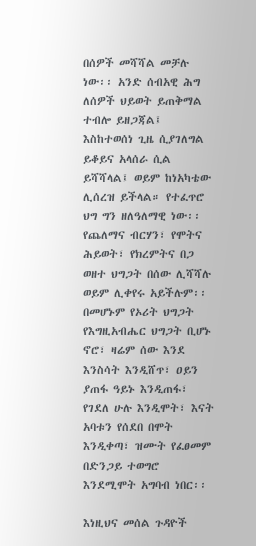በሰዎች መሻሻል መቻሉ ነው፡፡ አንድ ሰብአዊ ሕግ ለሰዎች ህይወት ይጠቅማል ተብሎ ይዘጋጃል፤ እስከተወሰነ ጊዜ ሲያገለግል ይቆይና አላሰራ ሲል ይሻሻላል፤ ወይም ከነአካቴው ሊሰረዝ ይችላል። የተፈጥሮ ህግ ግን ዘለዓለማዊ ነው፡፡ የጨለማና ብርሃን፣ የሞትና ሕይወት፣ የክረምትና በጋ ወዘተ ህግጋት በሰው ሊሻሻሉ ወይም ሊቀየሩ አይችሉም፡፡ በመሆኑም የኦሪት ህግጋት የእግዚአብሔር ህግጋት ቢሆኑ ኖሮ፣ ዛሬም ሰው እንደ እንስሳት እንዲሸጥ፣ ዐይን ያጠፋ ዓይኑ እንዲጠፋ፣ የገደለ ሁሉ እንዲሞት፣ እናት አባቱን የሰደበ በሞት እንዲቀጣ፣ ዝሙት የፈፀመም በድንጋይ ተወግሮ እንደሚሞት አግባብ ነበር፡፡

እነዚህና መሰል ጉዳዮች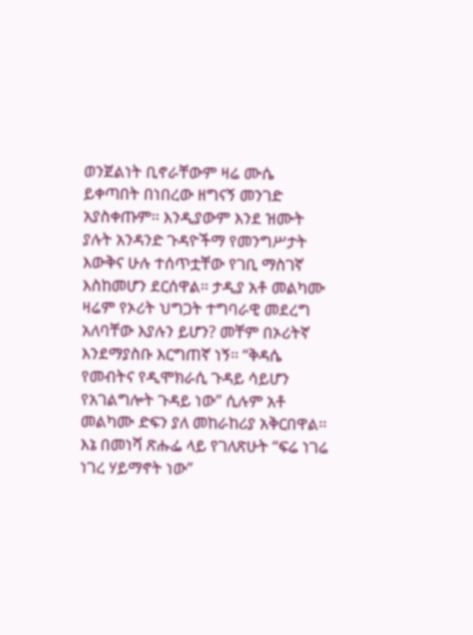ወንጀልነት ቢኖራቸውም ዛሬ ሙሴ ይቀጣበት በነበረው ዘግናኝ መንገድ አያስቀጡም፡፡ እንዲያውም እንደ ዝሙት ያሉት አንዳንድ ጉዳዮችማ የመንግሥታት እውቅና ሁሉ ተሰጥቷቸው የገቢ ማስገኛ እስከመሆን ደርሰዋል፡፡ ታዲያ አቶ መልካሙ ዛሬም የኦሪት ህግጋት ተግባራዊ መደረግ አለባቸው እያሉን ይሆን? መቸም በኦሪትኛ እንደማያስቡ እርግጠኛ ነኝ፡፡ “ቅዳሴ የመብትና የዲሞክራሲ ጉዳይ ሳይሆን የአገልግሎት ጉዳይ ነው” ሲሉም አቶ መልካሙ ድፍን ያለ መከራከሪያ አቅርበዋል፡፡ እኔ በመነሻ ጽሑፌ ላይ የገለጽሁት “ፍሬ ነገሬ ነገረ ሃይማኖት ነው”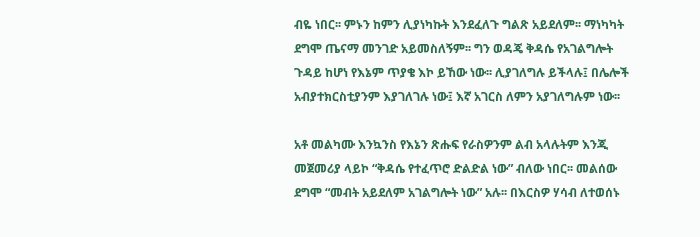ብዬ ነበር፡፡ ምኑን ከምን ሊያነካኩት እንደፈለጉ ግልጽ አይደለም፡፡ ማነካካት ደግሞ ጤናማ መንገድ አይመስለኝም፡፡ ግን ወዳጄ ቅዳሴ የአገልግሎት ጉዳይ ከሆነ የእኔም ጥያቄ እኮ ይኸው ነው፡፡ ሊያገለግሉ ይችላሉ፤ በሌሎች አብያተክርስቲያንም እያገለገሉ ነው፤ እኛ አገርስ ለምን አያገለግሉም ነው፡፡

አቶ መልካሙ እንኳንስ የእኔን ጽሑፍ የራስዎንም ልብ አላሉትም እንጂ መጀመሪያ ላይኮ “ቅዳሴ የተፈጥሮ ድልድል ነው” ብለው ነበር፡፡ መልሰው ደግሞ “መብት አይደለም አገልግሎት ነው” አሉ፡፡ በእርስዎ ሃሳብ ለተወሰኑ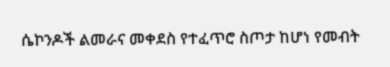ሴኮንዶች ልመራና መቀደስ የተፈጥሮ ስጦታ ከሆነ የመብት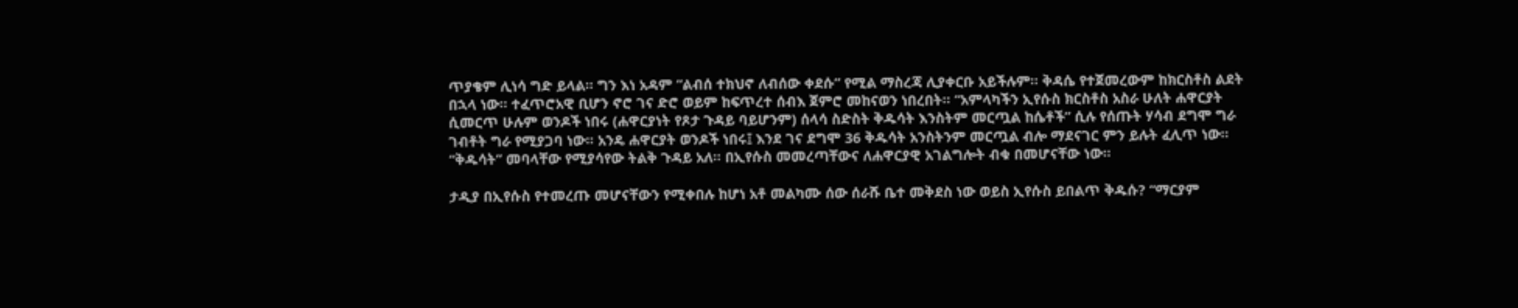ጥያቄም ሊነሳ ግድ ይላል፡፡ ግን እነ አዳም “ልብሰ ተክህኖ ለብሰው ቀደሱ” የሚል ማስረጃ ሊያቀርቡ አይችሉም፡፡ ቅዳሴ የተጀመረውም ከክርስቶስ ልደት በኋላ ነው። ተፈጥሮአዊ ቢሆን ኖሮ ገና ድሮ ወይም ከፍጥረተ ሰብእ ጀምሮ መከናወን ነበረበት፡፡ “አምላካችን ኢየሱስ ክርስቶስ አስራ ሁለት ሐዋርያት ሲመርጥ ሁሉም ወንዶች ነበሩ (ሐዋርያነት የጾታ ጉዳይ ባይሆንም) ሰላሳ ስድስት ቅዱሳት እንስትም መርጧል ከሴቶች” ሲሉ የሰጡት ሃሳብ ደግሞ ግራ ገብቶት ግራ የሚያጋባ ነው፡፡ አንዴ ሐዋርያት ወንዶች ነበሩ፤ እንደ ገና ደግሞ 36 ቅዱሳት አንስትንም መርጧል ብሎ ማደናገር ምን ይሉት ፈሊጥ ነው፡፡ “ቅዱሳት” መባላቸው የሚያሳየው ትልቅ ጉዳይ አለ፡፡ በኢየሱስ መመረጣቸውና ለሐዋርያዊ አገልግሎት ብቁ በመሆናቸው ነው፡፡

ታዲያ በኢየሱስ የተመረጡ መሆናቸውን የሚቀበሉ ከሆነ አቶ መልካሙ ሰው ሰራሹ ቤተ መቅደስ ነው ወይስ ኢየሱስ ይበልጥ ቅዱሱ? “ማርያም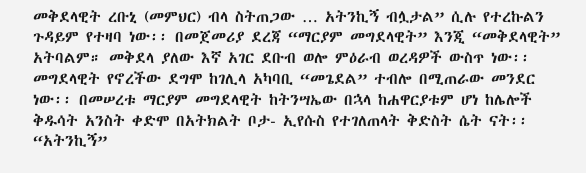መቅደላዊት ረቡኒ (መምህር) ብላ ስትጠጋው … አትንኪኝ ብሏታል” ሲሉ የተረኩልን ጉዳይም የተዛባ ነው፡፡ በመጀመሪያ ደረጃ “ማርያም መግደላዊት” እንጂ “መቅደላዊት” አትባልም። መቅደላ ያለው እኛ አገር ደቡብ ወሎ ምዕራብ ወረዳዎች ውስጥ ነው፡፡ መግደላዊት የኖረችው ደግሞ ከገሊላ አካባቢ “መጌደል” ተብሎ በሚጠራው መንደር ነው፡፡ በመሠረቱ ማርያም መግደላዊት ከትንሣኤው በኋላ ከሐዋርያቱም ሆነ ከሌሎች ቅዱሳት አንስት ቀድሞ በአትክልት ቦታ- ኢየሱስ የተገለጠላት ቅድስት ሴት ናት፡፡ “አትንኪኝ”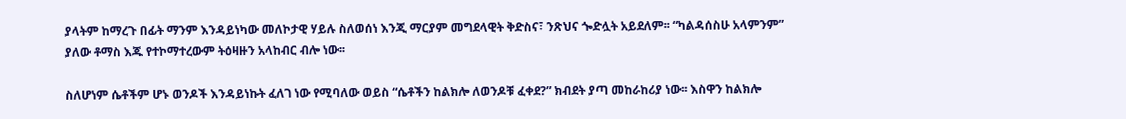ያላትም ከማረጉ በፊት ማንም እንዳይነካው መለኮታዊ ሃይሉ ስለወሰነ እንጂ ማርያም መግደላዊት ቅድስና፣ ንጽህና ጐድሏት አይደለም፡፡ “ካልዳሰስሁ አላምንም” ያለው ቶማስ እጁ የተኮማተረውም ትዕዛዙን አላከብር ብሎ ነው፡፡

ስለሆነም ሴቶችም ሆኑ ወንዶች እንዳይነኩት ፈለገ ነው የሚባለው ወይስ “ሴቶችን ከልክሎ ለወንዶቹ ፈቀደ?” ክብደት ያጣ መከራከሪያ ነው፡፡ እስዋን ከልክሎ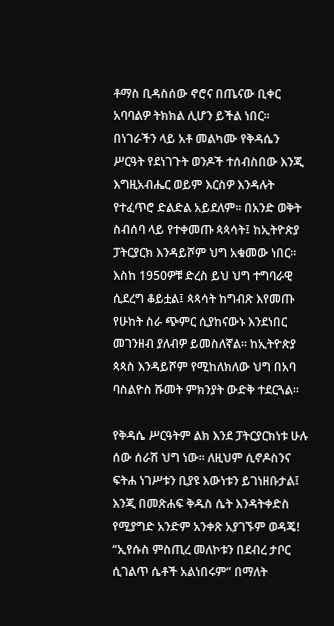ቶማስ ቢዳስሰው ኖሮና በጤናው ቢቀር አባባልዎ ትክክል ሊሆን ይችል ነበር፡፡ በነገራችን ላይ አቶ መልካሙ የቅዳሴን ሥርዓት የደነገጉት ወንዶች ተሰብስበው እንጂ እግዚአብሔር ወይም እርስዎ እንዳሉት የተፈጥሮ ድልድል አይደለም። በአንድ ወቅት ስብሰባ ላይ የተቀመጡ ጳጳሳት፤ ከኢትዮጵያ ፓትርያርክ እንዳይሾም ህግ አቁመው ነበር፡፡ እስከ 1950ዎቹ ድረስ ይህ ህግ ተግባራዊ ሲደረግ ቆይቷል፤ ጳጳሳት ከግብጽ እየመጡ የሁከት ስራ ጭምር ሲያከናውኑ እንደነበር መገንዘብ ያለብዎ ይመስለኛል፡፡ ከኢትዮጵያ ጳጳስ እንዳይሾም የሚከለክለው ህግ በአባ ባስልዮስ ሹመት ምክንያት ውድቅ ተደርጓል፡፡

የቅዳሴ ሥርዓትም ልክ እንደ ፓትርያርክነቱ ሁሉ ሰው ሰራሽ ህግ ነው፡፡ ለዚህም ሲኖዶስንና ፍትሐ ነገሥቱን ቢያዩ እውነቱን ይገነዘቡታል፤ እንጂ በመጽሐፍ ቅዱስ ሴት እንዳትቀድስ የሚያግድ አንድም አንቀጽ አያገኙም ወዳጄ! “ኢየሱስ ምስጢረ መለኮቱን በደብረ ታቦር ሲገልጥ ሴቶች አልነበሩም” በማለት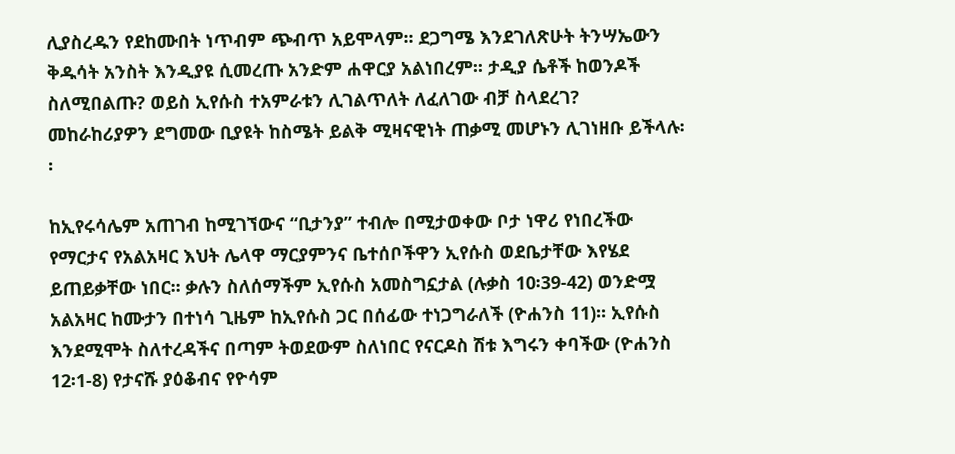ሊያስረዱን የደከሙበት ነጥብም ጭብጥ አይሞላም፡፡ ደጋግሜ እንደገለጽሁት ትንሣኤውን ቅዱሳት አንስት እንዲያዩ ሲመረጡ አንድም ሐዋርያ አልነበረም፡፡ ታዲያ ሴቶች ከወንዶች ስለሚበልጡ? ወይስ ኢየሱስ ተአምራቱን ሊገልጥለት ለፈለገው ብቻ ስላደረገ? መከራከሪያዎን ደግመው ቢያዩት ከስሜት ይልቅ ሚዛናዊነት ጠቃሚ መሆኑን ሊገነዘቡ ይችላሉ፡፡

ከኢየሩሳሌም አጠገብ ከሚገኘውና “ቢታንያ” ተብሎ በሚታወቀው ቦታ ነዋሪ የነበረችው የማርታና የአልአዛር እህት ሌላዋ ማርያምንና ቤተሰቦችዋን ኢየሱስ ወደቤታቸው እየሄደ ይጠይቃቸው ነበር፡፡ ቃሉን ስለሰማችም ኢየሱስ አመስግኗታል (ሉቃስ 10፡39-42) ወንድሟ አልአዛር ከሙታን በተነሳ ጊዜም ከኢየሱስ ጋር በሰፊው ተነጋግራለች (ዮሐንስ 11)፡፡ ኢየሱስ እንደሚሞት ስለተረዳችና በጣም ትወደውም ስለነበር የናርዶስ ሽቱ እግሩን ቀባችው (ዮሐንስ 12፡1-8) የታናሹ ያዕቆብና የዮሳም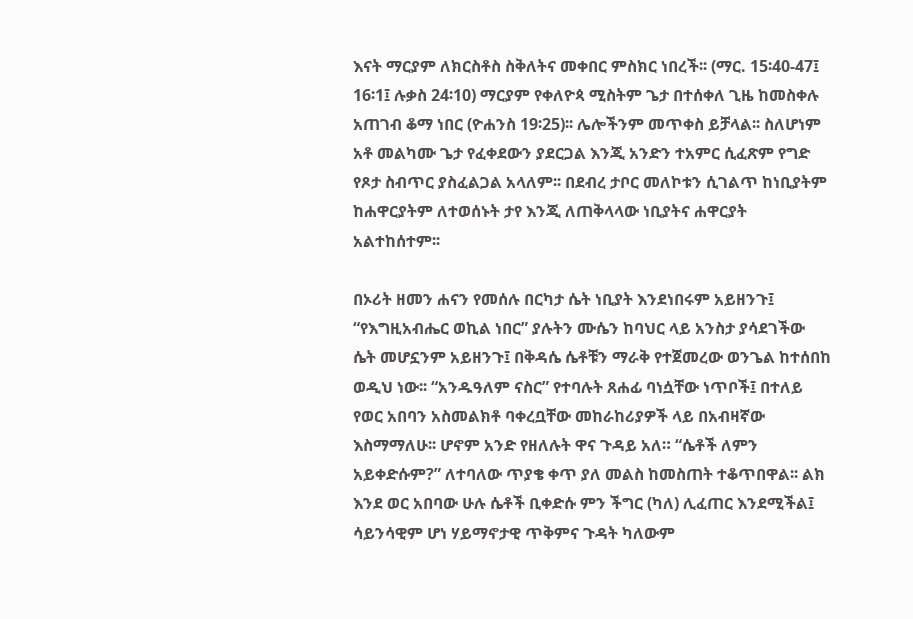እናት ማርያም ለክርስቶስ ስቅለትና መቀበር ምስክር ነበረች፡፡ (ማር. 15፡40-47፤ 16፡1፤ ሉቃስ 24፡10) ማርያም የቀለዮጳ ሚስትም ጌታ በተሰቀለ ጊዜ ከመስቀሉ አጠገብ ቆማ ነበር (ዮሐንስ 19፡25)፡፡ ሌሎችንም መጥቀስ ይቻላል፡፡ ስለሆነም አቶ መልካሙ ጌታ የፈቀደውን ያደርጋል እንጂ አንድን ተአምር ሲፈጽም የግድ የጾታ ስብጥር ያስፈልጋል አላለም፡፡ በደብረ ታቦር መለኮቱን ሲገልጥ ከነቢያትም ከሐዋርያትም ለተወሰኑት ታየ እንጂ ለጠቅላላው ነቢያትና ሐዋርያት አልተከሰተም፡፡

በኦሪት ዘመን ሐናን የመሰሉ በርካታ ሴት ነቢያት እንደነበሩም አይዘንጉ፤ “የእግዚአብሔር ወኪል ነበር” ያሉትን ሙሴን ከባህር ላይ አንስታ ያሳደገችው ሴት መሆኗንም አይዘንጉ፤ በቅዳሴ ሴቶቹን ማራቅ የተጀመረው ወንጌል ከተሰበከ ወዲህ ነው፡፡ “አንዱዓለም ናስር” የተባሉት ጸሐፊ ባነሷቸው ነጥቦች፤ በተለይ የወር አበባን አስመልክቶ ባቀረቧቸው መከራከሪያዎች ላይ በአብዛኛው እስማማለሁ፡፡ ሆኖም አንድ የዘለሉት ዋና ጉዳይ አለ። “ሴቶች ለምን አይቀድሱም?” ለተባለው ጥያቄ ቀጥ ያለ መልስ ከመስጠት ተቆጥበዋል፡፡ ልክ እንደ ወር አበባው ሁሉ ሴቶች ቢቀድሱ ምን ችግር (ካለ) ሊፈጠር እንደሚችል፤ ሳይንሳዊም ሆነ ሃይማኖታዊ ጥቅምና ጉዳት ካለውም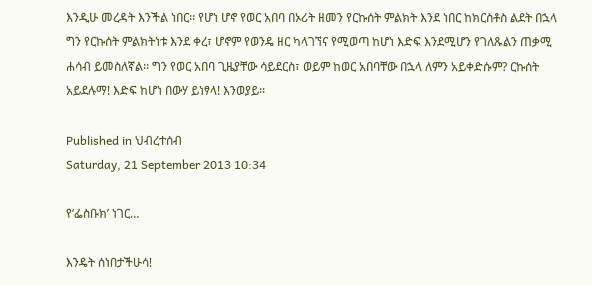እንዲሁ መረዳት እንችል ነበር፡፡ የሆነ ሆኖ የወር አበባ በኦሪት ዘመን የርኩሰት ምልክት እንደ ነበር ከክርስቶስ ልደት በኋላ ግን የርኩሰት ምልክትነቱ እንደ ቀረ፣ ሆኖም የወንዴ ዘር ካላገኘና የሚወጣ ከሆነ እድፍ እንደሚሆን የገለጹልን ጠቃሚ ሐሳብ ይመስለኛል፡፡ ግን የወር አበባ ጊዜያቸው ሳይደርስ፣ ወይም ከወር አበባቸው በኋላ ለምን አይቀድሱም? ርኩሰት አይደሉማ! እድፍ ከሆነ በውሃ ይነፃላ! እንወያይ፡፡

Published in ህብረተሰብ
Saturday, 21 September 2013 10:34

የ‘ፌስቡክ’ ነገር…

እንዴት ሰነበታችሁሳ!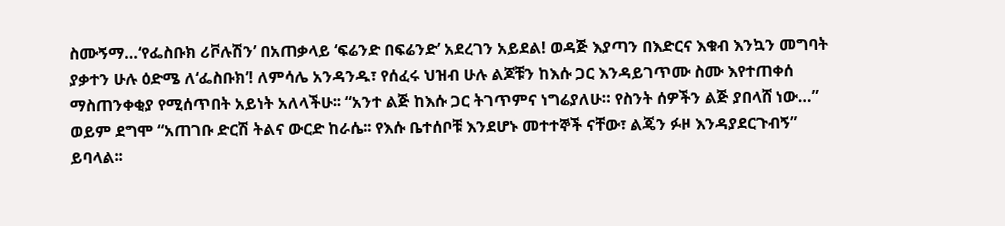ስሙኝማ…‘የፌስቡክ ሪቮሉሽን’ በአጠቃላይ ‘ፍሬንድ በፍሬንድ’ አደረገን አይደል! ወዳጅ እያጣን በእድርና እቁብ እንኳን መግባት ያቃተን ሁሉ ዕድሜ ለ‘ፌስቡክ’! ለምሳሌ አንዳንዱ፣ የሰፈሩ ህዝብ ሁሉ ልጆቹን ከእሱ ጋር እንዳይገጥሙ ስሙ እየተጠቀሰ ማስጠንቀቂያ የሚሰጥበት አይነት አለላችሁ፡፡ “አንተ ልጅ ከእሱ ጋር ትገጥምና ነግሬያለሁ። የስንት ሰዎችን ልጅ ያበላሸ ነው…” ወይም ደግሞ “አጠገቡ ድርሽ ትልና ውርድ ከራሴ፡፡ የእሱ ቤተሰቦቹ እንደሆኑ መተተኞች ናቸው፣ ልጄን ፉዞ እንዳያደርጉብኝ” ይባላል፡፡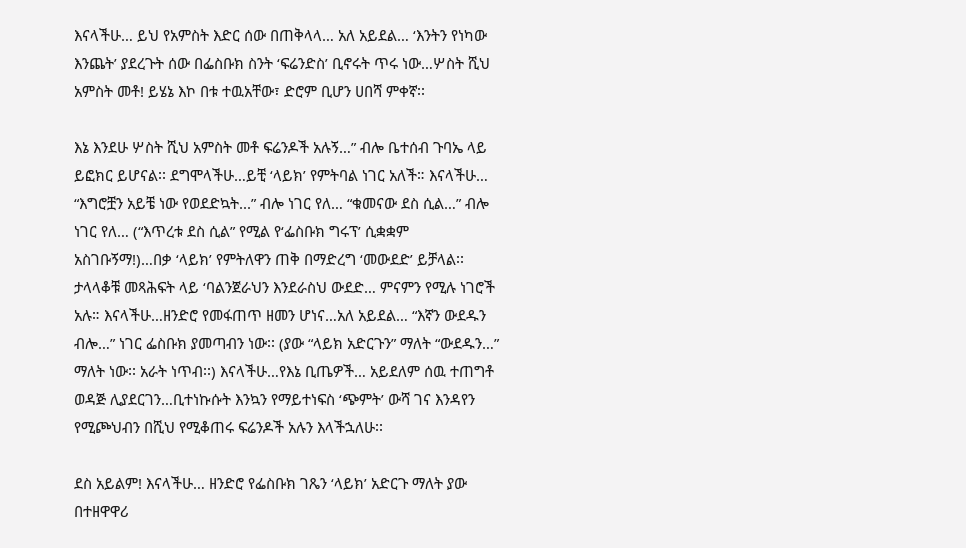እናላችሁ… ይህ የአምስት እድር ሰው በጠቅላላ… አለ አይደል… ‘እንትን የነካው እንጨት’ ያደረጉት ሰው በፌስቡክ ስንት ‘ፍሬንድስ’ ቢኖሩት ጥሩ ነው…ሦስት ሺህ አምስት መቶ! ይሄኔ እኮ በቱ ተዉአቸው፣ ድሮም ቢሆን ሀበሻ ምቀኛ፡፡

እኔ እንደሁ ሦስት ሺህ አምስት መቶ ፍሬንዶች አሉኝ…” ብሎ ቤተሰብ ጉባኤ ላይ ይፎክር ይሆናል፡፡ ደግሞላችሁ…ይቺ ‘ላይክ’ የምትባል ነገር አለች። እናላችሁ… “እግሮቿን አይቼ ነው የወደድኳት...” ብሎ ነገር የለ… “ቁመናው ደስ ሲል…” ብሎ ነገር የለ… (“እጥረቱ ደስ ሲል” የሚል የ‘ፌስቡክ ግሩፕ’ ሲቋቋም አስገቡኝማ!)…በቃ ‘ላይክ’ የምትለዋን ጠቅ በማድረግ ‘መውደድ’ ይቻላል፡፡ ታላላቆቹ መጻሕፍት ላይ ‘ባልንጀራህን እንደራስህ ውደድ… ምናምን የሚሉ ነገሮች አሉ። እናላችሁ…ዘንድሮ የመፋጠጥ ዘመን ሆነና…አለ አይደል… “እኛን ውደዱን ብሎ…” ነገር ፌስቡክ ያመጣብን ነው፡፡ (ያው “ላይክ አድርጉን” ማለት “ውደዱን…” ማለት ነው፡፡ አራት ነጥብ፡፡) እናላችሁ…የእኔ ቢጤዎች… አይደለም ሰዉ ተጠግቶ ወዳጅ ሊያደርገን…ቢተነኩሱት እንኳን የማይተነፍስ ‘ጭምት’ ውሻ ገና እንዳየን የሚጮህብን በሺህ የሚቆጠሩ ፍሬንዶች አሉን እላችኋለሁ፡፡

ደስ አይልም! እናላችሁ… ዘንድሮ የፌስቡክ ገጼን ‘ላይክ’ አድርጉ ማለት ያው በተዘዋዋሪ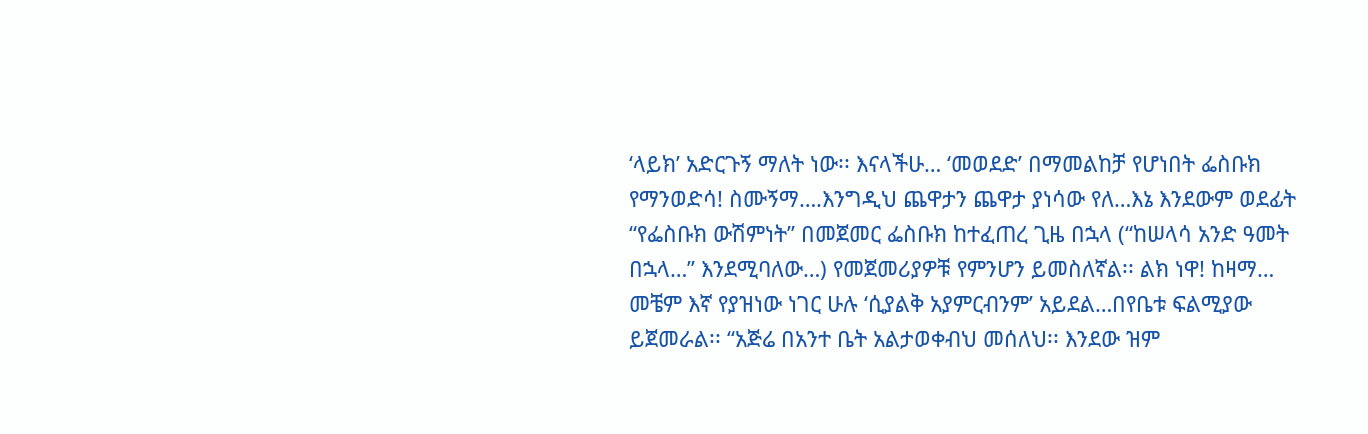‘ላይክ’ አድርጉኝ ማለት ነው፡፡ እናላችሁ… ‘መወደድ’ በማመልከቻ የሆነበት ፌስቡክ የማንወድሳ! ስሙኝማ….እንግዲህ ጨዋታን ጨዋታ ያነሳው የለ…እኔ እንደውም ወደፊት “የፌስቡክ ውሽምነት” በመጀመር ፌስቡክ ከተፈጠረ ጊዜ በኋላ (“ከሠላሳ አንድ ዓመት በኋላ…” እንደሚባለው…) የመጀመሪያዎቹ የምንሆን ይመስለኛል፡፡ ልክ ነዋ! ከዛማ… መቼም እኛ የያዝነው ነገር ሁሉ ‘ሲያልቅ አያምርብንም’ አይደል…በየቤቱ ፍልሚያው ይጀመራል፡፡ “አጅሬ በአንተ ቤት አልታወቀብህ መሰለህ፡፡ እንደው ዝም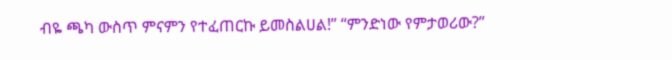ብዬ ጫካ ውስጥ ምናምን የተፈጠርኩ ይመስልሀል!” “ምንድነው የምታወሪው?”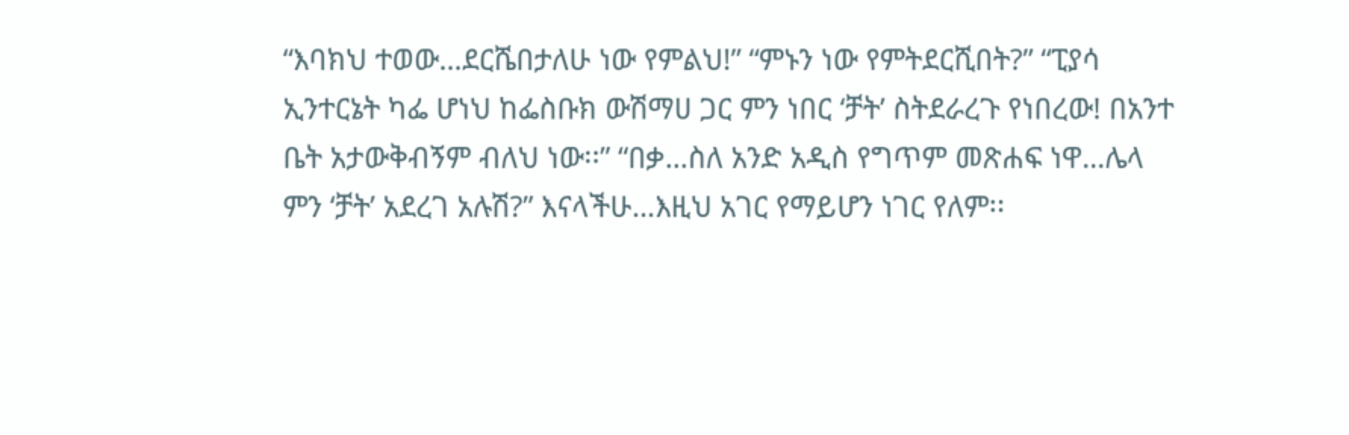“እባክህ ተወው…ደርሼበታለሁ ነው የምልህ!” “ምኑን ነው የምትደርሺበት?” “ፒያሳ ኢንተርኔት ካፌ ሆነህ ከፌስቡክ ውሽማሀ ጋር ምን ነበር ‘ቻት’ ስትደራረጉ የነበረው! በአንተ ቤት አታውቅብኝም ብለህ ነው፡፡” “በቃ…ስለ አንድ አዲስ የግጥም መጽሐፍ ነዋ…ሌላ ምን ‘ቻት’ አደረገ አሉሽ?” እናላችሁ…እዚህ አገር የማይሆን ነገር የለም፡፡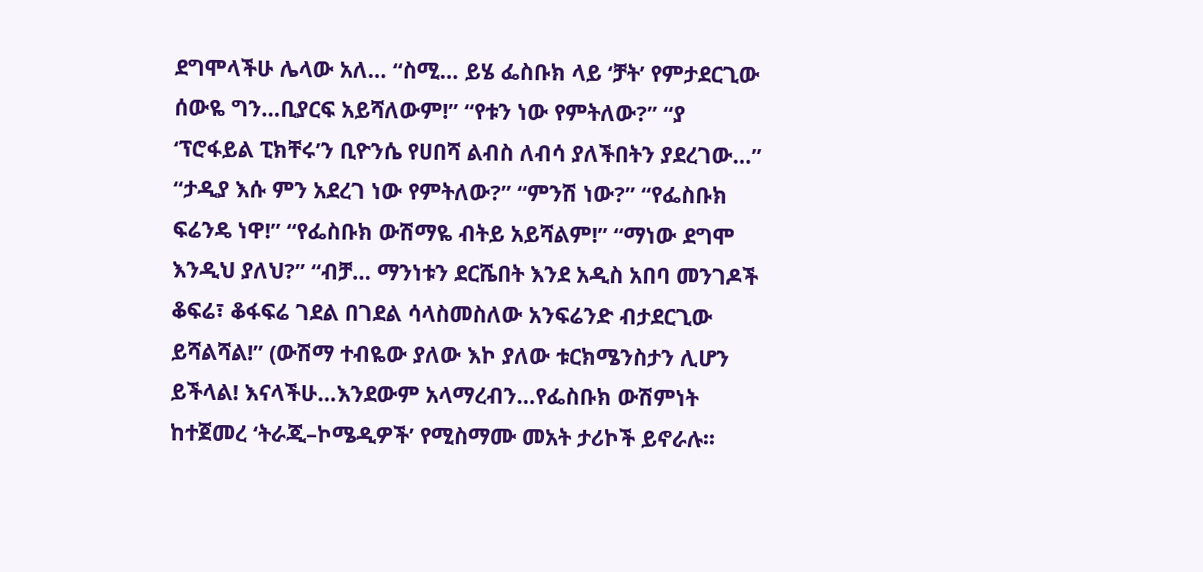ደግሞላችሁ ሌላው አለ… “ስሚ… ይሄ ፌስቡክ ላይ ‘ቻት’ የምታደርጊው ሰውዬ ግን…ቢያርፍ አይሻለውም!” “የቱን ነው የምትለው?” “ያ ‘ፕሮፋይል ፒክቸሩ’ን ቢዮንሴ የሀበሻ ልብስ ለብሳ ያለችበትን ያደረገው…” “ታዲያ እሱ ምን አደረገ ነው የምትለው?” “ምንሽ ነው?” “የፌስቡክ ፍሬንዴ ነዋ!” “የፌስቡክ ውሽማዬ ብትይ አይሻልም!” “ማነው ደግሞ እንዲህ ያለህ?” “ብቻ… ማንነቱን ደርሼበት እንደ አዲስ አበባ መንገዶች ቆፍሬ፣ ቆፋፍሬ ገደል በገደል ሳላስመስለው አንፍሬንድ ብታደርጊው ይሻልሻል!” (ውሽማ ተብዬው ያለው እኮ ያለው ቱርክሜንስታን ሊሆን ይችላል! እናላችሁ…እንደውም አላማረብን…የፌስቡክ ውሽምነት ከተጀመረ ‘ትራጂ–ኮሜዲዎች’ የሚስማሙ መአት ታሪኮች ይኖራሉ፡፡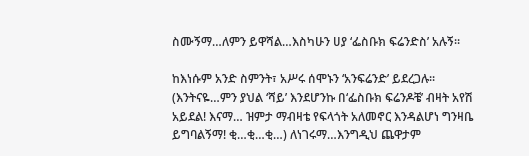ስሙኝማ…ለምን ይዋሻል…እስካሁን ሀያ ‘ፌስቡክ ፍሬንድስ’ አሉኝ፡፡

ከእነሱም አንድ ስምንት፣ አሥሩ ሰሞኑን ‘አንፍሬንድ’ ይደረጋሉ፡፡ (እንትናዬ…ምን ያህል ‘ሻይ’ እንደሆንኩ በ‘ፌስቡክ ፍሬንዶቼ’ ብዛት አየሽ አይደል! እናማ… ዝምታ ማብዛቴ የፍላጎት አለመኖር እንዳልሆነ ግንዛቤ ይግባልኝማ! ቂ…ቂ…ቂ…) ለነገሩማ…እንግዲህ ጨዋታም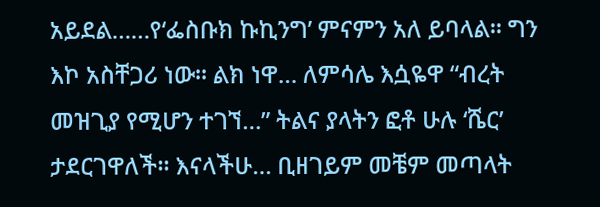አይደል……የ‘ፌስቡክ ኩኪንግ’ ምናምን አለ ይባላል፡፡ ግን እኮ አስቸጋሪ ነው፡፡ ልክ ነዋ… ለምሳሌ እሷዬዋ “ብረት መዝጊያ የሚሆን ተገኘ…” ትልና ያላትን ፎቶ ሁሉ ‘ሼር’ ታደርገዋለች፡፡ እናላችሁ… ቢዘገይም መቼም መጣላት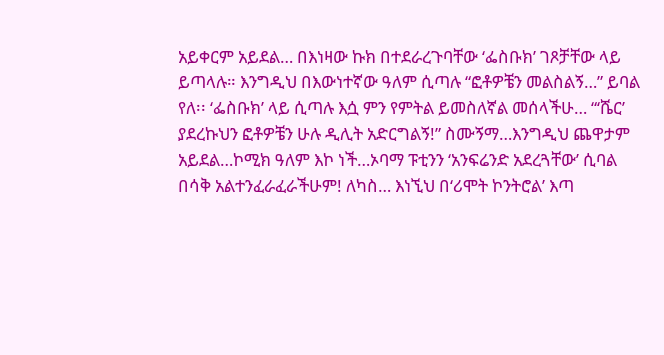አይቀርም አይደል… በእነዛው ኩክ በተደራረጉባቸው ‘ፌስቡክ’ ገጾቻቸው ላይ ይጣላሉ። እንግዲህ በእውነተኛው ዓለም ሲጣሉ “ፎቶዎቼን መልስልኝ…” ይባል የለ፡፡ ‘ፌስቡክ’ ላይ ሲጣሉ እሷ ምን የምትል ይመስለኛል መሰላችሁ… “‘ሼር’ ያደረኩህን ፎቶዎቼን ሁሉ ዲሊት አድርግልኝ!” ስሙኝማ…እንግዲህ ጨዋታም አይደል…ኮሚክ ዓለም እኮ ነች…ኦባማ ፑቲንን ‘አንፍሬንድ አደረጓቸው’ ሲባል በሳቅ አልተንፈራፈራችሁም! ለካስ… እነኚህ በ‘ሪሞት ኮንትሮል’ እጣ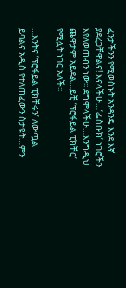ፈንታችንን የሚወስኑት አንዳንዴ እንደ እኛ ያደረጋቸዋልና! እናላችሁ…‘ፌስቡክ’ ነገሮችን እየለወጠብን ነው፡፡ ደግሞላችሁ…እንግዲህ ጨዋታም አይደል…ይቺ ‘ፕሮፋይል ፒክቸር’ የሚሏት ነገር አለች፡፡

…እንትና ‘ፕሮፋይል ፒክቸሩን’ ለውጧል ይባልና አዲስ የተለጠፈውን ስታዩት…ምን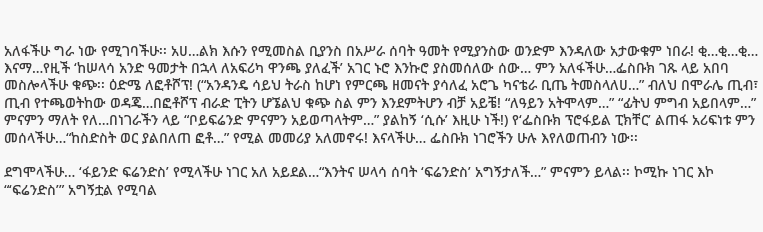አለፋችሁ ግራ ነው የሚገባችሁ፡፡ አሀ…ልክ እሱን የሚመስል ቢያንስ በአሥራ ሰባት ዓመት የሚያንስው ወንድም እንዳለው አታውቁም ነበራ! ቂ…ቂ…ቂ… እናማ…የዚች ‘ከሠላሳ አንድ ዓመታት በኋላ ለአፍሪካ ዋንጫ ያለፈች’ አገር ኑሮ እንኩሮ ያስመሰለው ሰው… ምን አለፋችሁ…ፌስቡክ ገጹ ላይ አበባ መስሎላችሁ ቁጭ፡፡ ዕድሜ ለፎቶሾፕ! (“አንዳንዴ ሳይህ ትራስ ከሆነ የምርጫ ዘመናት ያሳለፈ አሮጌ ካናቴራ ቢጤ ትመስላለሀ…” ብለህ በሞራሌ ጢብ፣ ጢብ የተጫወትከው ወዳጄ…በፎቶሾፕ ብራድ ፒትን ሆኜልህ ቁጭ ስል ምን እንደምትሆን ብቻ አይቼ! “ለዓይን አትሞላም…” “ፊትህ ምግብ አይበላም…” ምናምን ማለት የለ…በነገራችን ላይ “ቦይፍሬንድ ምናምን አይወጣላትም…” ያልከኝ ‘ሲሱ’ እዚሁ ነች!) የ‘ፌስቡክ ፕሮፋይል ፒክቸር’ ልጠፋ አሪፍነቱ ምን መሰላችሁ…“ከስድስት ወር ያልበለጠ ፎቶ…” የሚል መመሪያ አለመኖሩ! እናላችሁ… ፌስቡክ ነገሮችን ሁሉ እየለወጠብን ነው፡፡

ደግሞላችሁ… ‘ፋይንድ ፍሬንድስ’ የሚላችሁ ነገር አለ አይደል…“እንትና ሠላሳ ሰባት ‘ፍሬንድስ’ አግኝታለች…” ምናምን ይላል፡፡ ኮሚኩ ነገር እኮ “‘ፍሬንድስ’” አግኝቷል የሚባል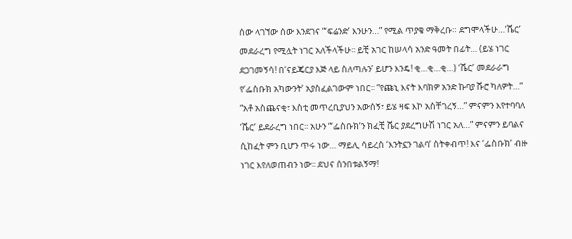ሰው ላገኘው ሰው እንደገና “‘ፍሬንድ’ እንሁን…” የሚል ጥያቄ ማቅረቡ። ደግሞላችሁ…‘ሼር’ መደራረግ የሚሏት ነገር አለችላችሁ፡፡ ይቺ አገር ከሠላሳ አንድ ዓመት በፊት… (ይሄ ነገር ደጋገመኝሳ! በ‘ናይጄርያ እጅ ላይ ስለጣሉን’ ይሆን እንዴ! ቂ…ቂ…ቂ…) ‘ሼር’ መደራራግ የ‘ፌስቡክ አካውንት’ አያስፈልገውም ነበር፡፡ “የጩኒ እናት እባክዎ አንድ ኩባያ ሹሮ ካለዎት…” “አቶ አስጨናቂ፣ እስቲ መጥረቢያህን አውሰኝ፣ ይሄ ዛፍ እኮ አስቸገረኝ…” ምናምን እየተባባለ ‘ሼር’ ይደራረግ ነበር፡፡ አሁን “‘ፌስቡክ’ን ክፈቺ ሼር ያደረግሁሽ ነገር አለ…” ምናምን ይባልና ሲከፈት ምን ቢሆን ጥሩ ነው… ማይሊ ሳይረስ ‘እንትኗን ገልባ’ ስትቀብጥ! እና ‘ፌስቡክ’ ብዙ ነገር እየለወጠብን ነው፡፡ ደህና ሰንበቱልኝማ!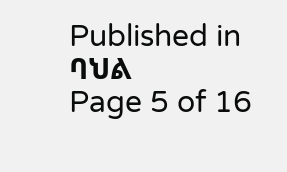Published in ባህል
Page 5 of 16